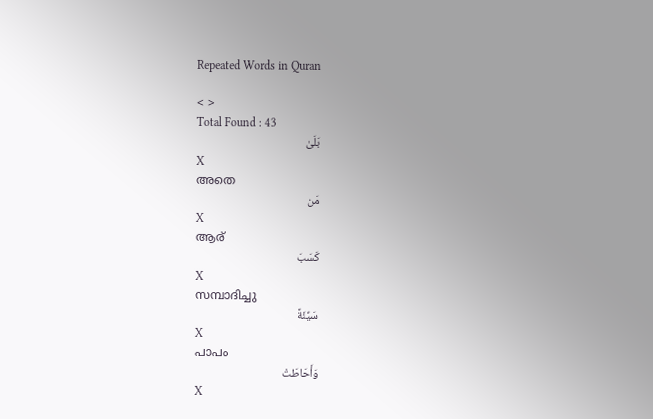Repeated Words in Quran

< >
Total Found : 43
بَلَىٰ
X
അതെ
مَن
X
ആര്
كَسَبَ
X
സമ്പാദിച്ചു
سَيِّئَةً
X
പാപം
وَأَحَاطَتْ
X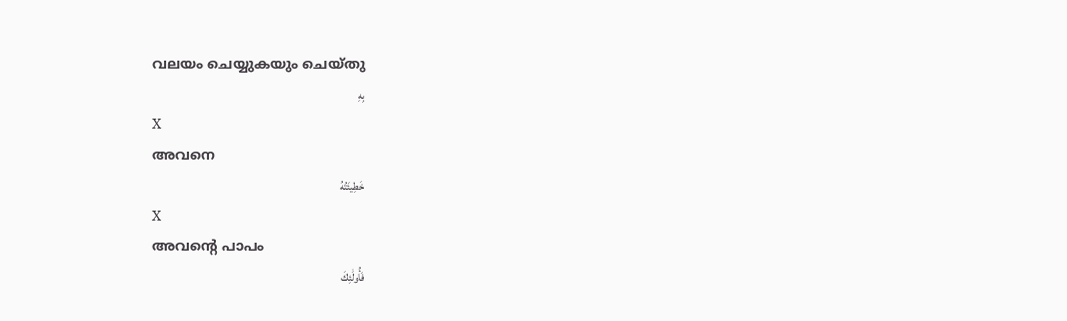വലയം ചെയ്യുകയും ചെയ്തു
بِهِ
X
അവനെ
خَطِيئَتُهُ
X
അവന്റെ പാപം
فَأُولَٰئِكَ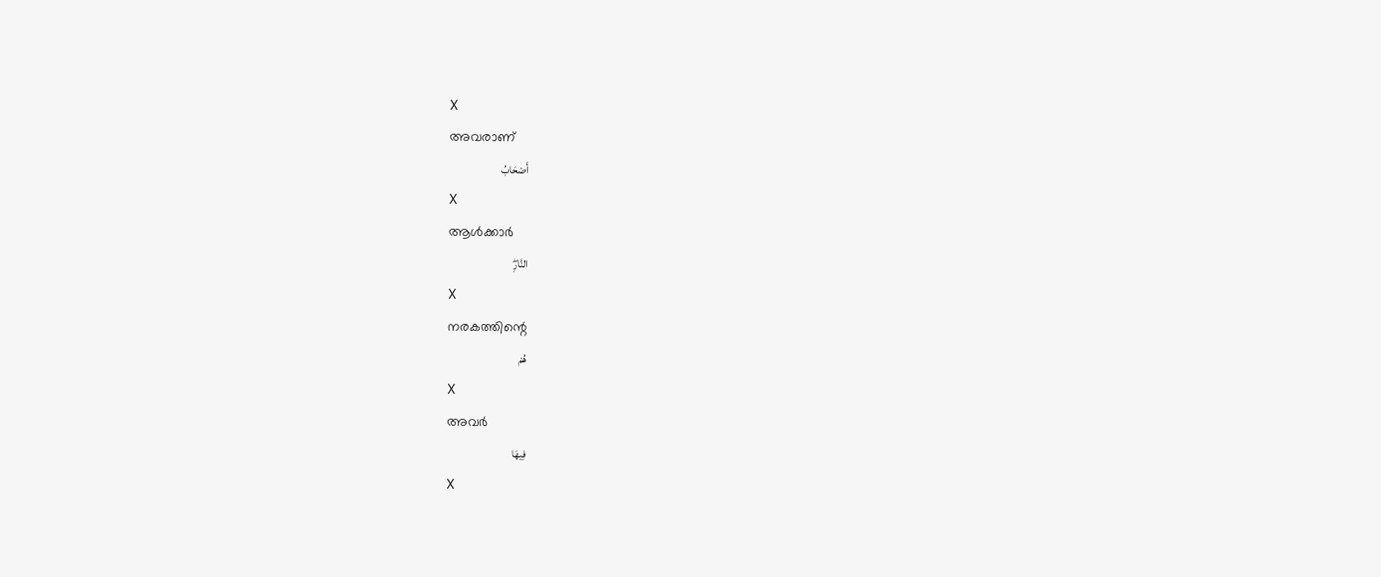X
അവരാണ്
أَصْحَابُ
X
ആള്‍ക്കാര്‍
النَّارِۖ
X
നരകത്തിന്റെ
هُمْ
X
അവര്‍
فِيهَا
X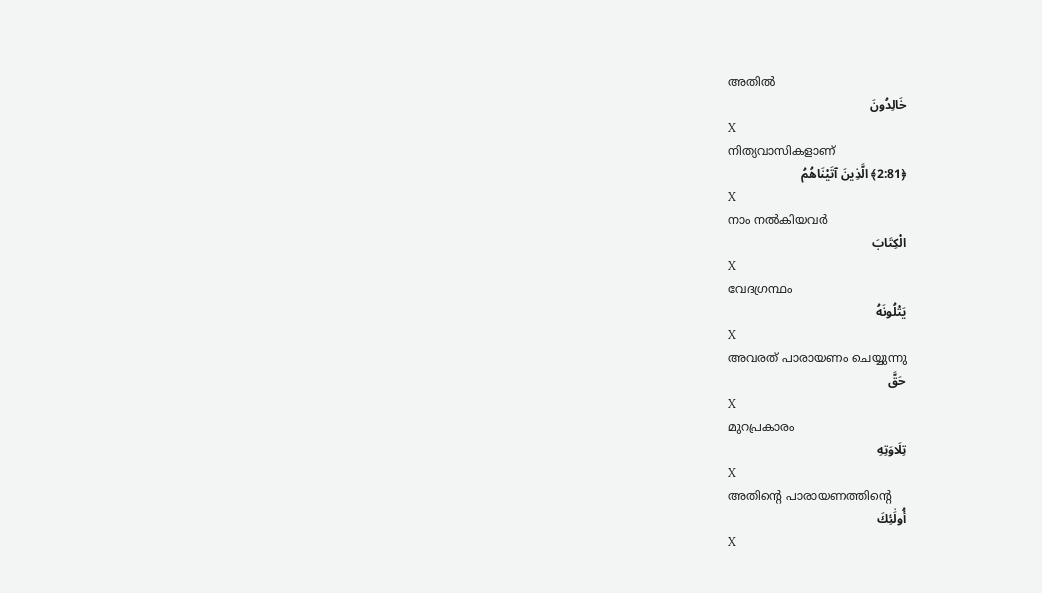അതില്‍
خَالِدُونَ
X
നിത്യവാസികളാണ്
﴿2:81﴾ الَّذِينَ آتَيْنَاهُمُ
X
നാം നല്‍കിയവര്‍
الْكِتَابَ
X
വേദഗ്രന്ഥം
يَتْلُونَهُ
X
അവരത് പാരായണം ചെയ്യുന്നു
حَقَّ
X
മുറപ്രകാരം
تِلَاوَتِهِ
X
അതിന്റെ പാരായണത്തിന്റെ
أُولَٰئِكَ
X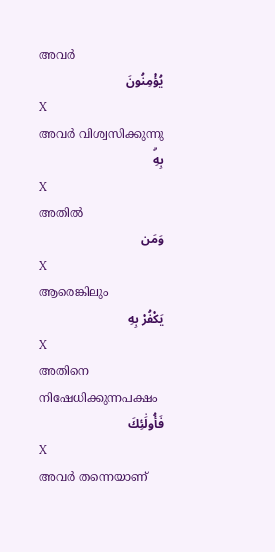അവര്‍
يُؤْمِنُونَ
X
അവര്‍ വിശ്വസിക്കുന്നു
بِهِۗ
X
അതില്‍
وَمَن
X
ആരെങ്കിലും
يَكْفُرْ بِهِ
X
അതിനെ നിഷേധിക്കുന്നപക്ഷം
فَأُولَٰئِكَ
X
അവര്‍ തന്നെയാണ്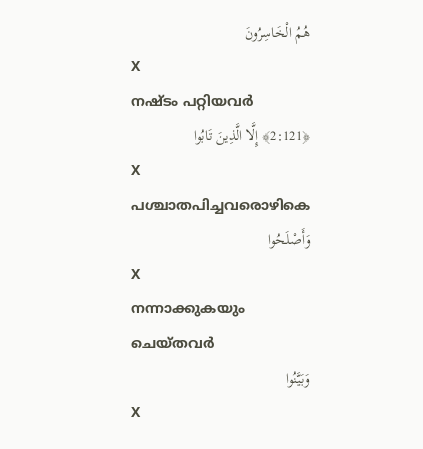هُمُ الْخَاسِرُونَ
X
നഷ്ടം പറ്റിയവര്‍
﴿2:121﴾ إِلَّا الَّذِينَ تَابُوا
X
പശ്ചാതപിച്ചവരൊഴികെ
وَأَصْلَحُوا
X
നന്നാക്കുകയും ചെയ്തവര്‍
وَبَيَّنُوا
X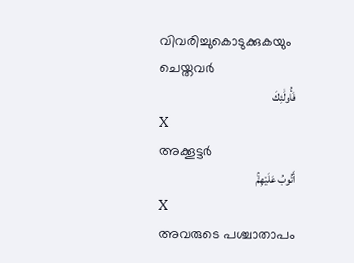വിവരിച്ചുകൊടുക്കുകയും ചെയ്തവര്‍
فَأُولَٰئِكَ
X
അക്കൂട്ടര്‍
أَتُوبُ عَلَيْهِمْۚ
X
അവരുടെ പശ്ചാതാപം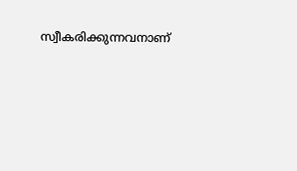സ്വീകരിക്കുന്നവനാണ്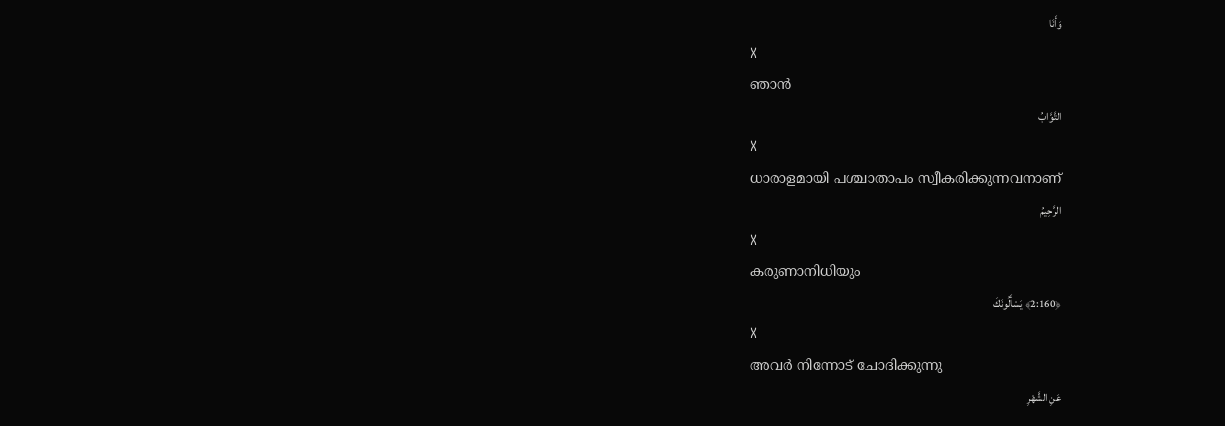وَأَنَا
X
ഞാന്‍
التَّوَّابُ
X
ധാരാളമായി പശ്ചാതാപം സ്വീകരിക്കുന്നവനാണ്
الرَّحِيمُ
X
കരുണാനിധിയും
﴿2:160﴾ يَسْأَلُونَكَ
X
അവര്‍ നിന്നോട് ചോദിക്കുന്നു
عَنِ الشَّهْرِ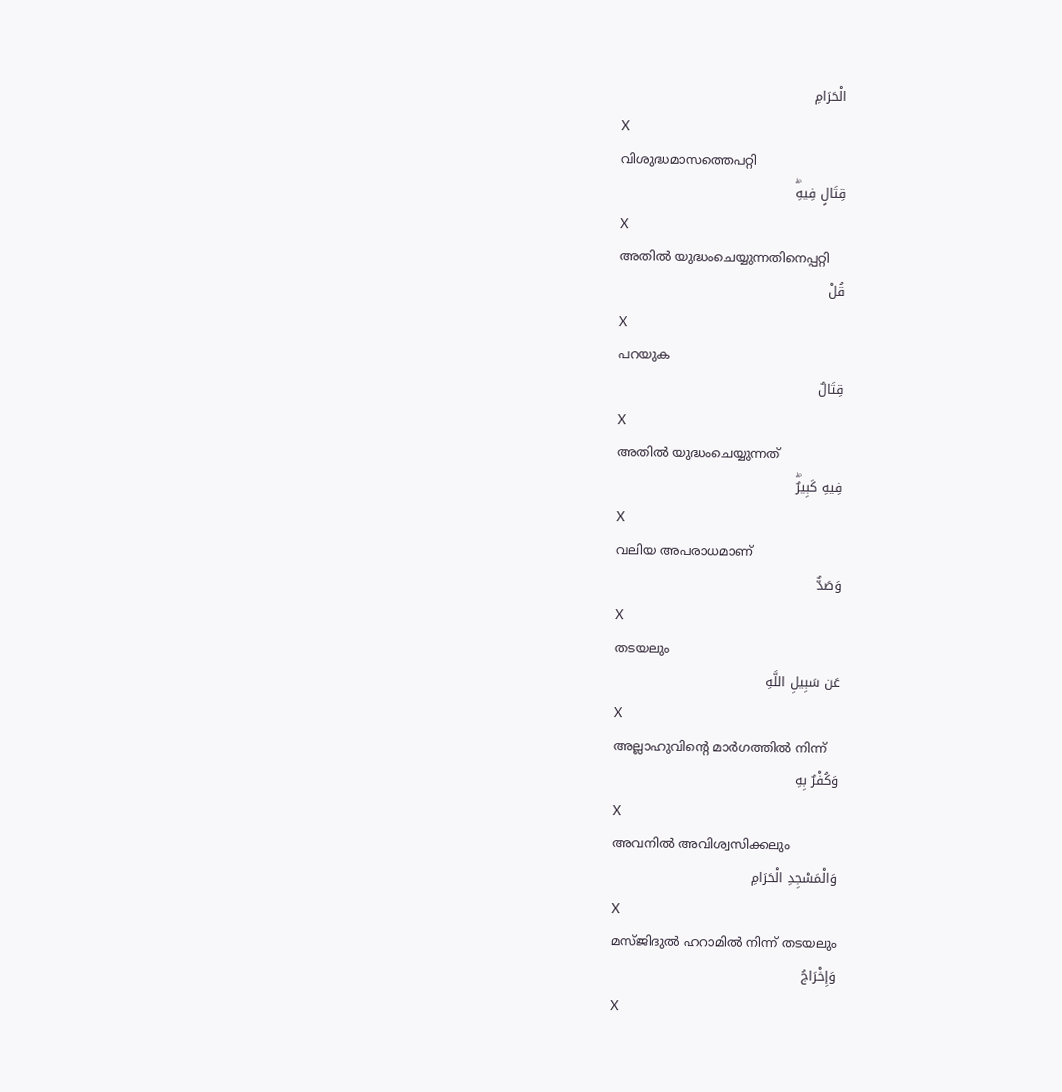الْحَرَامِ
X
വിശുദ്ധമാസത്തെപറ്റി
قِتَالٍ فِيهِۖ
X
അതില്‍ യുദ്ധംചെയ്യുന്നതിനെപ്പറ്റി
قُلْ
X
പറയുക
قِتَالٌ
X
അതില്‍ യുദ്ധംചെയ്യുന്നത്
فِيهِ كَبِيرٌۖ
X
വലിയ അപരാധമാണ്
وَصَدٌّ
X
തടയലും
عَن سَبِيلِ اللَّهِ
X
അല്ലാഹുവിന്റെ മാര്‍ഗത്തില്‍ നിന്ന്
وَكُفْرٌ بِهِ
X
അവനില്‍ അവിശ്വസിക്കലും
وَالْمَسْجِدِ الْحَرَامِ
X
മസ്ജിദുല്‍ ഹറാമില്‍ നിന്ന് തടയലും
وَإِخْرَاجُ
X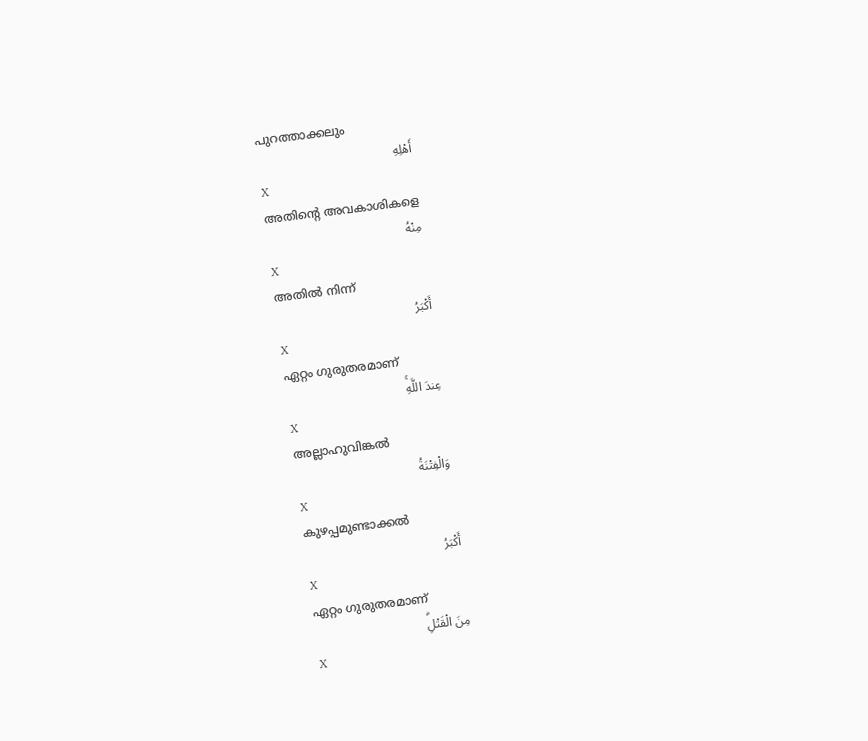പുറത്താക്കലും
أَهْلِهِ
X
അതിന്റെ അവകാശികളെ
مِنْهُ
X
അതില്‍ നിന്ന്
أَكْبَرُ
X
ഏറ്റം ഗുരുതരമാണ്
عِندَ اللَّهِۚ
X
അല്ലാഹുവിങ്കല്‍
وَالْفِتْنَةُ
X
കുഴപ്പമുണ്ടാക്കല്‍
أَكْبَرُ
X
ഏറ്റം ഗുരുതരമാണ്
مِنَ الْقَتْلِۗ
X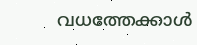വധത്തേക്കാള്‍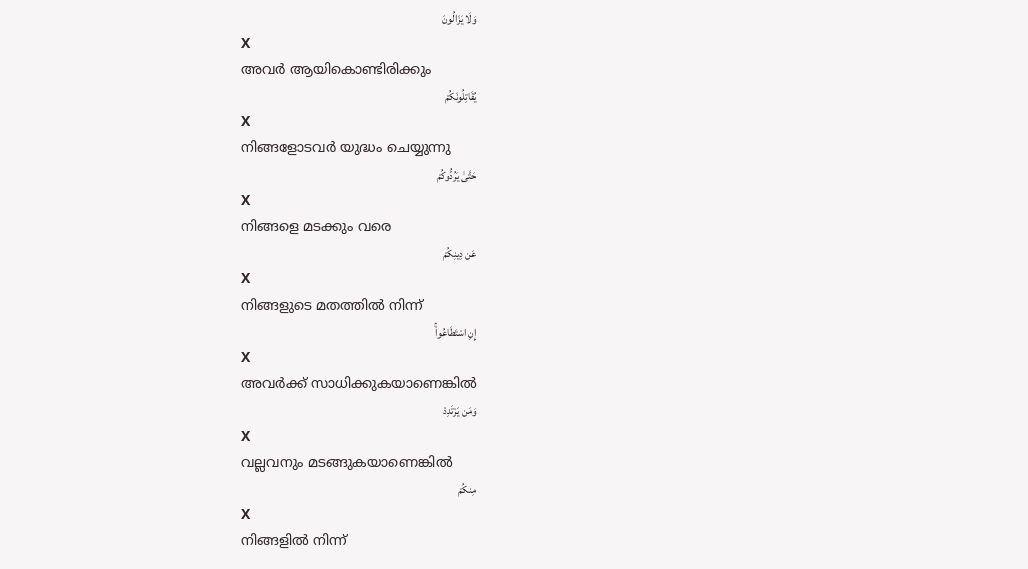وَلَا يَزَالُونَ
X
അവര്‍ ആയികൊണ്ടിരിക്കും
يُقَاتِلُونَكُمْ
X
നിങ്ങളോടവര്‍ യുദ്ധം ചെയ്യുന്നു
حَتَّىٰ يَرُدُّوكُمْ
X
നിങ്ങളെ മടക്കും വരെ
عَن دِينِكُمْ
X
നിങ്ങളുടെ മതത്തില്‍ നിന്ന്
إِنِ اسْتَطَاعُواۚ
X
അവര്‍ക്ക് സാധിക്കുകയാണെങ്കില്‍
وَمَن يَرْتَدِدْ
X
വല്ലവനും മടങ്ങുകയാണെങ്കില്‍
مِنكُمْ
X
നിങ്ങളില്‍ നിന്ന്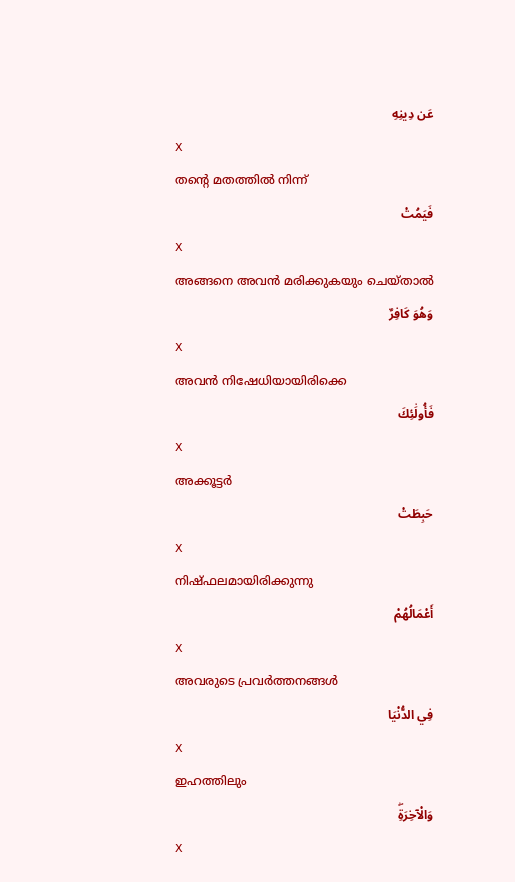عَن دِينِهِ
X
തന്റെ മതത്തില്‍ നിന്ന്
فَيَمُتْ
X
അങ്ങനെ അവന്‍ മരിക്കുകയും ചെയ്താല്‍
وَهُوَ كَافِرٌ
X
അവന്‍ നിഷേധിയായിരിക്കെ
فَأُولَٰئِكَ
X
അക്കൂട്ടര്‍
حَبِطَتْ
X
നിഷ്ഫലമായിരിക്കുന്നു
أَعْمَالُهُمْ
X
അവരുടെ പ്രവര്‍ത്തനങ്ങള്‍
فِي الدُّنْيَا
X
ഇഹത്തിലും
وَالْآخِرَةِۖ
X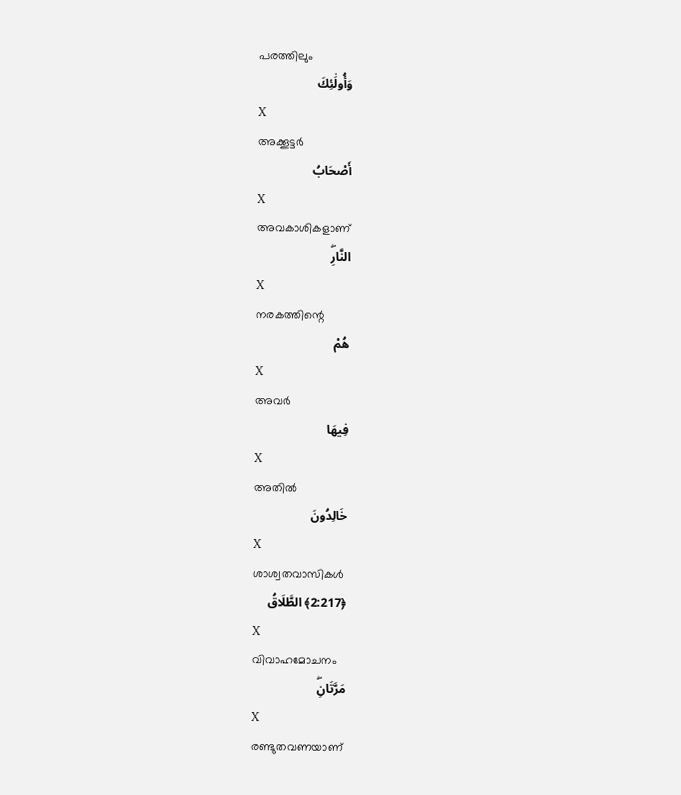പരത്തിലും
وَأُولَٰئِكَ
X
അക്കൂട്ടര്‍
أَصْحَابُ
X
അവകാശികളാണ്
النَّارِۖ
X
നരകത്തിന്റെ
هُمْ
X
അവര്‍
فِيهَا
X
അതില്‍
خَالِدُونَ
X
ശാശ്വതവാസികള്‍
﴿2:217﴾ الطَّلَاقُ
X
വിവാഹമോചനം
مَرَّتَانِۖ
X
രണ്ടുതവണയാണ്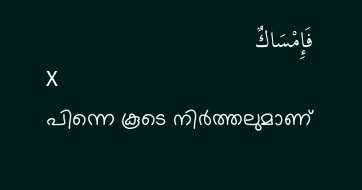فَإِمْسَاكٌ
X
പിന്നെ കൂടെ നിര്‍ത്തലുമാണ്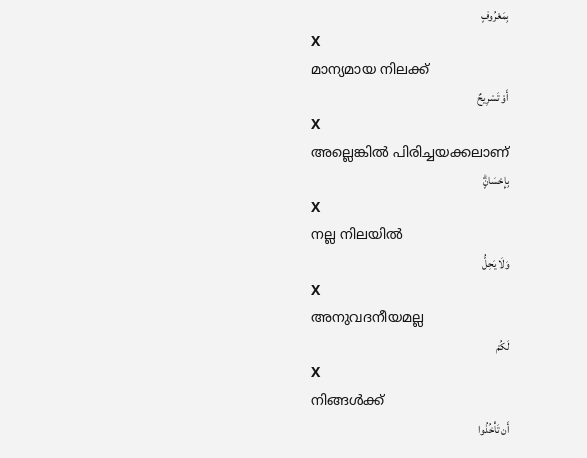بِمَعْرُوفٍ
X
മാന്യമായ നിലക്ക്
أَوْ تَسْرِيحٌ
X
അല്ലെങ്കില്‍ പിരിച്ചയക്കലാണ്
بِإِحْسَانٍۗ
X
നല്ല നിലയില്‍
وَلَا يَحِلُّ
X
അനുവദനീയമല്ല
لَكُمْ
X
നിങ്ങള്‍ക്ക്
أَن تَأْخُذُوا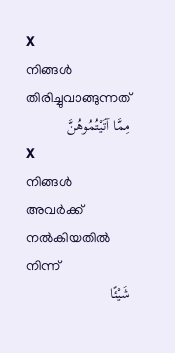X
നിങ്ങള്‍ തിരിച്ചുവാങ്ങുന്നത്
مِمَّا آتَيْتُمُوهُنَّ
X
നിങ്ങള്‍ അവര്‍ക്ക് നല്‍കിയതില്‍ നിന്ന്
شَيْئًا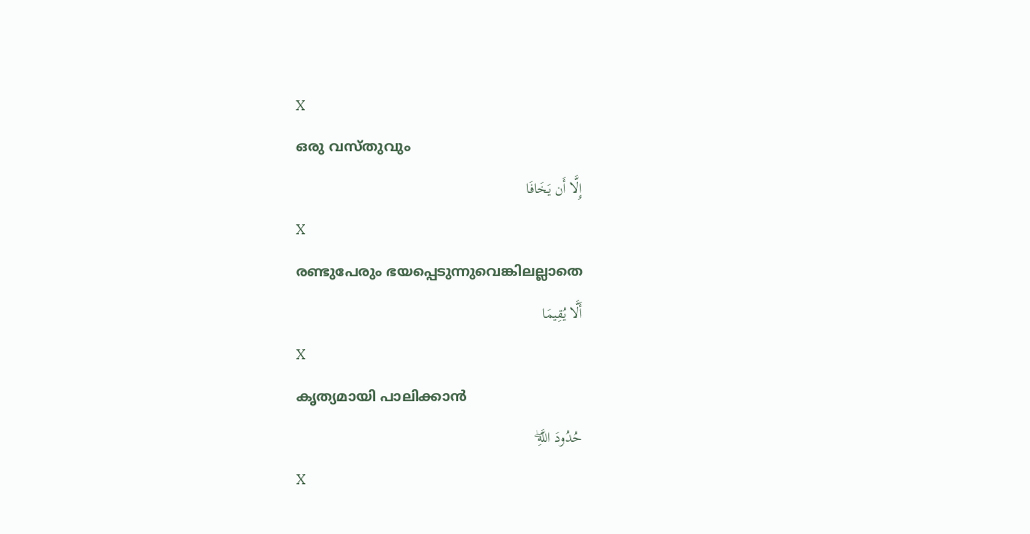X
ഒരു വസ്തുവും
إِلَّا أَن يَخَافَا
X
രണ്ടുപേരും ഭയപ്പെടുന്നുവെങ്കിലല്ലാതെ
أَلَّا يُقِيمَا
X
കൃത്യമായി പാലിക്കാന്‍
حُدُودَ اللَّهِۖ
X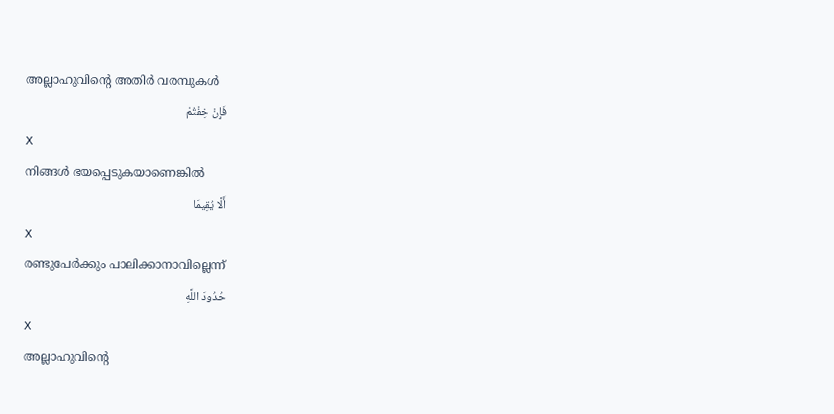അല്ലാഹുവിന്റെ അതിര്‍ വരമ്പുകള്‍
فَإِنْ خِفْتُمْ
X
നിങ്ങള്‍ ഭയപ്പെടുകയാണെങ്കില്‍
أَلَّا يُقِيمَا
X
രണ്ടുപേര്‍ക്കും പാലിക്കാനാവില്ലെന്ന്
حُدُودَ اللَّهِ
X
അല്ലാഹുവിന്റെ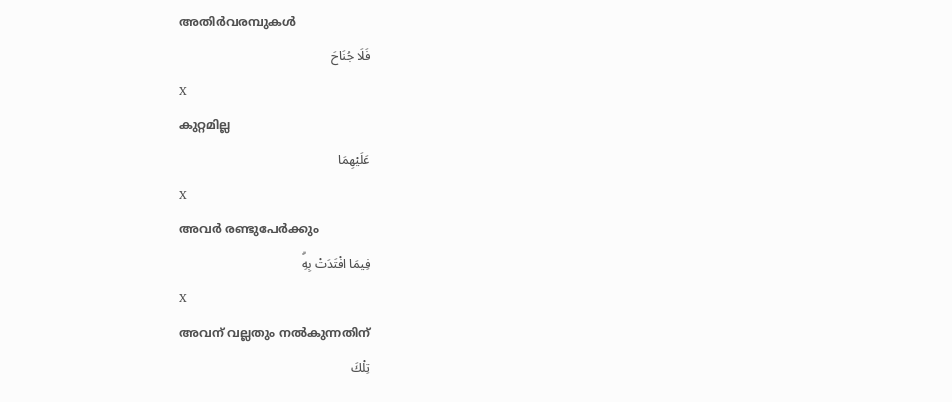അതിര്‍വരമ്പുകള്‍
فَلَا جُنَاحَ
X
കുറ്റമില്ല
عَلَيْهِمَا
X
അവര്‍ രണ്ടുപേര്‍ക്കും
فِيمَا افْتَدَتْ بِهِۗ
X
അവന് വല്ലതും നല്‍കുന്നതിന്
تِلْكَ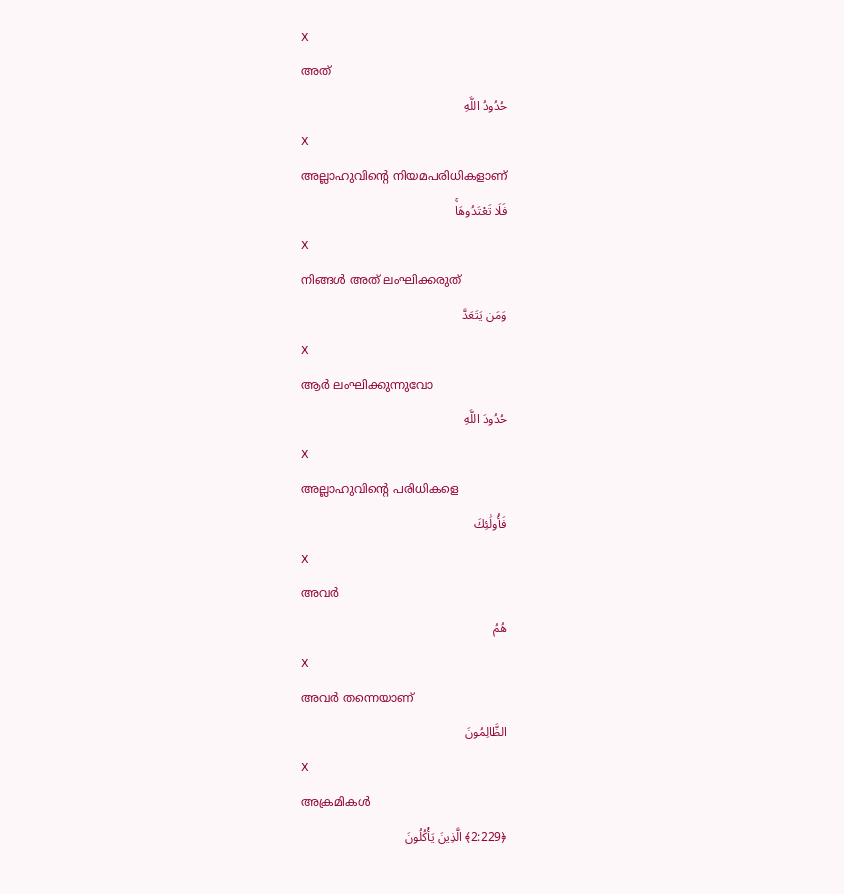X
അത്
حُدُودُ اللَّهِ
X
അല്ലാഹുവിന്റെ നിയമപരിധികളാണ്
فَلَا تَعْتَدُوهَاۚ
X
നിങ്ങള്‍ അത് ലംഘിക്കരുത്
وَمَن يَتَعَدَّ
X
ആര്‍ ലംഘിക്കുന്നുവോ
حُدُودَ اللَّهِ
X
അല്ലാഹുവിന്റെ പരിധികളെ
فَأُولَٰئِكَ
X
അവര്‍
هُمُ
X
അവര്‍ തന്നെയാണ്
الظَّالِمُونَ
X
അക്രമികള്‍
﴿2:229﴾ الَّذِينَ يَأْكُلُونَ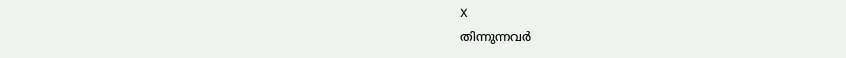X
തിന്നുന്നവര്‍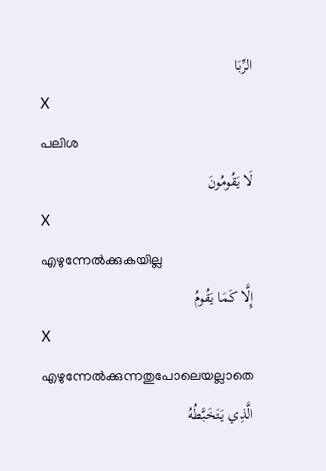الرِّبَا
X
പലിശ
لَا يَقُومُونَ
X
എഴുന്നേല്‍ക്കുകയില്ല
إِلَّا كَمَا يَقُومُ
X
എഴുന്നേല്‍ക്കുന്നതുപോലെയല്ലാതെ
الَّذِي يَتَخَبَّطُهُ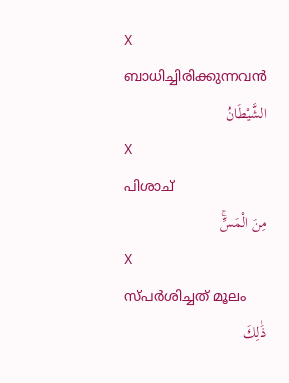X
ബാധിച്ചിരിക്കുന്നവന്‍
الشَّيْطَانُ
X
പിശാച്
مِنَ الْمَسِّۚ
X
സ്പര്‍ശിച്ചത് മൂലം
ذَٰلِكَ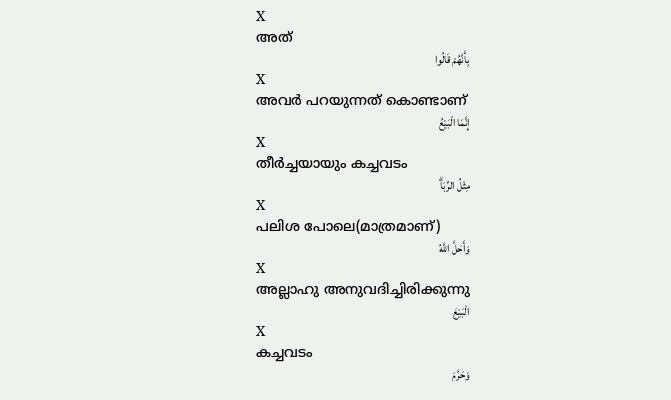X
അത്
بِأَنَّهُمْ قَالُوا
X
അവര്‍ പറയുന്നത് കൊണ്ടാണ്
إِنَّمَا الْبَيْعُ
X
തീര്‍ച്ചയായും കച്ചവടം
مِثْلُ الرِّبَاۗ
X
പലിശ പോലെ(മാത്രമാണ്)
وَأَحَلَّ اللَّهُ
X
അല്ലാഹു അനുവദിച്ചിരിക്കുന്നു
الْبَيْعَ
X
കച്ചവടം
وَحَرَّمَ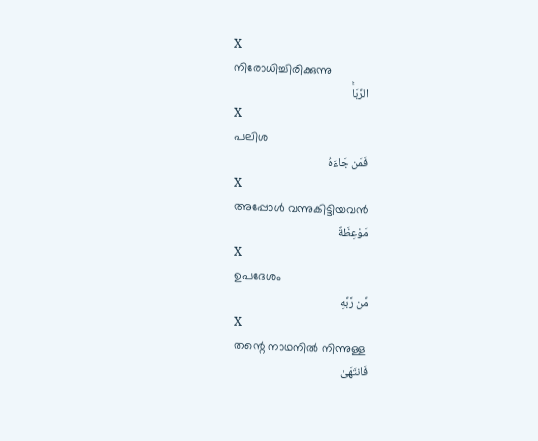X
നിരോധിച്ചിരിക്കുന്നു
الرِّبَاۚ
X
പലിശ
فَمَن جَاءَهُ
X
അപ്പോള്‍ വന്നുകിട്ടിയവന്‍
مَوْعِظَةٌ
X
ഉപദേശം
مِّن رَّبِّهِ
X
തന്റെ നാഥനില്‍ നിന്നുള്ള
فَانتَهَىٰ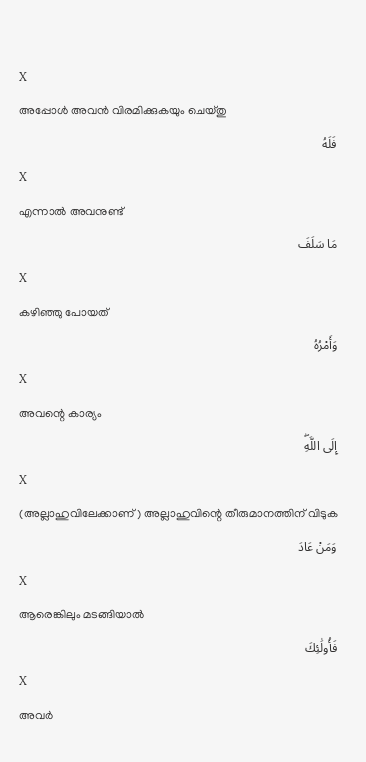X
അപ്പോള്‍ അവന്‍ വിരമിക്കുകയും ചെയ്തു
فَلَهُ
X
എന്നാല്‍ അവനുണ്ട്
مَا سَلَفَ
X
കഴിഞ്ഞു പോയത്
وَأَمْرُهُ
X
അവന്റെ കാര്യം
إِلَى اللَّهِۖ
X
(അല്ലാഹുവിലേക്കാണ്) അല്ലാഹുവിന്റെ തീരുമാനത്തിന് വിടുക
وَمَنْ عَادَ
X
ആരെങ്കിലും മടങ്ങിയാല്‍
فَأُولَٰئِكَ
X
അവര്‍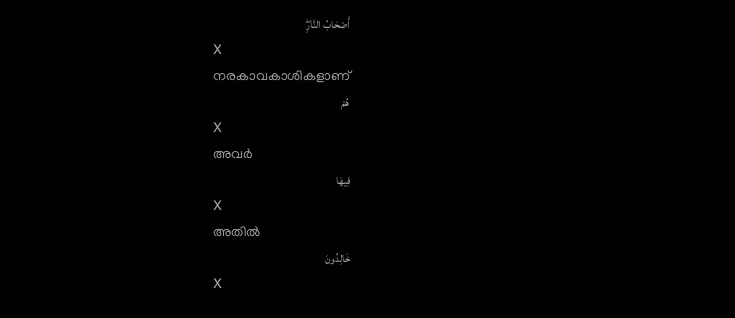أَصْحَابُ النَّارِۖ
X
നരകാവകാശികളാണ്
هُمْ
X
അവര്‍
فِيهَا
X
അതില്‍
خَالِدُونَ
X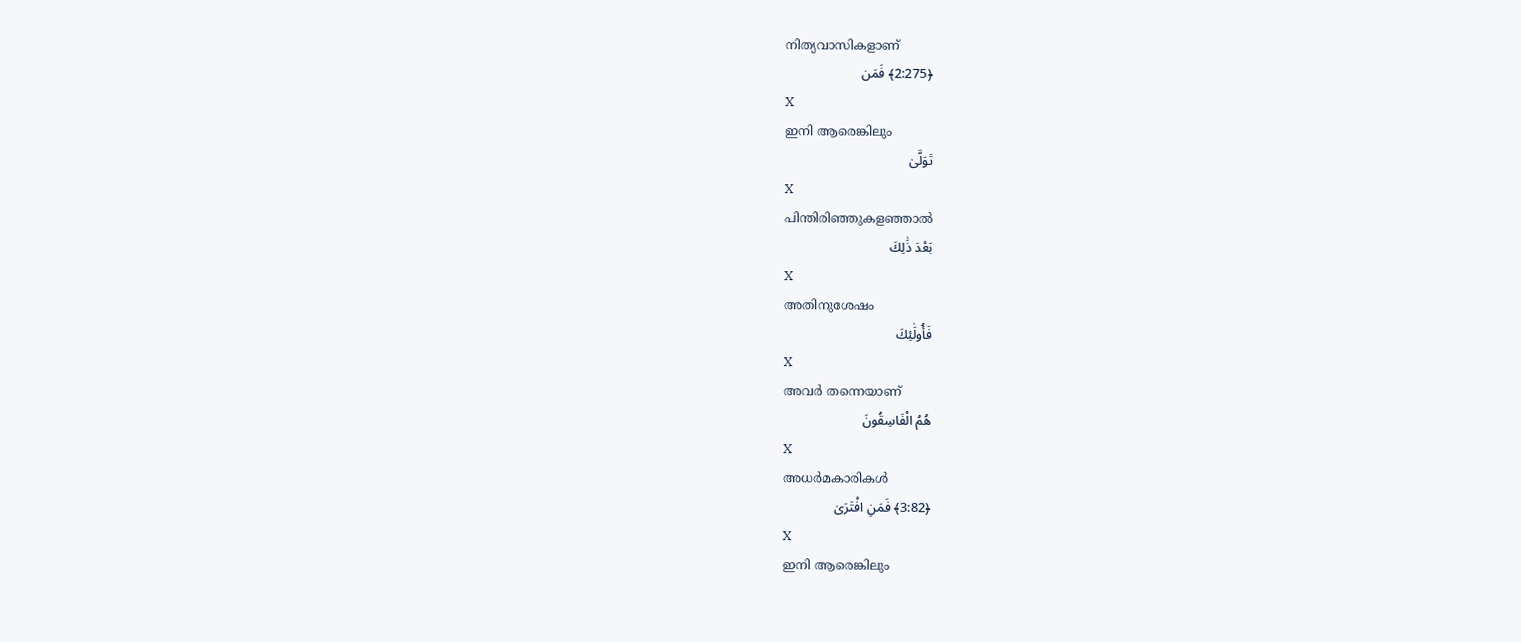നിത്യവാസികളാണ്
﴿2:275﴾ فَمَن
X
ഇനി ആരെങ്കിലും
تَوَلَّىٰ
X
പിന്തിരിഞ്ഞുകളഞ്ഞാല്‍
بَعْدَ ذَٰلِكَ
X
അതിനുശേഷം
فَأُولَٰئِكَ
X
അവര്‍ തന്നെയാണ്
هُمُ الْفَاسِقُونَ
X
അധര്‍മകാരികള്‍
﴿3:82﴾ فَمَنِ افْتَرَىٰ
X
ഇനി ആരെങ്കിലും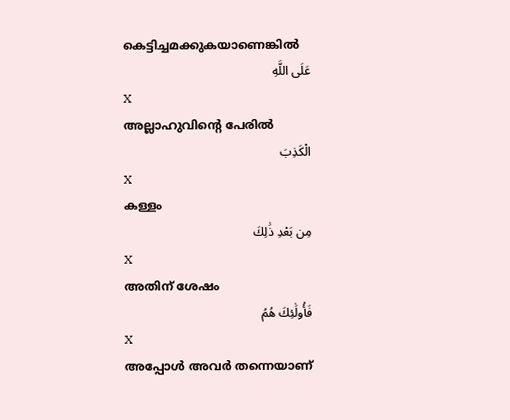കെട്ടിച്ചമക്കുകയാണെങ്കില്‍
عَلَى اللَّهِ
X
അല്ലാഹുവിന്റെ പേരില്‍
الْكَذِبَ
X
കള്ളം
مِن بَعْدِ ذَٰلِكَ
X
അതിന് ശേഷം
فَأُولَٰئِكَ هُمُ
X
അപ്പോള്‍ അവര്‍ തന്നെയാണ്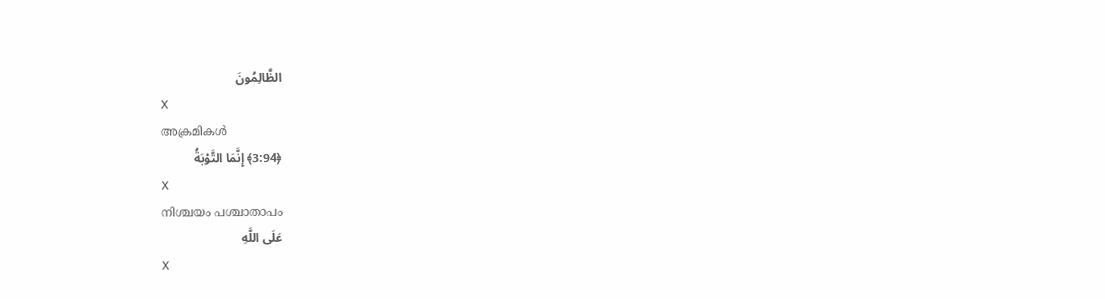الظَّالِمُونَ
X
അക്രമികള്‍
﴿3:94﴾ إِنَّمَا التَّوْبَةُ
X
നിശ്ചയം പശ്ചാതാപം
عَلَى اللَّهِ
X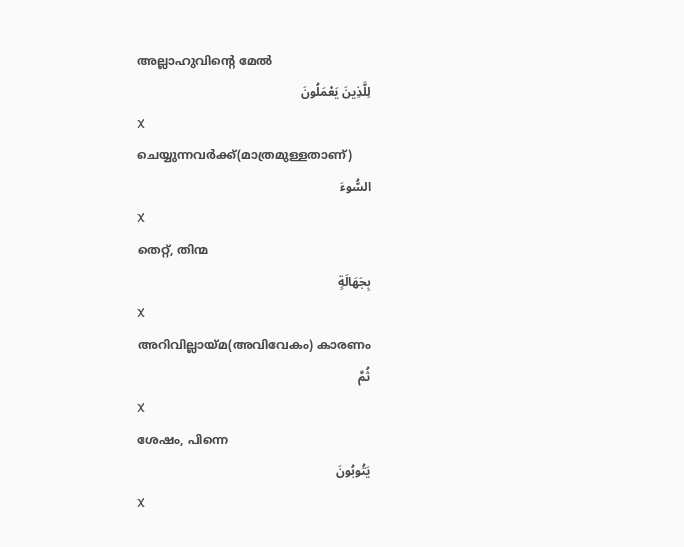അല്ലാഹുവിന്റെ മേല്‍
لِلَّذِينَ يَعْمَلُونَ
X
ചെയ്യുന്നവര്‍ക്ക്(മാത്രമുള്ളതാണ്)
السُّوءَ
X
തെറ്റ്, തിന്മ
بِجَهَالَةٍ
X
അറിവില്ലായ്മ(അവിവേകം) കാരണം
ثُمَّ
X
ശേഷം, പിന്നെ
يَتُوبُونَ
X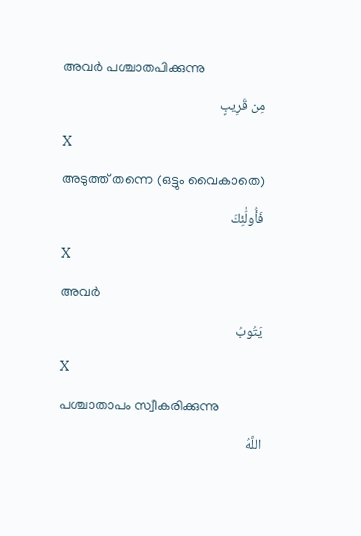അവര്‍ പശ്ചാതപിക്കുന്നു
مِن قَرِيبٍ
X
അടുത്ത് തന്നെ (ഒട്ടും വൈകാതെ)
فَأُولَٰئِكَ
X
അവര്‍
يَتُوبُ
X
പശ്ചാതാപം സ്വീകരിക്കുന്നു
اللَّهُ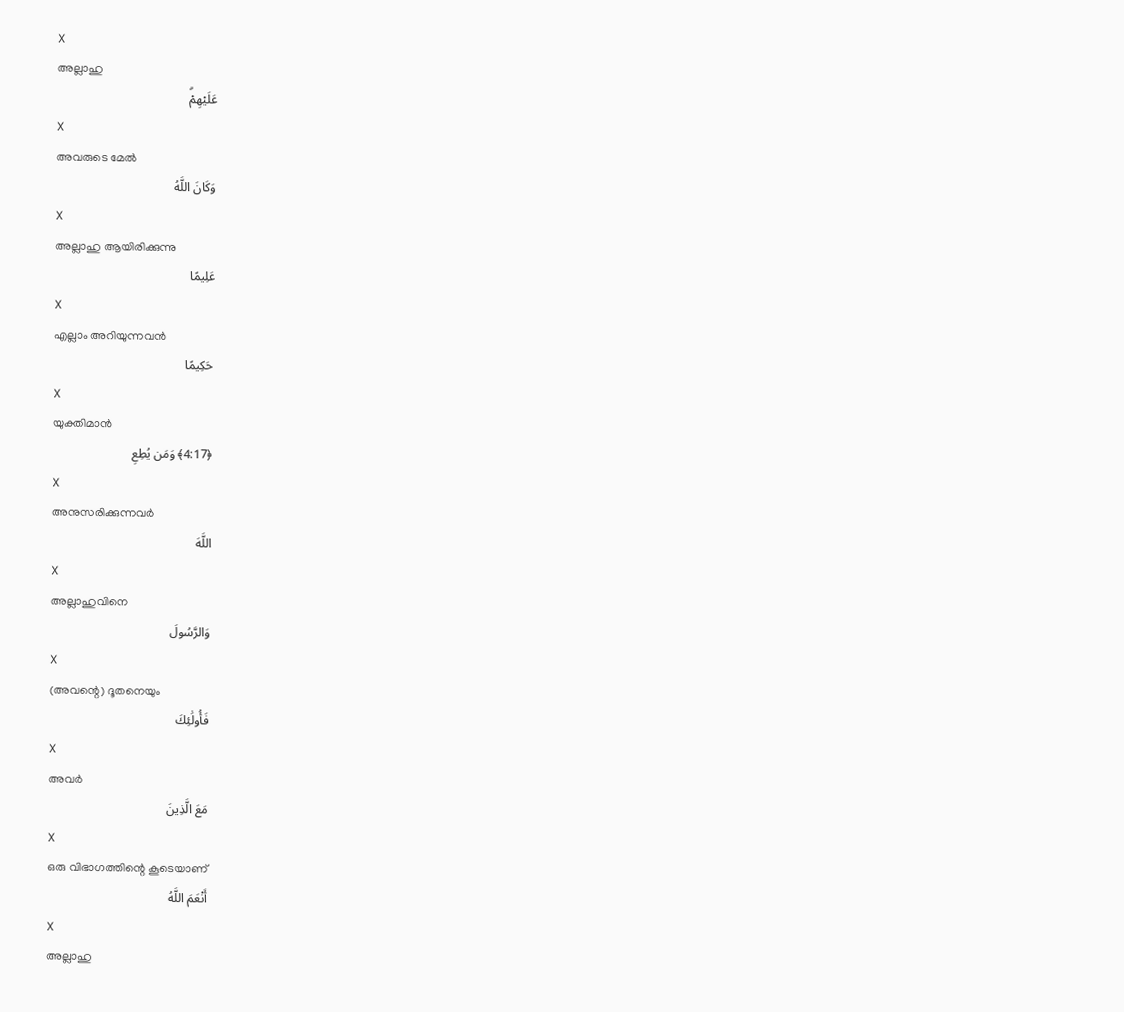X
അല്ലാഹു
عَلَيْهِمْۗ
X
അവരുടെ മേല്‍
وَكَانَ اللَّهُ
X
അല്ലാഹു ആയിരിക്കുന്നു
عَلِيمًا
X
എല്ലാം അറിയുന്നവന്‍
حَكِيمًا
X
യുക്തിമാന്‍
﴿4:17﴾ وَمَن يُطِعِ
X
അനുസരിക്കുന്നവര്‍
اللَّهَ
X
അല്ലാഹുവിനെ
وَالرَّسُولَ
X
(അവന്റെ) ദൂതനെയും
فَأُولَٰئِكَ
X
അവര്‍
مَعَ الَّذِينَ
X
ഒരു വിഭാഗത്തിന്റെ കൂടെയാണ്
أَنْعَمَ اللَّهُ
X
അല്ലാഹു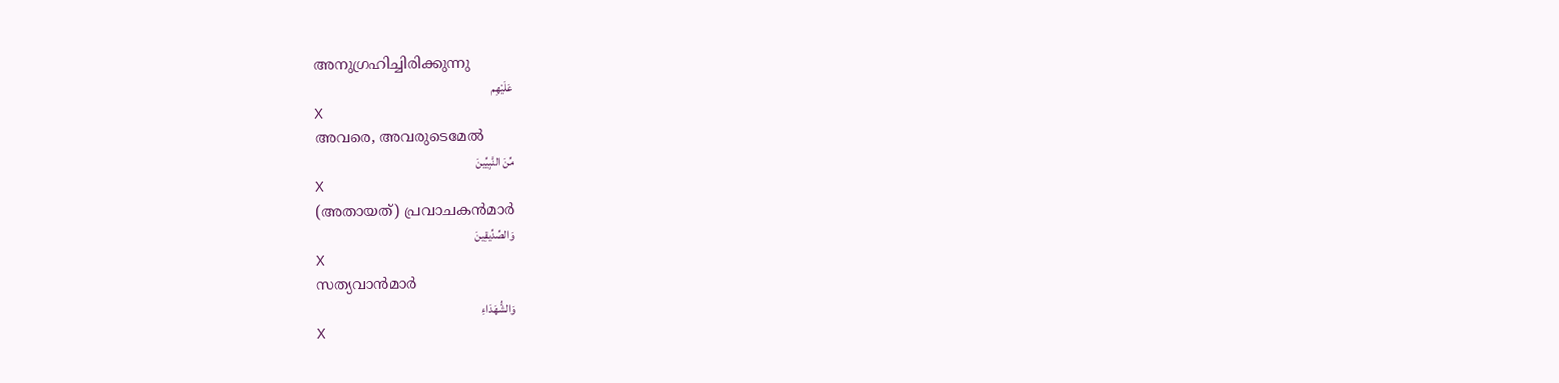അനുഗ്രഹിച്ചിരിക്കുന്നു
عَلَيْهِم
X
അവരെ, അവരുടെമേല്‍
مِّنَ النَّبِيِّينَ
X
(അതായത്) പ്രവാചകന്‍മാര്‍
وَالصِّدِّيقِينَ
X
സത്യവാന്‍മാര്‍
وَالشُّهَدَاءِ
X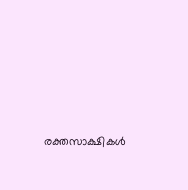രക്തസാക്ഷികള്‍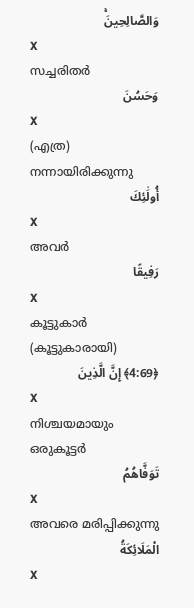وَالصَّالِحِينَۚ
X
സച്ചരിതര്‍
وَحَسُنَ
X
(എത്ര) നന്നായിരിക്കുന്നു
أُولَٰئِكَ
X
അവര്‍
رَفِيقًا
X
കൂട്ടുകാര്‍ (കൂട്ടുകാരായി)
﴿4:69﴾ إِنَّ الَّذِينَ
X
നിശ്ചയമായും ഒരുകൂട്ടര്‍
تَوَفَّاهُمُ
X
അവരെ മരിപ്പിക്കുന്നു
الْمَلَائِكَةُ
X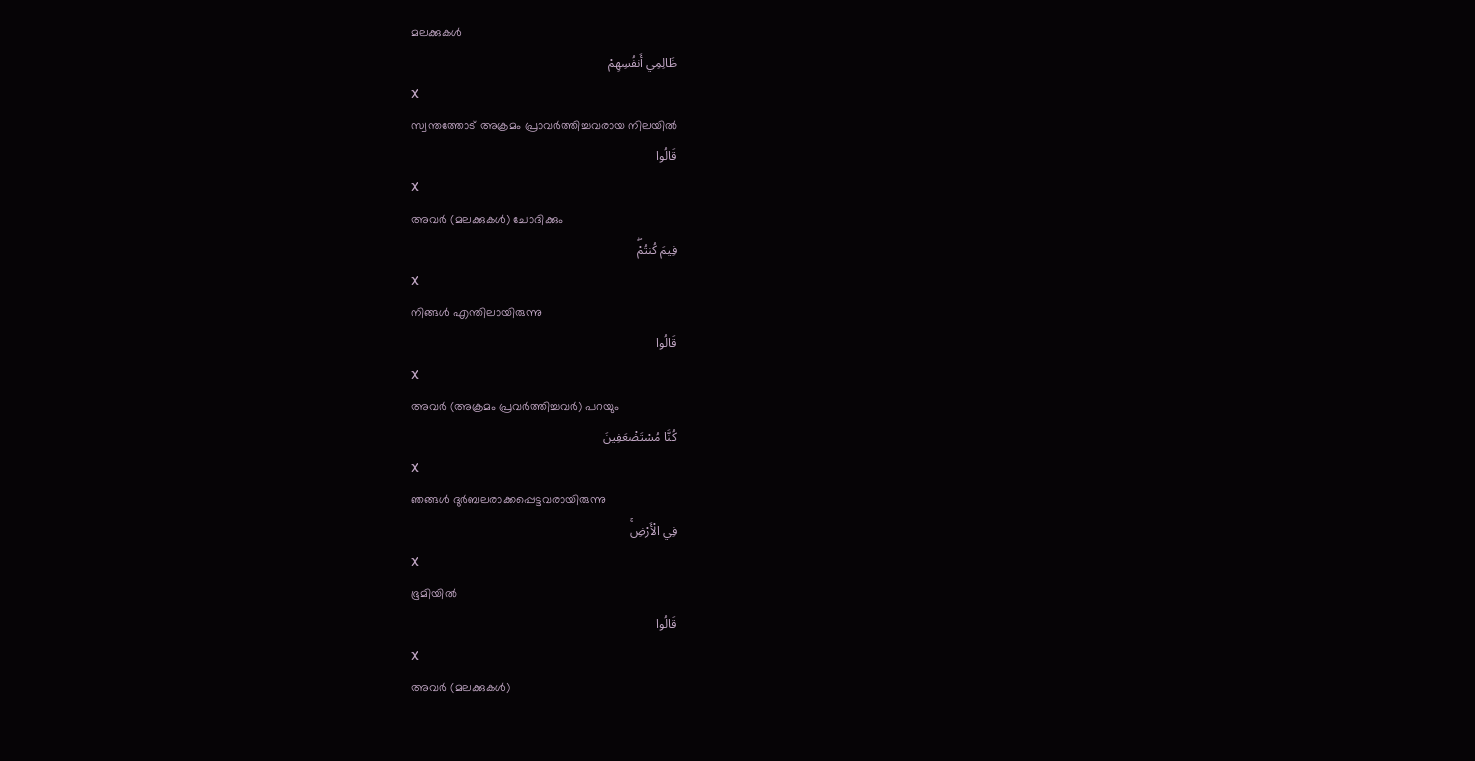മലക്കുകള്‍
ظَالِمِي أَنفُسِهِمْ
X
സ്വന്തത്തോട് അക്രമം പ്രാവര്‍ത്തിച്ചവരായ നിലയില്‍
قَالُوا
X
അവര്‍ (മലക്കുകള്‍) ചോദിക്കും
فِيمَ كُنتُمْۖ
X
നിങ്ങള്‍ എന്തിലായിരുന്നു
قَالُوا
X
അവര്‍ (അക്രമം പ്രവര്‍ത്തിച്ചവര്‍) പറയും
كُنَّا مُسْتَضْعَفِينَ
X
ഞങ്ങള്‍ ദുര്‍ബലരാക്കപ്പെട്ടവരായിരുന്നു
فِي الْأَرْضِۚ
X
ഭൂമിയില്‍
قَالُوا
X
അവര്‍ (മലക്കുകള്‍)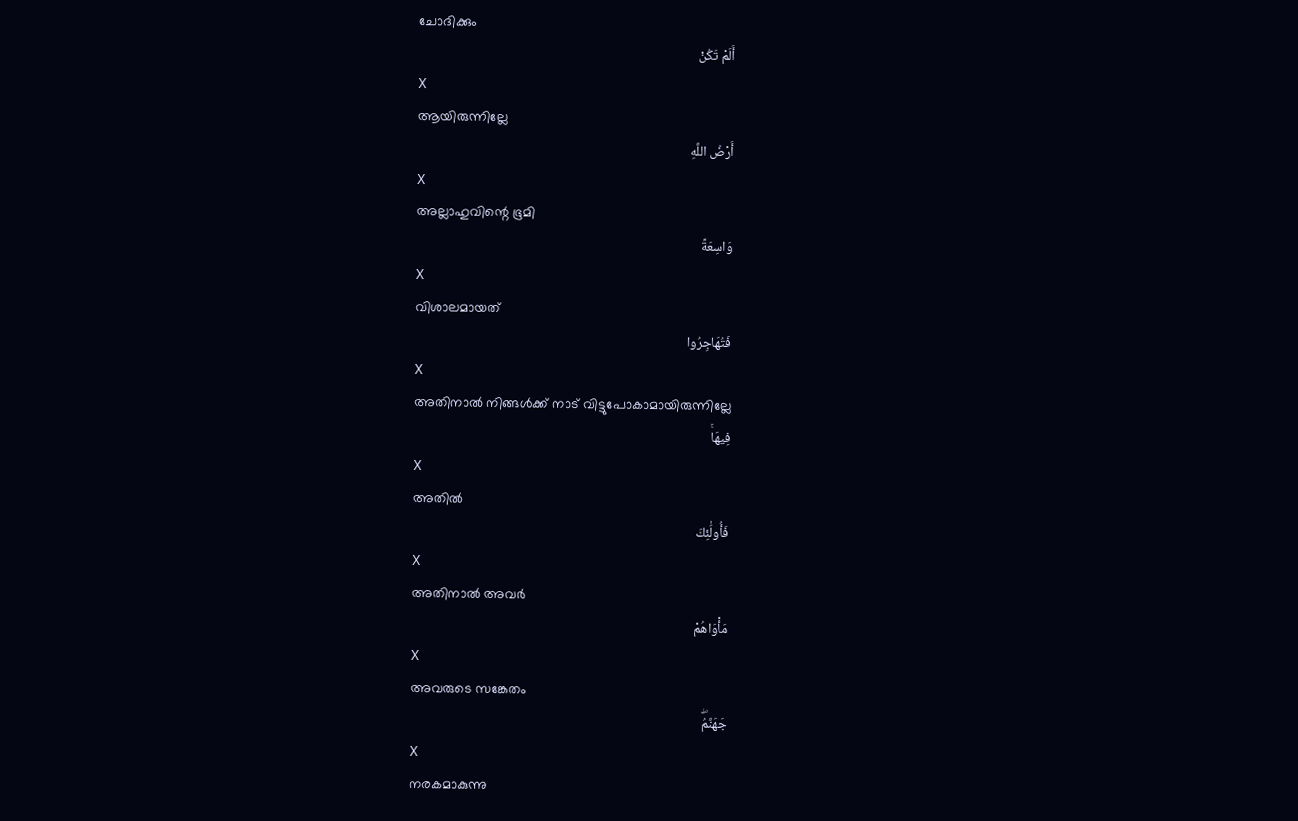ചോദിക്കും
أَلَمْ تَكُنْ
X
ആയിരുന്നില്ലേ
أَرْضُ اللَّهِ
X
അല്ലാഹുവിന്റെ ഭൂമി
وَاسِعَةً
X
വിശാലമായത്
فَتُهَاجِرُوا
X
അതിനാല്‍ നിങ്ങള്‍ക്ക് നാട് വിട്ടുപോകാമായിരുന്നില്ലേ
فِيهَاۚ
X
അതില്‍
فَأُولَٰئِكَ
X
അതിനാല്‍ അവര്‍
مَأْوَاهُمْ
X
അവരുടെ സങ്കേതം
جَهَنَّمُۖ
X
നരകമാകുന്നു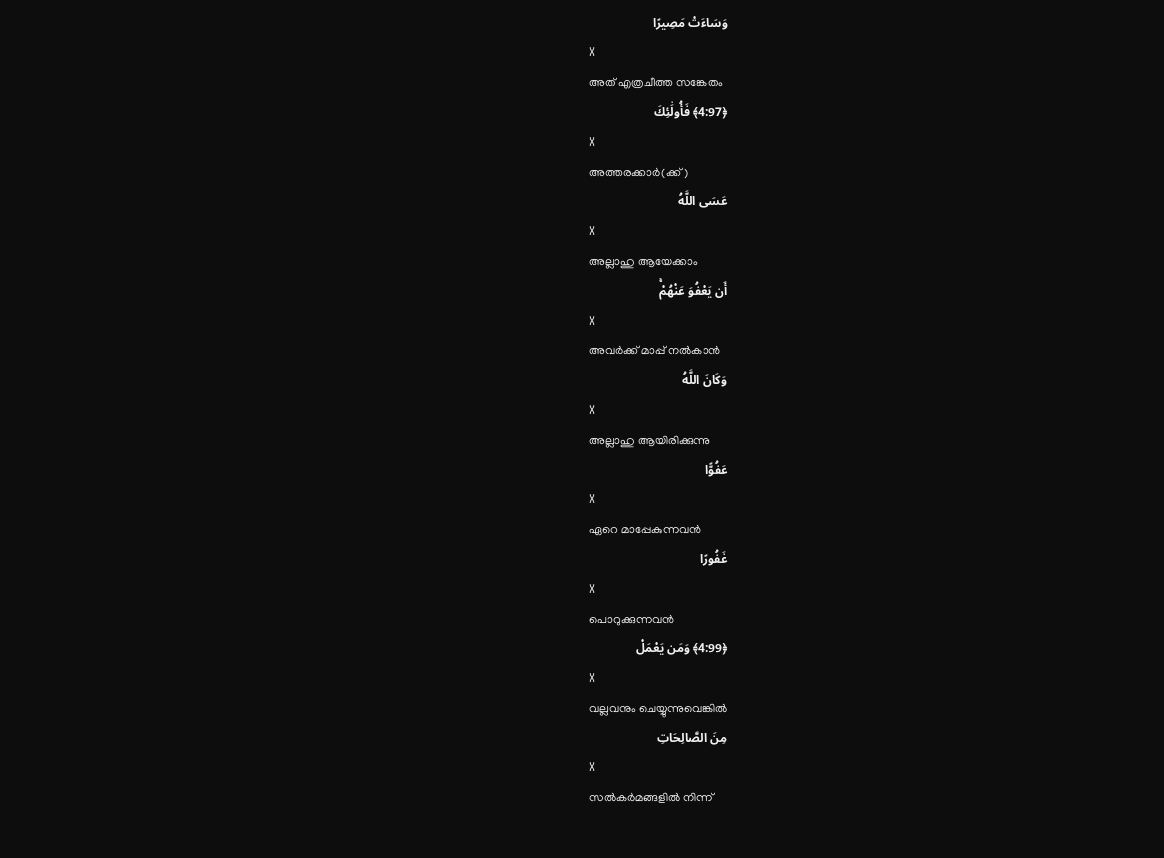وَسَاءَتْ مَصِيرًا
X
അത് എത്രചീത്ത സങ്കേതം
﴿4:97﴾ فَأُولَٰئِكَ
X
അത്തരക്കാര്‍(ക്ക്)
عَسَى اللَّهُ
X
അല്ലാഹു ആയേക്കാം
أَن يَعْفُوَ عَنْهُمْۚ
X
അവര്‍ക്ക് മാപ്പ് നല്‍കാന്‍
وَكَانَ اللَّهُ
X
അല്ലാഹു ആയിരിക്കുന്നു
عَفُوًّا
X
ഏറെ മാപ്പേകുന്നവന്‍
غَفُورًا
X
പൊറുക്കുന്നവന്‍
﴿4:99﴾ وَمَن يَعْمَلْ
X
വല്ലവനും ചെയ്യുന്നുവെങ്കില്‍
مِنَ الصَّالِحَاتِ
X
സല്‍കര്‍മങ്ങളില്‍ നിന്ന്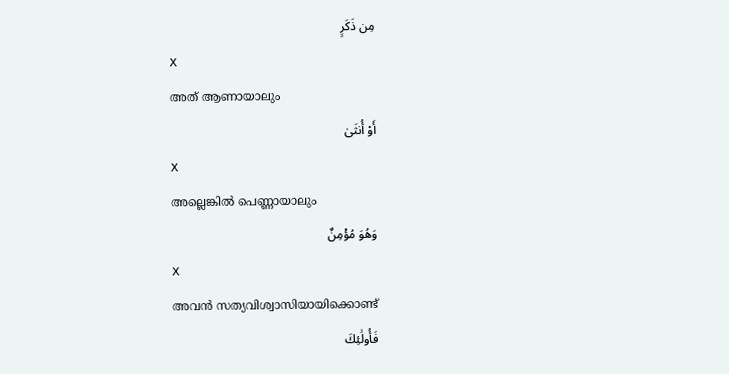مِن ذَكَرٍ
X
അത് ആണായാലും
أَوْ أُنثَىٰ
X
അല്ലെങ്കില്‍ പെണ്ണായാലും
وَهُوَ مُؤْمِنٌ
X
അവന്‍ സത്യവിശ്വാസിയായിക്കൊണ്ട്
فَأُولَٰئِكَ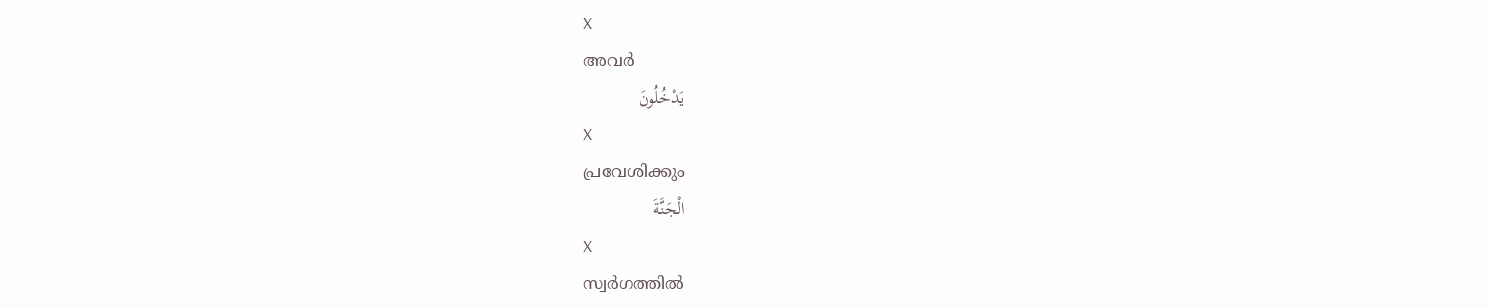X
അവര്‍
يَدْخُلُونَ
X
പ്രവേശിക്കും
الْجَنَّةَ
X
സ്വര്‍ഗത്തില്‍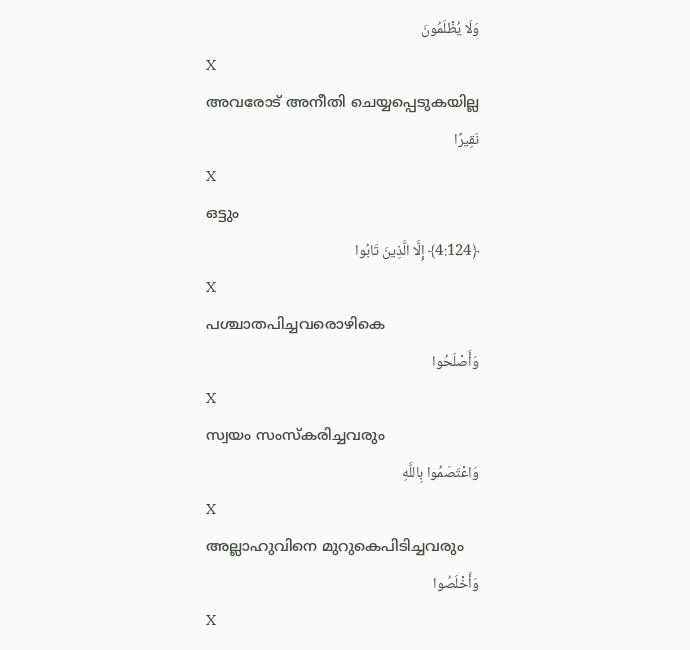وَلَا يُظْلَمُونَ
X
അവരോട് അനീതി ചെയ്യപ്പെടുകയില്ല
نَقِيرًا
X
ഒട്ടും
﴿4:124﴾ إِلَّا الَّذِينَ تَابُوا
X
പശ്ചാതപിച്ചവരൊഴികെ
وَأَصْلَحُوا
X
സ്വയം സംസ്കരിച്ചവരും
وَاعْتَصَمُوا بِاللَّهِ
X
അല്ലാഹുവിനെ മുറുകെപിടിച്ചവരും
وَأَخْلَصُوا
X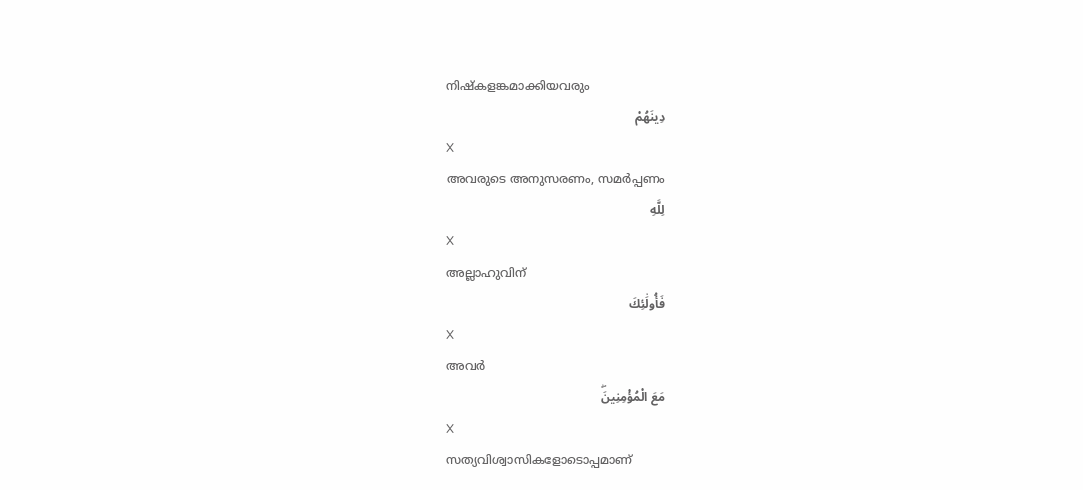നിഷ്കളങ്കമാക്കിയവരും
دِينَهُمْ
X
അവരുടെ അനുസരണം, സമര്‍പ്പണം
لِلَّهِ
X
അല്ലാഹുവിന്
فَأُولَٰئِكَ
X
അവര്‍
مَعَ الْمُؤْمِنِينَۖ
X
സത്യവിശ്വാസികളോടൊപ്പമാണ്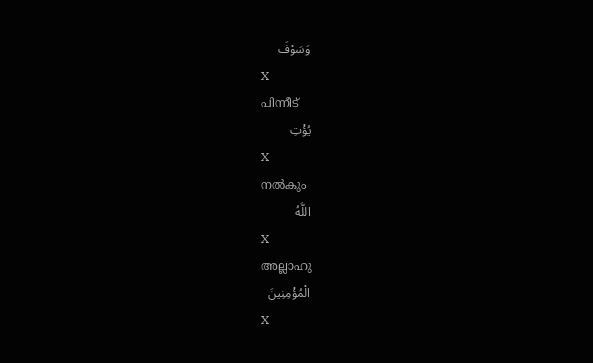وَسَوْفَ
X
പിന്നീട്
يُؤْتِ
X
നല്‍കും
اللَّهُ
X
അല്ലാഹു
الْمُؤْمِنِينَ
X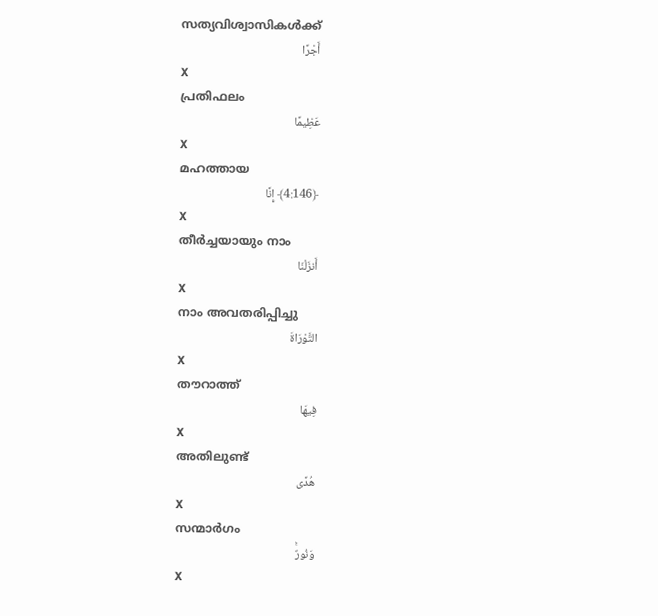സത്യവിശ്വാസികള്‍ക്ക്
أَجْرًا
X
പ്രതിഫലം
عَظِيمًا
X
മഹത്തായ
﴿4:146﴾ إِنَّا
X
തീര്‍ച്ചയായും നാം
أَنزَلْنَا
X
നാം അവതരിപ്പിച്ചു
التَّوْرَاةَ
X
തൗറാത്ത്
فِيهَا
X
അതിലുണ്ട്
هُدًى
X
സന്മാര്‍ഗം
وَنُورٌۚ
X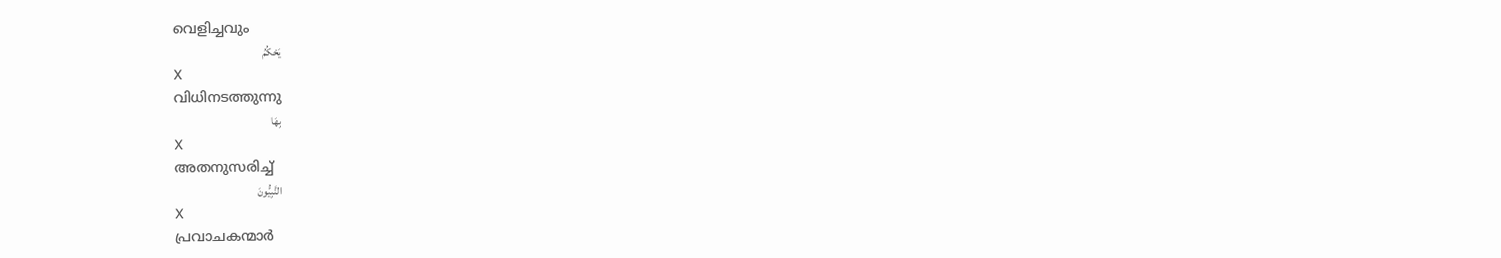വെളിച്ചവും
يَحْكُمُ
X
വിധിനടത്തുന്നു
بِهَا
X
അതനുസരിച്ച്
النَّبِيُّونَ
X
പ്രവാചകന്മാര്‍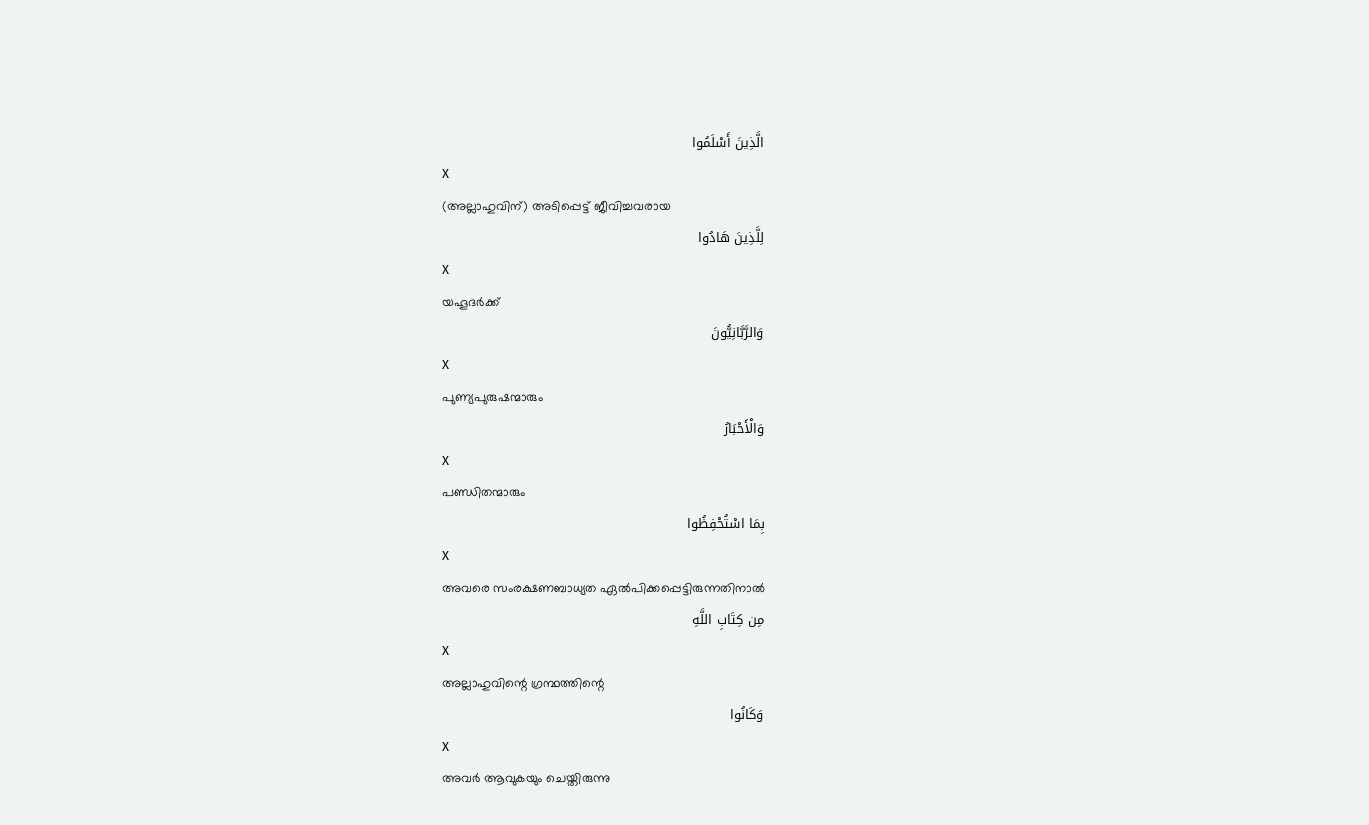الَّذِينَ أَسْلَمُوا
X
(അല്ലാഹുവിന്) അടിപ്പെട്ട് ജീവിച്ചവരായ
لِلَّذِينَ هَادُوا
X
യഹൂദര്‍ക്ക്
وَالرَّبَّانِيُّونَ
X
പുണ്യപുരുഷന്മാരും
وَالْأَحْبَارُ
X
പണ്ഡിതന്മാരും
بِمَا اسْتُحْفِظُوا
X
അവരെ സംരക്ഷണബാധ്യത ഏല്‍പിക്കപ്പെട്ടിരുന്നതിനാല്‍
مِن كِتَابِ اللَّهِ
X
അല്ലാഹുവിന്റെ ഗ്രന്ഥത്തിന്റെ
وَكَانُوا
X
അവര്‍ ആവുകയും ചെയ്തിരുന്നു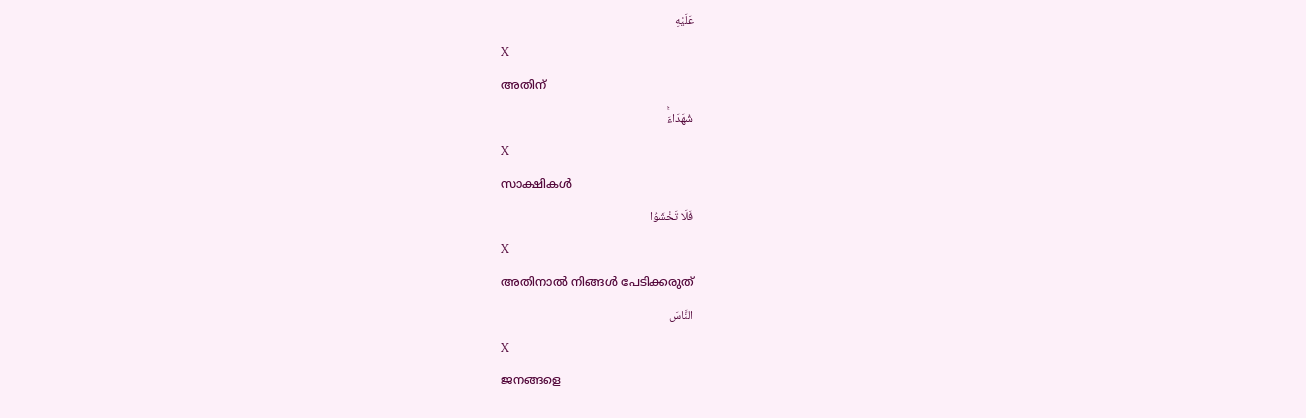عَلَيْهِ
X
അതിന്
شُهَدَاءَۚ
X
സാക്ഷികള്‍
فَلَا تَخْشَوُا
X
അതിനാല്‍ നിങ്ങള്‍ പേടിക്കരുത്
النَّاسَ
X
ജനങ്ങളെ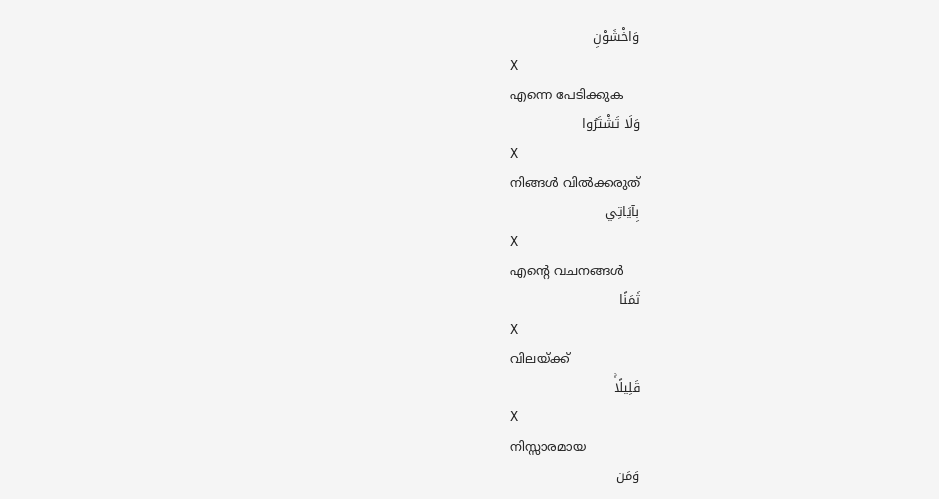وَاخْشَوْنِ
X
എന്നെ പേടിക്കുക
وَلَا تَشْتَرُوا
X
നിങ്ങള്‍ വില്‍ക്കരുത്
بِآيَاتِي
X
എന്റെ വചനങ്ങള്‍
ثَمَنًا
X
വിലയ്ക്ക്
قَلِيلًاۚ
X
നിസ്സാരമായ
وَمَن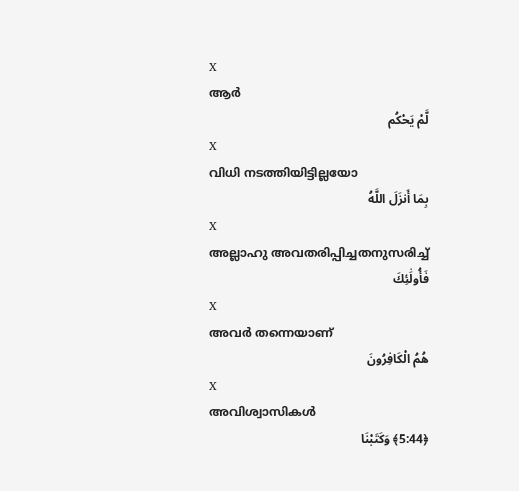X
ആര്‍
لَّمْ يَحْكُم
X
വിധി നടത്തിയിട്ടില്ലയോ
بِمَا أَنزَلَ اللَّهُ
X
അല്ലാഹു അവതരിപ്പിച്ചതനുസരിച്ച്
فَأُولَٰئِكَ
X
അവര്‍ തന്നെയാണ്
هُمُ الْكَافِرُونَ
X
അവിശ്വാസികള്‍
﴿5:44﴾ وَكَتَبْنَا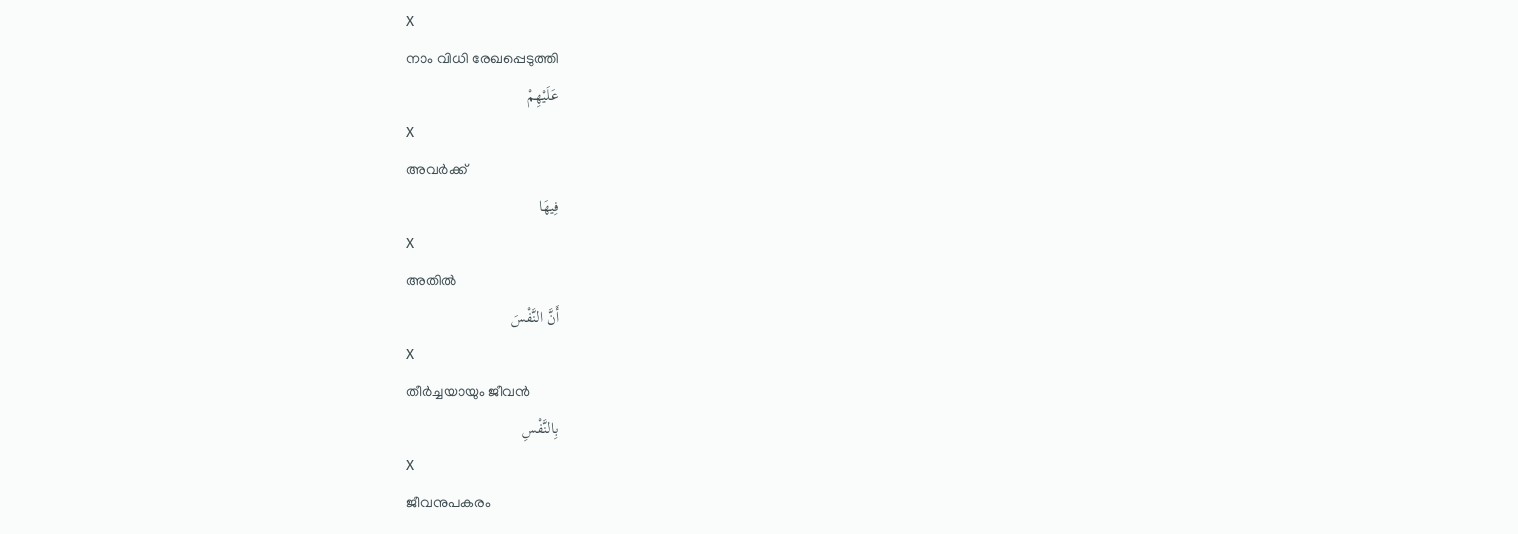X
നാം വിധി രേഖപ്പെടുത്തി
عَلَيْهِمْ
X
അവര്‍ക്ക്
فِيهَا
X
അതില്‍
أَنَّ النَّفْسَ
X
തീര്‍ച്ചയായും ജീവന്‍
بِالنَّفْسِ
X
ജീവനുപകരം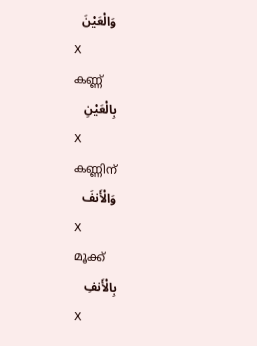وَالْعَيْنَ
X
കണ്ണ്
بِالْعَيْنِ
X
കണ്ണിന്
وَالْأَنفَ
X
മൂക്ക്
بِالْأَنفِ
X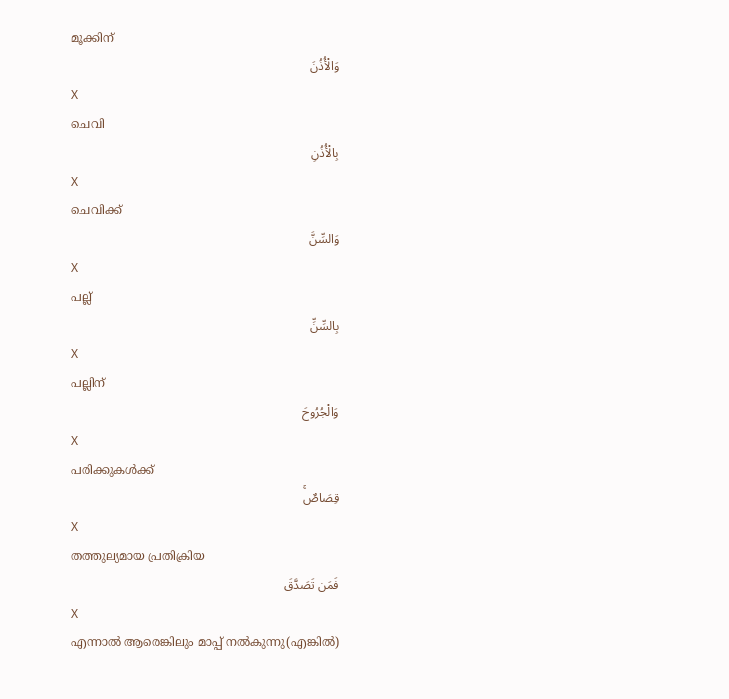മൂക്കിന്
وَالْأُذُنَ
X
ചെവി
بِالْأُذُنِ
X
ചെവിക്ക്
وَالسِّنَّ
X
പല്ല്
بِالسِّنِّ
X
പല്ലിന്
وَالْجُرُوحَ
X
പരിക്കുകള്‍ക്ക്
قِصَاصٌۚ
X
തത്തുല്യമായ പ്രതിക്രിയ
فَمَن تَصَدَّقَ
X
എന്നാല്‍ ആരെങ്കിലും മാപ്പ് നല്‍കുന്നു(എങ്കില്‍)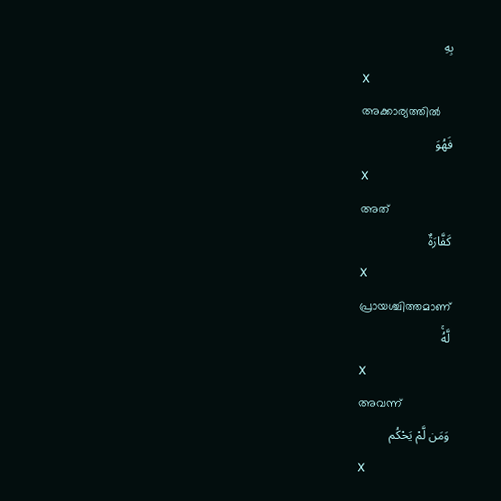بِهِ
X
അക്കാര്യത്തില്‍
فَهُوَ
X
അത്
كَفَّارَةٌ
X
പ്രായശ്ചിത്തമാണ്
لَّهُۚ
X
അവന്ന്
وَمَن لَّمْ يَحْكُم
X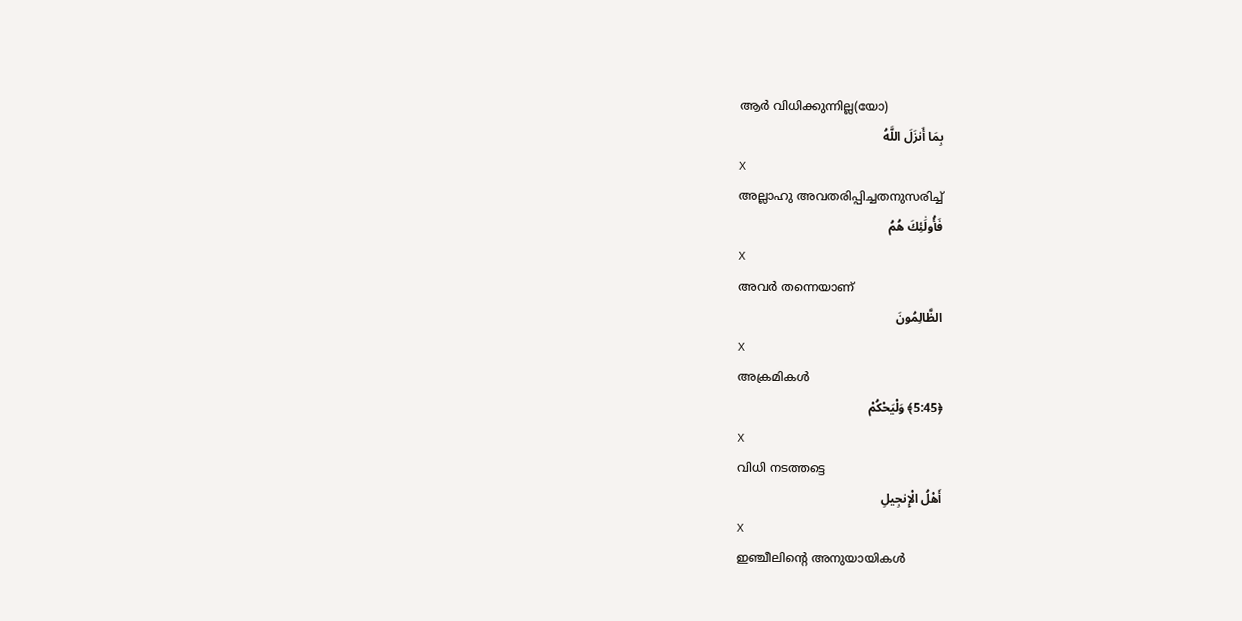ആര്‍ വിധിക്കുന്നില്ല(യോ)
بِمَا أَنزَلَ اللَّهُ
X
അല്ലാഹു അവതരിപ്പിച്ചതനുസരിച്ച്
فَأُولَٰئِكَ هُمُ
X
അവര്‍ തന്നെയാണ്
الظَّالِمُونَ
X
അക്രമികള്‍
﴿5:45﴾ وَلْيَحْكُمْ
X
വിധി നടത്തട്ടെ
أَهْلُ الْإِنجِيلِ
X
ഇഞ്ചീലിന്റെ അനുയായികള്‍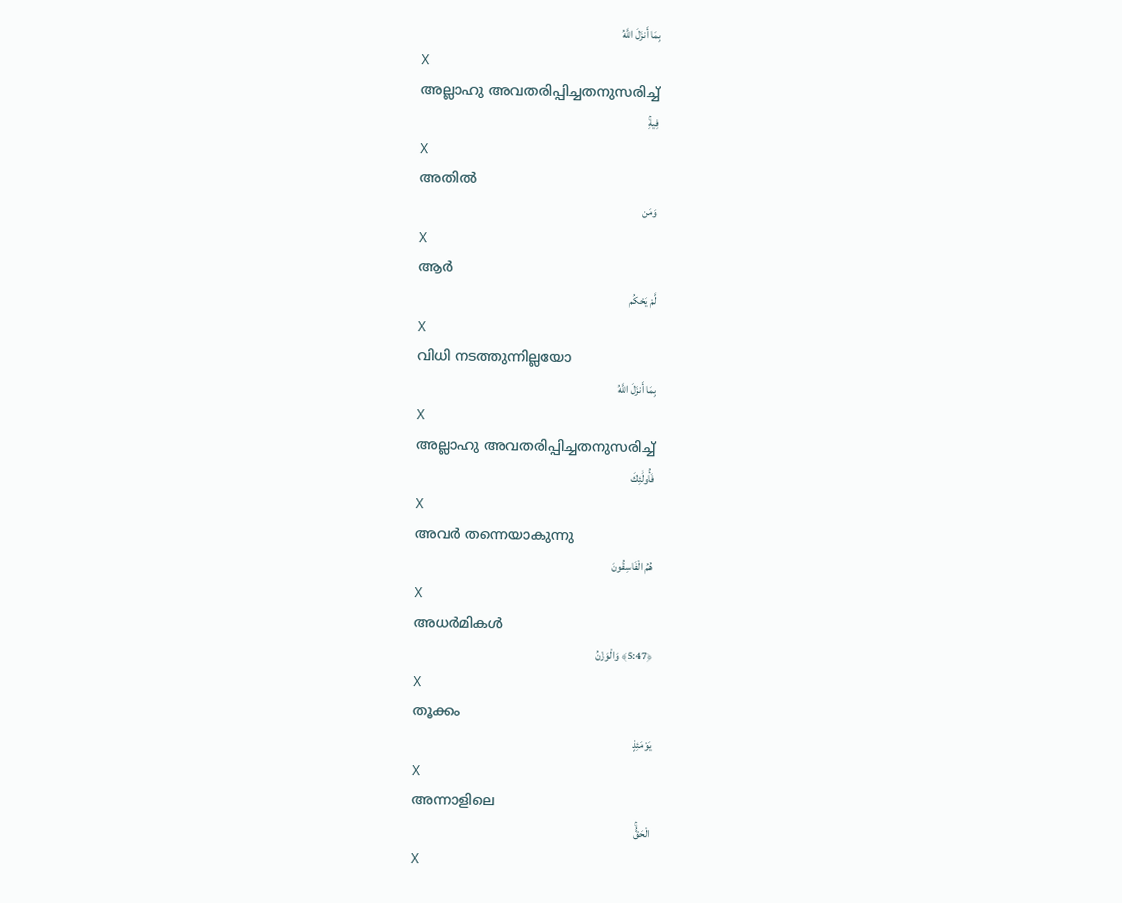بِمَا أَنزَلَ اللَّهُ
X
അല്ലാഹു അവതരിപ്പിച്ചതനുസരിച്ച്
فِيهِۚ
X
അതില്‍
وَمَن
X
ആര്‍
لَّمْ يَحْكُم
X
വിധി നടത്തുന്നില്ലയോ
بِمَا أَنزَلَ اللَّهُ
X
അല്ലാഹു അവതരിപ്പിച്ചതനുസരിച്ച്
فَأُولَٰئِكَ
X
അവര്‍ തന്നെയാകുന്നു
هُمُ الْفَاسِقُونَ
X
അധര്‍മികള്‍
﴿5:47﴾ وَالْوَزْنُ
X
തൂക്കം
يَوْمَئِذٍ
X
അന്നാളിലെ
الْحَقُّۚ
X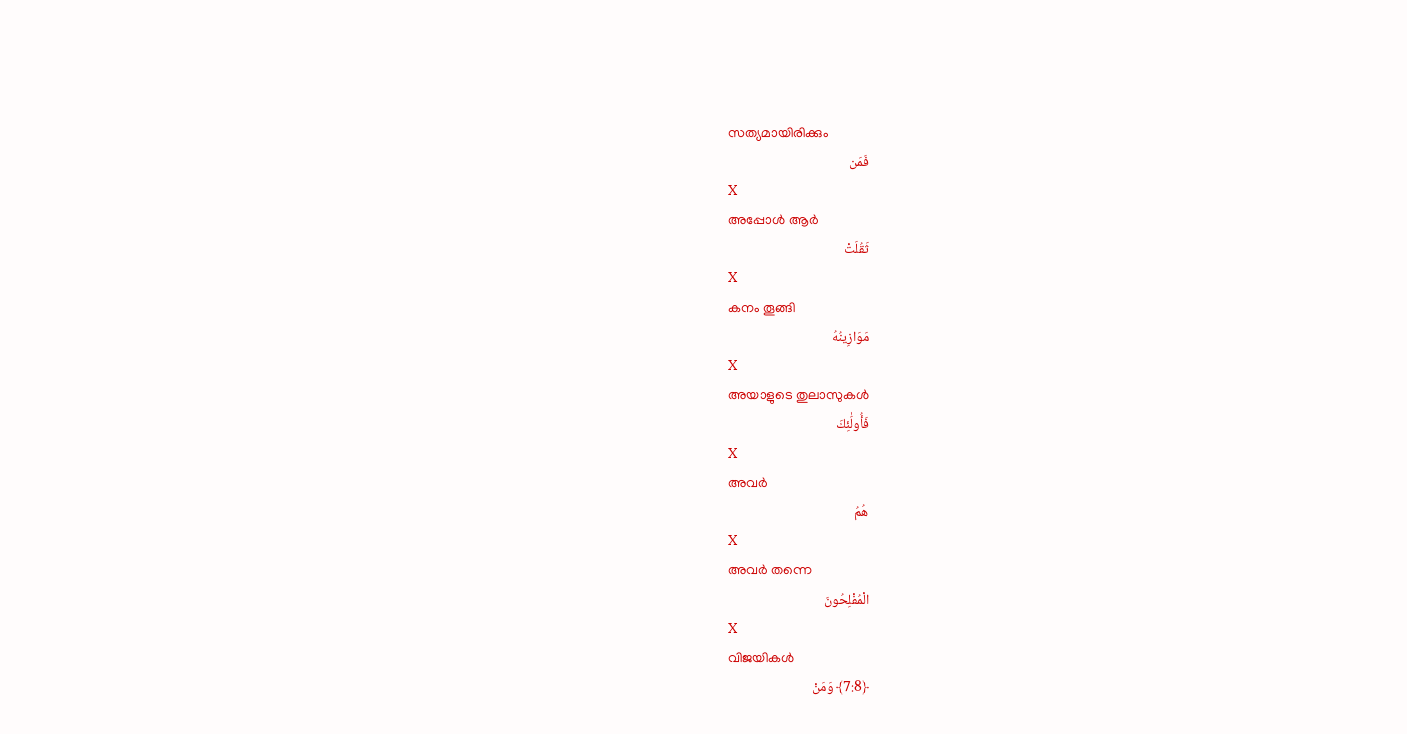സത്യമായിരിക്കും
فَمَن
X
അപ്പോള്‍ ആര്‍
ثَقُلَتْ
X
കനം തൂങ്ങി
مَوَازِينُهُ
X
അയാളുടെ തുലാസുകള്‍
فَأُولَٰئِكَ
X
അവര്‍
هُمُ
X
അവര്‍ തന്നെ
الْمُفْلِحُونَ
X
വിജയികള്‍
﴿7:8﴾ وَمَنْ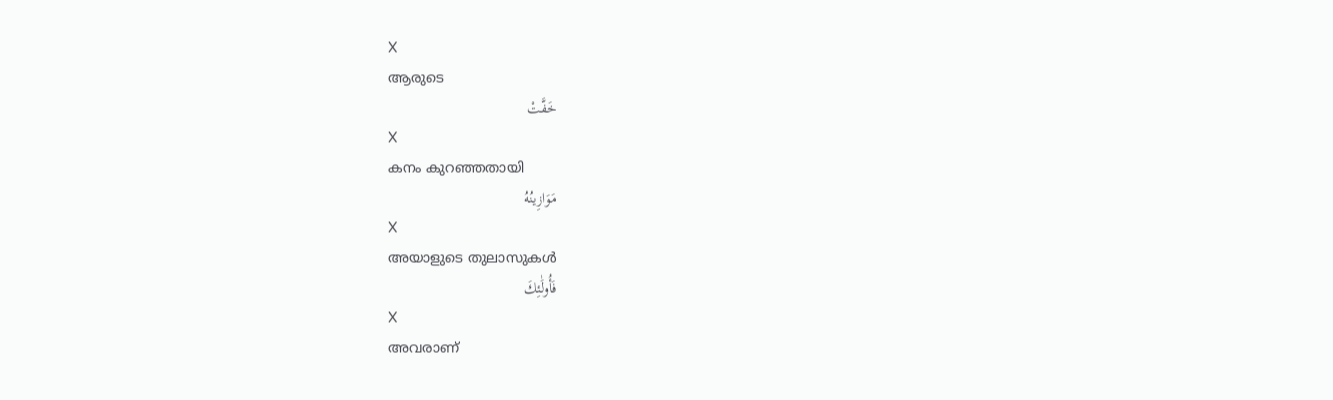X
ആരുടെ
خَفَّتْ
X
കനം കുറഞ്ഞതായി
مَوَازِينُهُ
X
അയാളുടെ തുലാസുകള്‍
فَأُولَٰئِكَ
X
അവരാണ്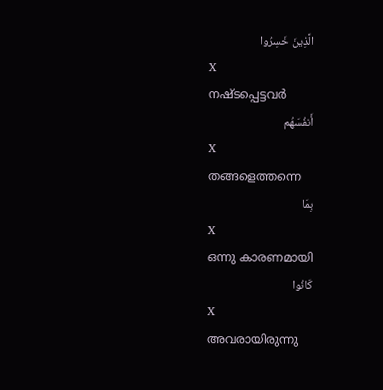الَّذِينَ خَسِرُوا
X
നഷ്ടപ്പെട്ടവര്‍
أَنفُسَهُم
X
തങ്ങളെത്തന്നെ
بِمَا
X
ഒന്നു കാരണമായി
كَانُوا
X
അവരായിരുന്നു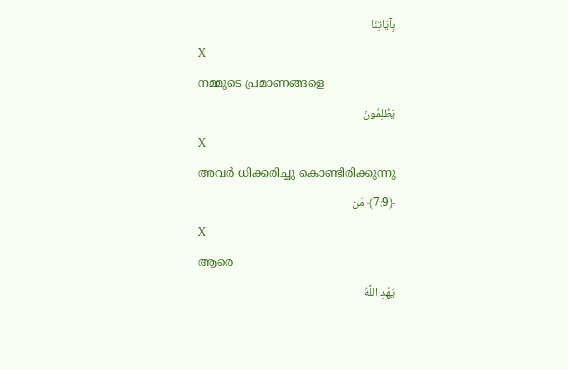بِآيَاتِنَا
X
നമ്മുടെ പ്രമാണങ്ങളെ
يَظْلِمُونَ
X
അവര്‍ ധിക്കരിച്ചു കൊണ്ടിരിക്കുന്നു
﴿7:9﴾ مَن
X
ആരെ
يَهْدِ اللَّهُ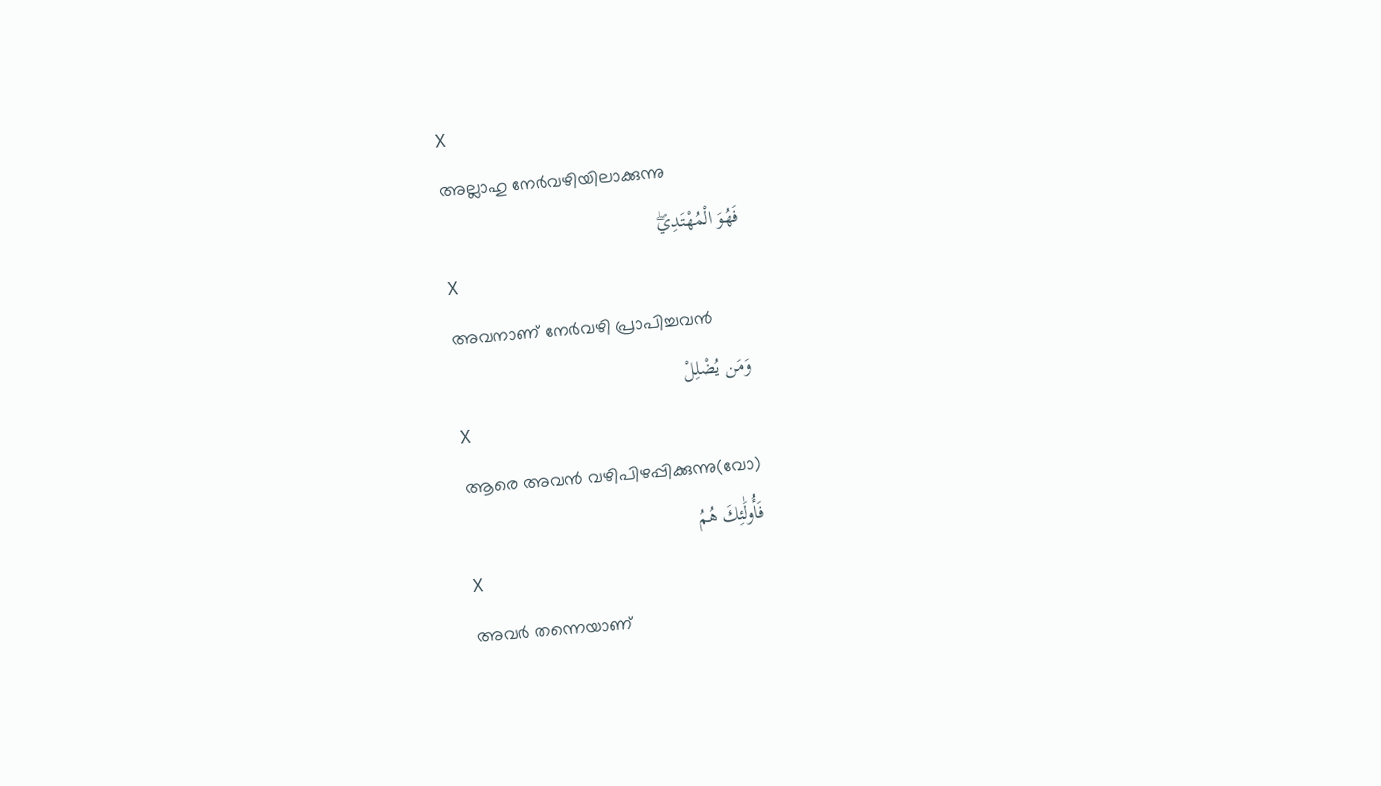X
അല്ലാഹു നേര്‍വഴിയിലാക്കുന്നു
فَهُوَ الْمُهْتَدِيۖ
X
അവനാണ് നേര്‍വഴി പ്രാപിച്ചവന്‍
وَمَن يُضْلِلْ
X
ആരെ അവന്‍ വഴിപിഴപ്പിക്കുന്നു(വോ)
فَأُولَٰئِكَ هُمُ
X
അവര്‍ തന്നെയാണ്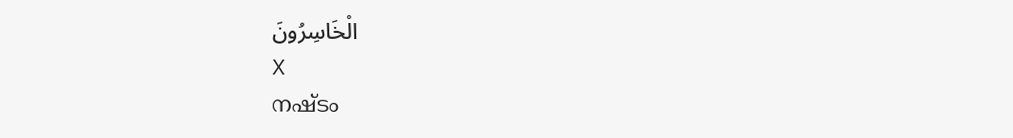الْخَاسِرُونَ
X
നഷ്ടം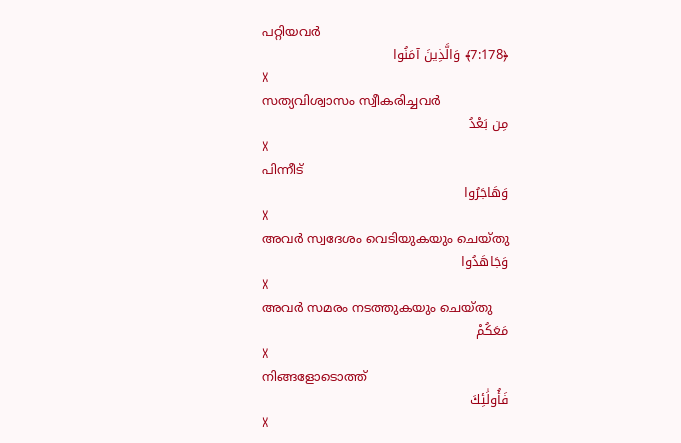പറ്റിയവര്‍
﴿7:178﴾ وَالَّذِينَ آمَنُوا
X
സത്യവിശ്വാസം സ്വീകരിച്ചവര്‍
مِن بَعْدُ
X
പിന്നീട്
وَهَاجَرُوا
X
അവര്‍ സ്വദേശം വെടിയുകയും ചെയ്തു
وَجَاهَدُوا
X
അവര്‍ സമരം നടത്തുകയും ചെയ്തു
مَعَكُمْ
X
നിങ്ങളോടൊത്ത്
فَأُولَٰئِكَ
X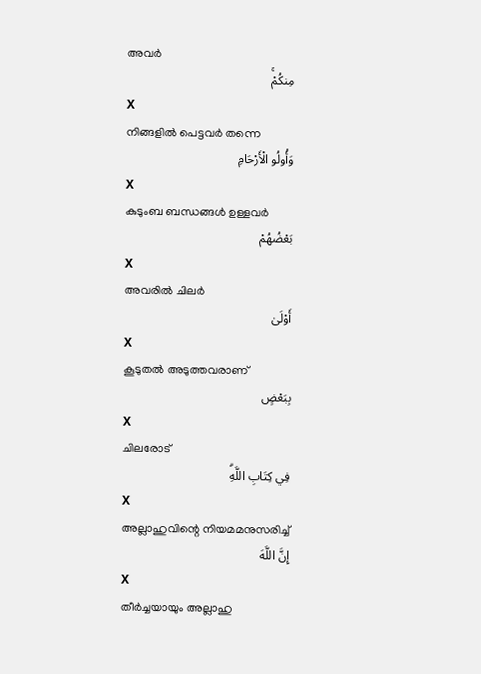അവര്‍
مِنكُمْۚ
X
നിങ്ങളില്‍ പെട്ടവര്‍ തന്നെ
وَأُولُو الْأَرْحَامِ
X
കുടുംബ ബന്ധങ്ങള്‍ ഉള്ളവര്‍
بَعْضُهُمْ
X
അവരില്‍ ചിലര്‍
أَوْلَىٰ
X
കൂടുതല്‍ അടുത്തവരാണ്
بِبَعْضٍ
X
ചിലരോട്
فِي كِتَابِ اللَّهِۗ
X
അല്ലാഹുവിന്റെ നിയമമനുസരിച്ച്
إِنَّ اللَّهَ
X
തീര്‍ച്ചയായും അല്ലാഹു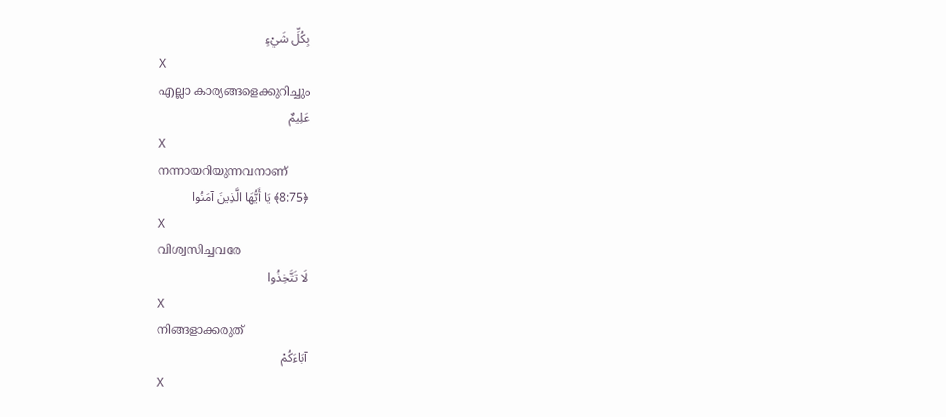بِكُلِّ شَيْءٍ
X
എല്ലാ കാര്യങ്ങളെക്കുറിച്ചും
عَلِيمٌ
X
നന്നായറിയുന്നവനാണ്
﴿8:75﴾ يَا أَيُّهَا الَّذِينَ آمَنُوا
X
വിശ്വസിച്ചവരേ
لَا تَتَّخِذُوا
X
നിങ്ങളാക്കരുത്
آبَاءَكُمْ
X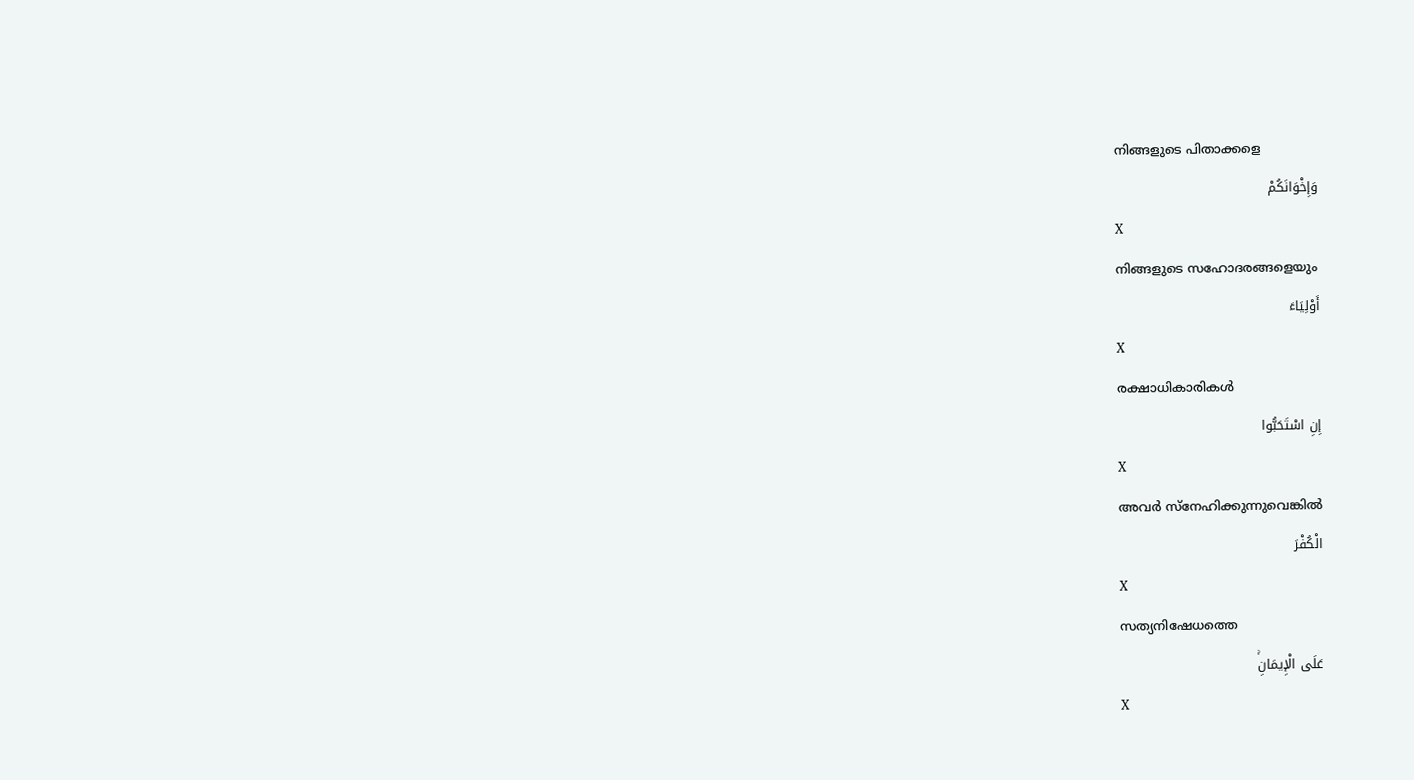നിങ്ങളുടെ പിതാക്കളെ
وَإِخْوَانَكُمْ
X
നിങ്ങളുടെ സഹോദരങ്ങളെയും
أَوْلِيَاءَ
X
രക്ഷാധികാരികള്‍
إِنِ اسْتَحَبُّوا
X
അവര്‍ സ്നേഹിക്കുന്നുവെങ്കില്‍
الْكُفْرَ
X
സത്യനിഷേധത്തെ
عَلَى الْإِيمَانِۚ
X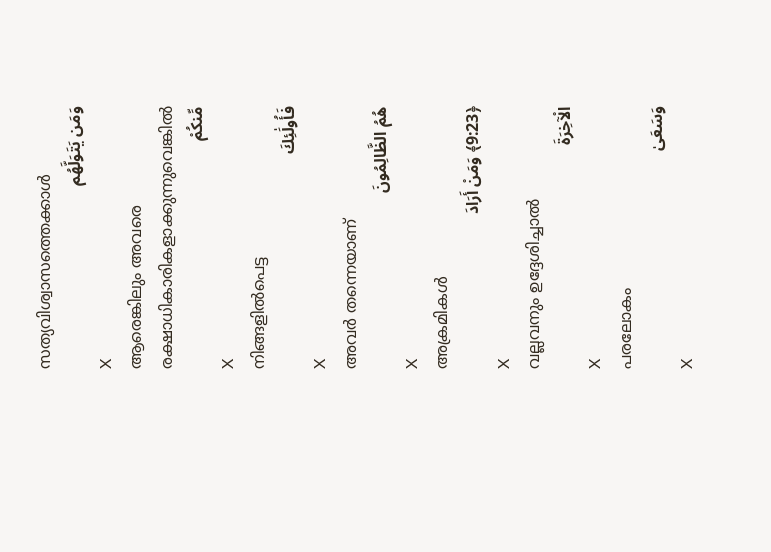സത്യവിശ്വാസത്തെക്കാള്‍
وَمَن يَتَوَلَّهُم
X
ആരെങ്കിലും അവരെ രക്ഷാധികാരികളാക്കുന്നുവെങ്കില്‍
مِّنكُمْ
X
നിങ്ങളില്‍പെട്ട
فَأُولَٰئِكَ
X
അവര്‍ തന്നെയാണ്
هُمُ الظَّالِمُونَ
X
അക്രമികള്‍
﴿9:23﴾ وَمَنْ أَرَادَ
X
വല്ലവനും ഉദ്ദേശിച്ചാല്‍
الْآخِرَةَ
X
പരലോകം
وَسَعَىٰ
X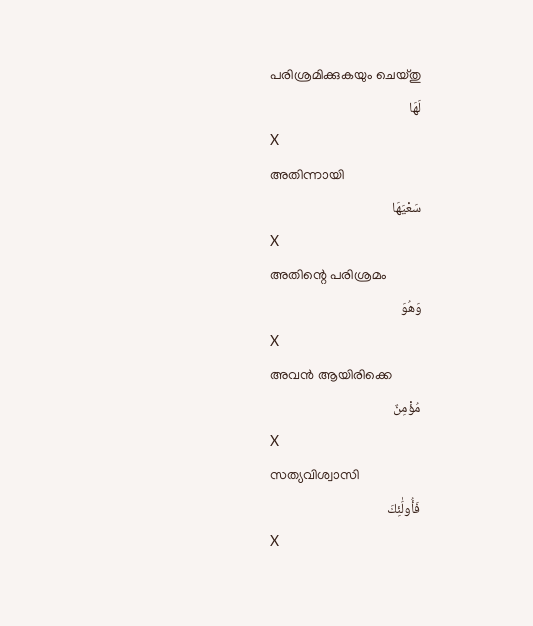പരിശ്രമിക്കുകയും ചെയ്തു
لَهَا
X
അതിന്നായി
سَعْيَهَا
X
അതിന്റെ പരിശ്രമം
وَهُوَ
X
അവന്‍ ആയിരിക്കെ
مُؤْمِنٌ
X
സത്യവിശ്വാസി
فَأُولَٰئِكَ
X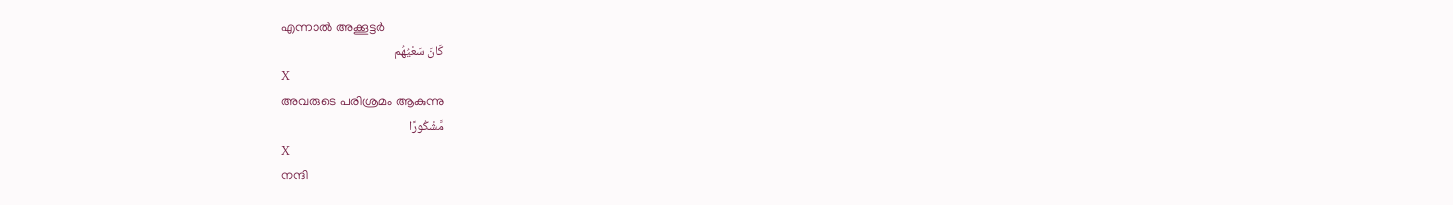എന്നാല്‍ അക്കൂട്ടര്‍
كَانَ سَعْيُهُم
X
അവരുടെ പരിശ്രമം ആകുന്നു
مَّشْكُورًا
X
നന്ദി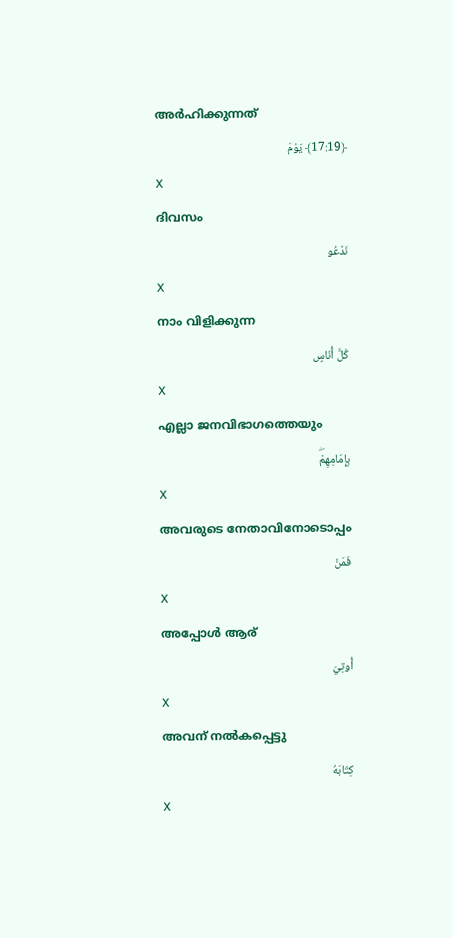അര്‍ഹിക്കുന്നത്
﴿17:19﴾ يَوْمَ
X
ദിവസം
نَدْعُو
X
നാം വിളിക്കുന്ന
كُلَّ أُنَاسٍ
X
എല്ലാ ജനവിഭാഗത്തെയും
بِإِمَامِهِمْۖ
X
അവരുടെ നേതാവിനോടൊപ്പം
فَمَنْ
X
അപ്പോള്‍ ആര്
أُوتِيَ
X
അവന് നല്‍കപ്പെട്ടു
كِتَابَهُ
X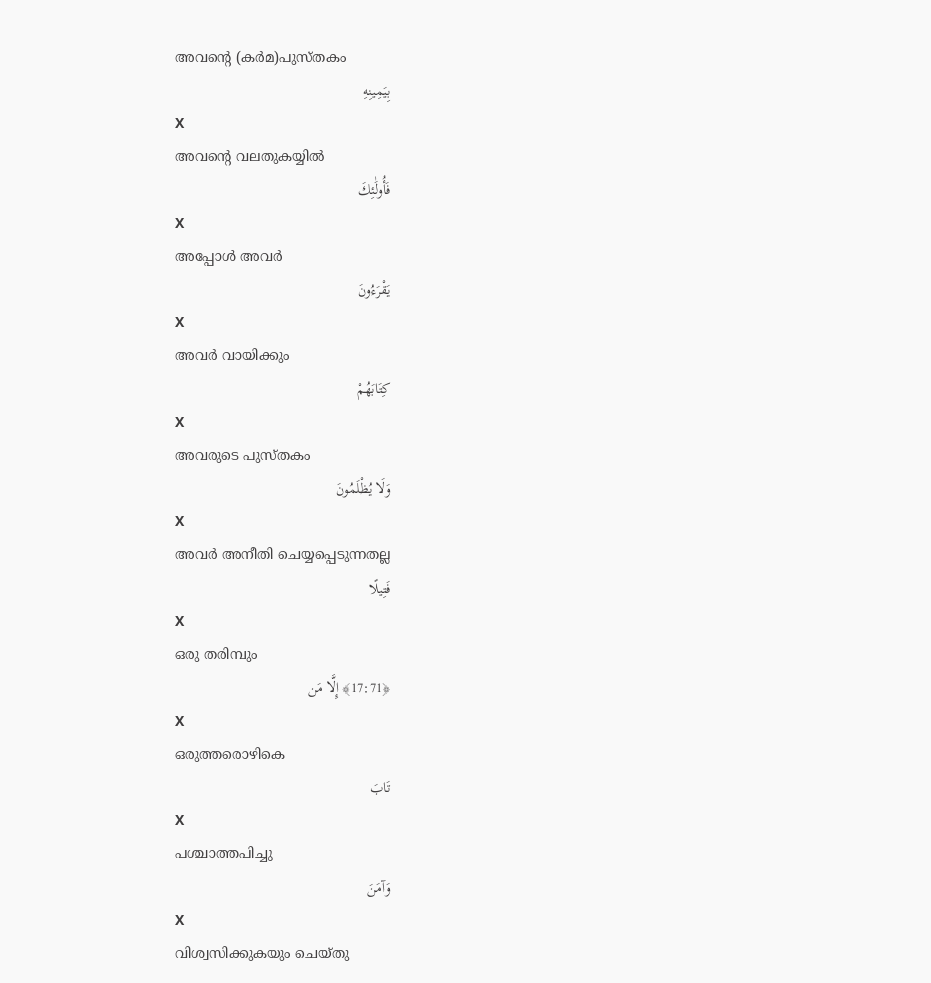അവന്റെ (കര്‍മ)പുസ്തകം
بِيَمِينِهِ
X
അവന്റെ വലതുകയ്യില്‍
فَأُولَٰئِكَ
X
അപ്പോള്‍ അവര്‍
يَقْرَءُونَ
X
അവര്‍ വായിക്കും
كِتَابَهُمْ
X
അവരുടെ പുസ്തകം
وَلَا يُظْلَمُونَ
X
അവര്‍ അനീതി ചെയ്യപ്പെടുന്നതല്ല
فَتِيلًا
X
ഒരു തരിമ്പും
﴿17:71﴾ إِلَّا مَن
X
ഒരുത്തരൊഴികെ
تَابَ
X
പശ്ചാത്തപിച്ചു
وَآمَنَ
X
വിശ്വസിക്കുകയും ചെയ്തു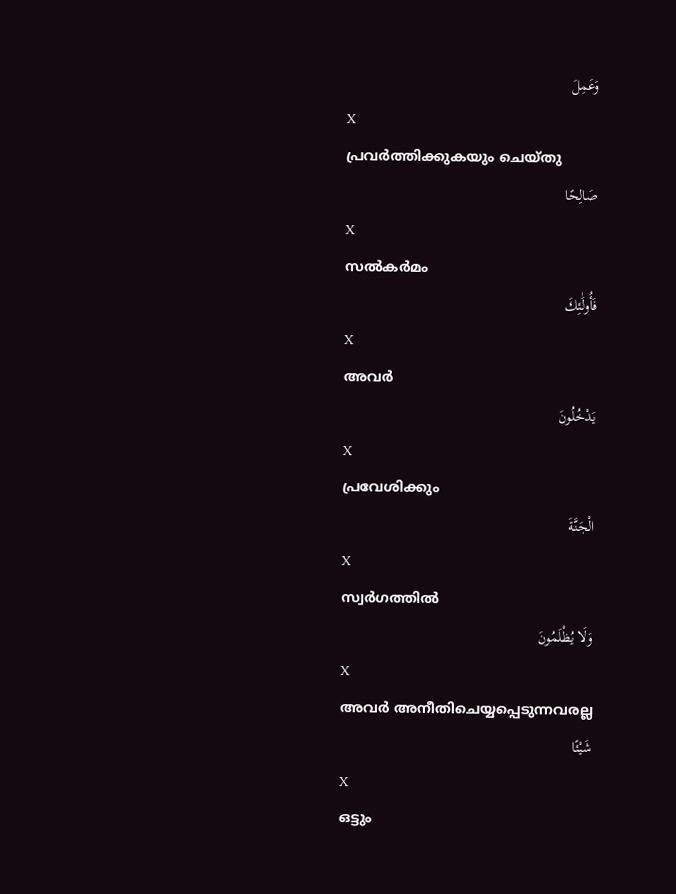وَعَمِلَ
X
പ്രവര്‍ത്തിക്കുകയും ചെയ്തു
صَالِحًا
X
സല്‍കര്‍മം
فَأُولَٰئِكَ
X
അവര്‍
يَدْخُلُونَ
X
പ്രവേശിക്കും
الْجَنَّةَ
X
സ്വര്‍ഗത്തില്‍
وَلَا يُظْلَمُونَ
X
അവര്‍ അനീതിചെയ്യപ്പെടുന്നവരല്ല
شَيْئًا
X
ഒട്ടും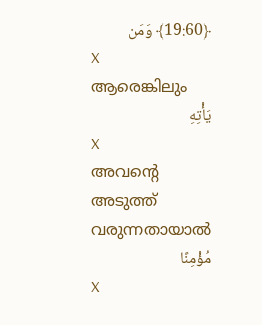﴿19:60﴾ وَمَن
X
ആരെങ്കിലും
يَأْتِهِ
X
അവന്റെ അടുത്ത് വരുന്നതായാല്‍
مُؤْمِنًا
X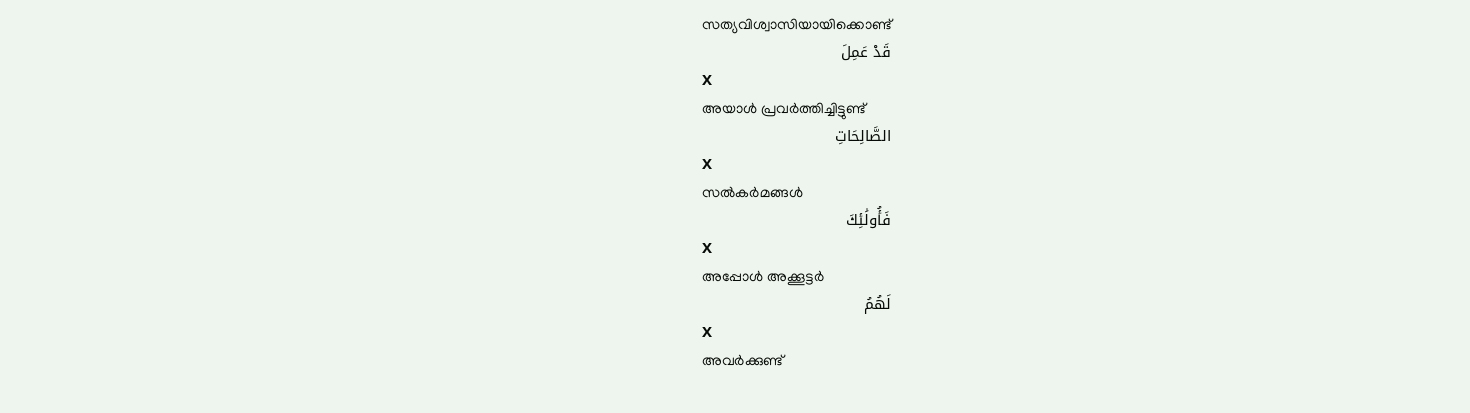സത്യവിശ്വാസിയായിക്കൊണ്ട്
قَدْ عَمِلَ
X
അയാള്‍ പ്രവര്‍ത്തിച്ചിട്ടുണ്ട്
الصَّالِحَاتِ
X
സല്‍കര്‍മങ്ങള്‍
فَأُولَٰئِكَ
X
അപ്പോള്‍ അക്കൂട്ടര്‍
لَهُمُ
X
അവര്‍ക്കുണ്ട്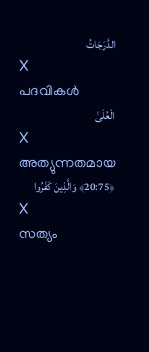الدَّرَجَاتُ
X
പദവികള്‍
الْعُلَىٰ
X
അത്യുന്നതമായ
﴿20:75﴾ وَالَّذِينَ كَفَرُوا
X
സത്യം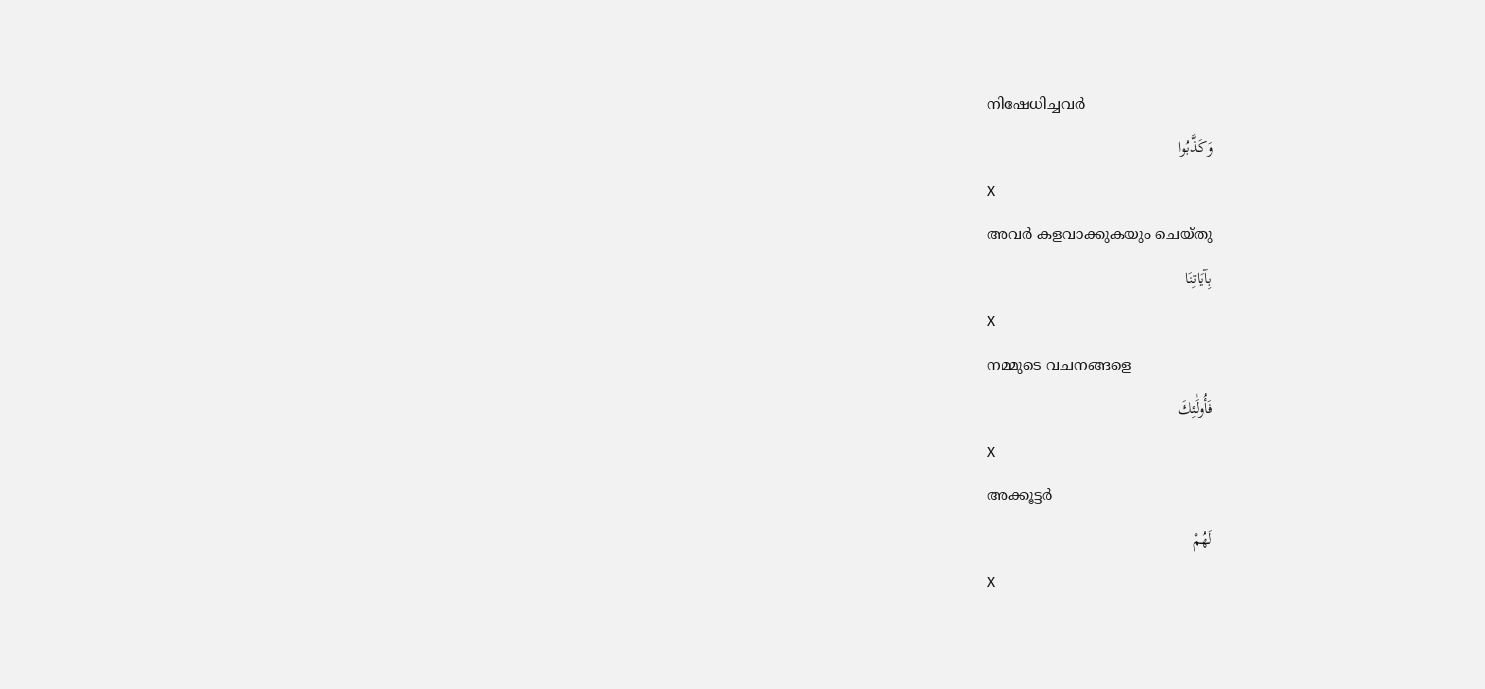നിഷേധിച്ചവര്‍
وَكَذَّبُوا
X
അവര്‍ കളവാക്കുകയും ചെയ്തു
بِآيَاتِنَا
X
നമ്മുടെ വചനങ്ങളെ
فَأُولَٰئِكَ
X
അക്കൂട്ടര്‍
لَهُمْ
X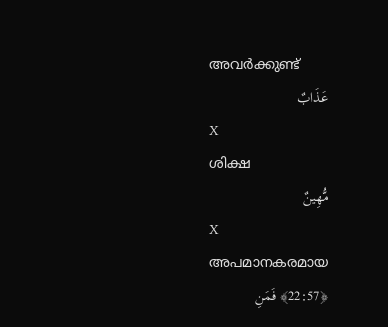അവര്‍ക്കുണ്ട്
عَذَابٌ
X
ശിക്ഷ
مُّهِينٌ
X
അപമാനകരമായ
﴿22:57﴾ فَمَنِ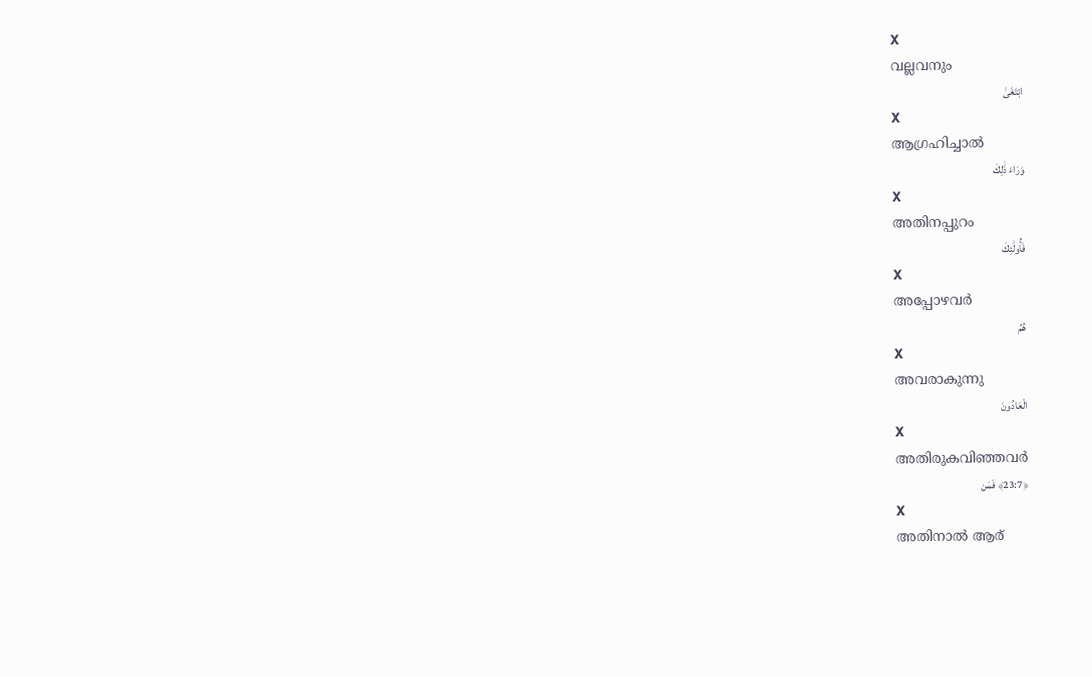X
വല്ലവനും
ابْتَغَىٰ
X
ആഗ്രഹിച്ചാല്‍
وَرَاءَ ذَٰلِكَ
X
അതിനപ്പുറം
فَأُولَٰئِكَ
X
അപ്പോഴവര്‍
هُمُ
X
അവരാകുന്നു
الْعَادُونَ
X
അതിരുകവിഞ്ഞവര്‍
﴿23:7﴾ فَمَن
X
അതിനാല്‍ ആര്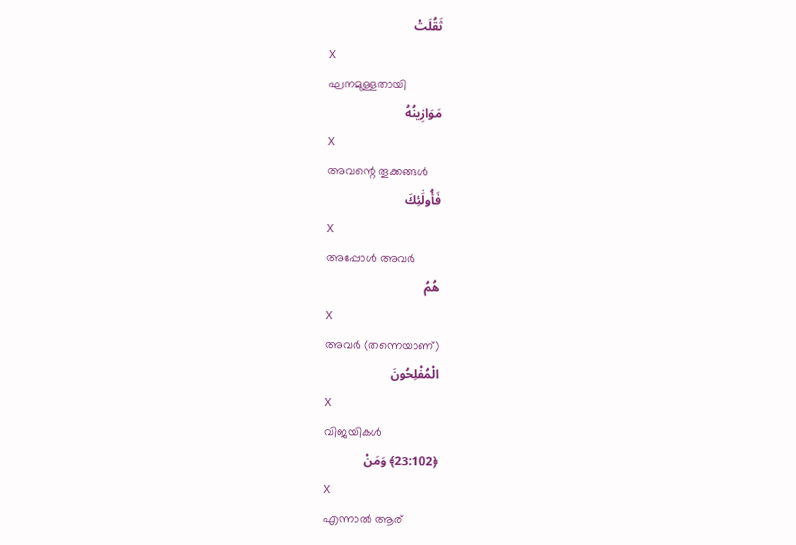ثَقُلَتْ
X
ഘനമുള്ളതായി
مَوَازِينُهُ
X
അവന്റെ തൂക്കങ്ങള്‍
فَأُولَٰئِكَ
X
അപ്പോള്‍ അവര്‍
هُمُ
X
അവര്‍ (തന്നെയാണ്)
الْمُفْلِحُونَ
X
വിജയികള്‍
﴿23:102﴾ وَمَنْ
X
എന്നാല്‍ ആര്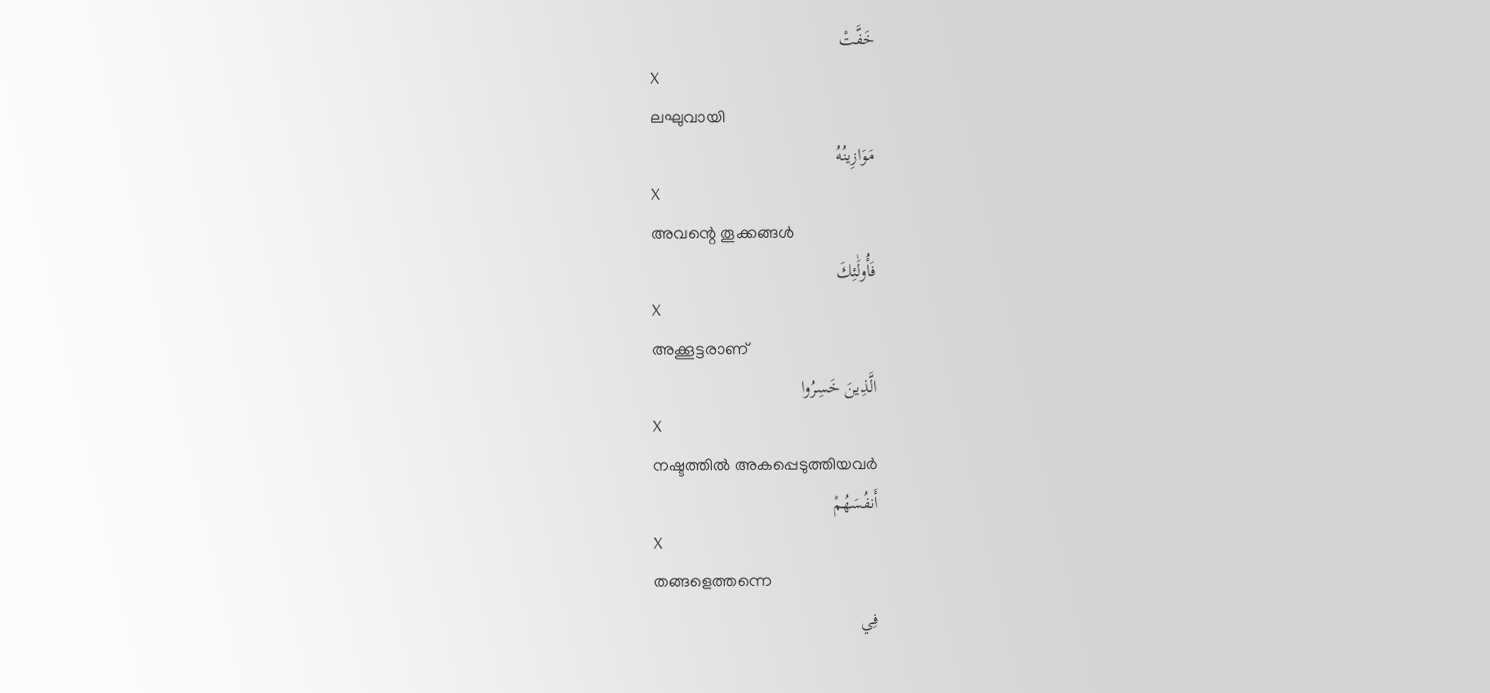خَفَّتْ
X
ലഘുവായി
مَوَازِينُهُ
X
അവന്റെ തൂക്കങ്ങള്‍
فَأُولَٰئِكَ
X
അക്കൂട്ടരാണ്
الَّذِينَ خَسِرُوا
X
നഷ്ടത്തില്‍ അകപ്പെടുത്തിയവര്‍
أَنفُسَهُمْ
X
തങ്ങളെത്തന്നെ
فِي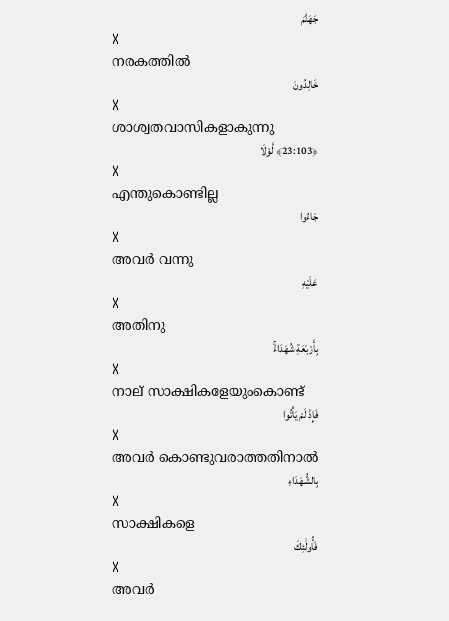جَهَنَّمَ
X
നരകത്തില്‍
خَالِدُونَ
X
ശാശ്വതവാസികളാകുന്നു
﴿23:103﴾ لَّوْلَا
X
എന്തുകൊണ്ടില്ല
جَاءُوا
X
അവര്‍ വന്നു
عَلَيْهِ
X
അതിനു
بِأَرْبَعَةِ شُهَدَاءَۚ
X
നാല് സാക്ഷികളേയുംകൊണ്ട്
فَإِذْ لَمْ يَأْتُوا
X
അവര്‍ കൊണ്ടുവരാത്തതിനാല്‍
بِالشُّهَدَاءِ
X
സാക്ഷികളെ
فَأُولَٰئِكَ
X
അവര്‍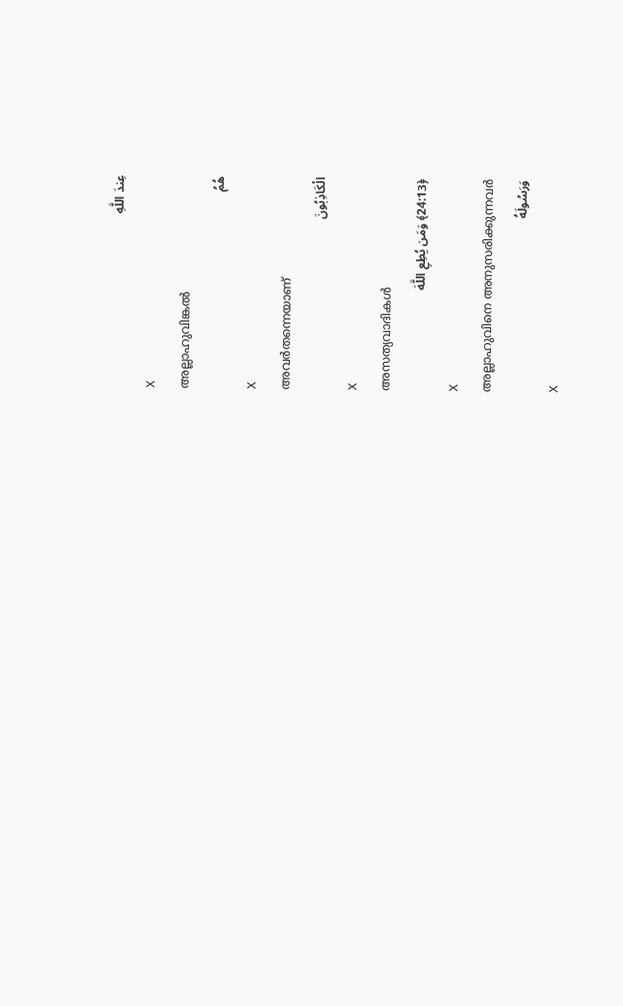عِندَ اللَّهِ
X
അല്ലാഹുവിങ്കല്‍
هُمُ
X
അവര്‍തന്നെയാണ്
الْكَاذِبُونَ
X
അസത്യവാദികള്‍
﴿24:13﴾ وَمَن يُطِعِ اللَّهَ
X
അല്ലാഹുവിനെ അനുസരിക്കുന്നവര്‍
وَرَسُولَهُ
X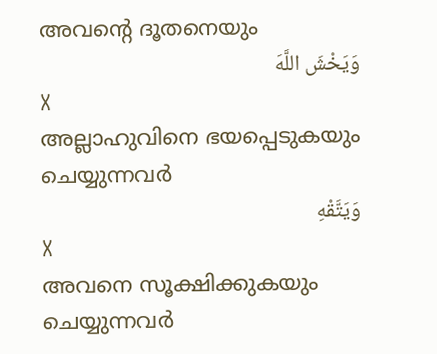അവന്റെ ദൂതനെയും
وَيَخْشَ اللَّهَ
X
അല്ലാഹുവിനെ ഭയപ്പെടുകയും ചെയ്യുന്നവര്‍
وَيَتَّقْهِ
X
അവനെ സൂക്ഷിക്കുകയും ചെയ്യുന്നവര്‍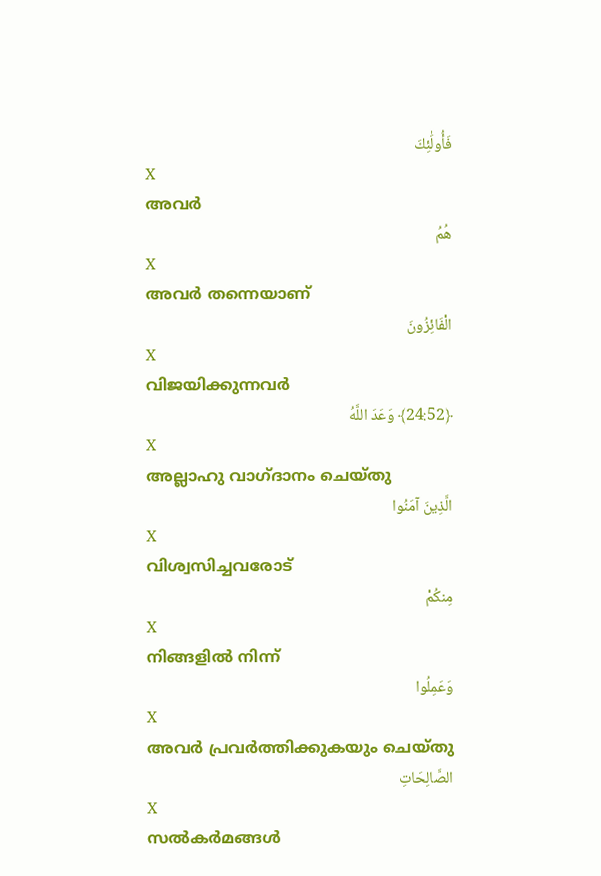فَأُولَٰئِكَ
X
അവര്‍
هُمُ
X
അവര്‍ തന്നെയാണ്
الْفَائِزُونَ
X
വിജയിക്കുന്നവര്‍
﴿24:52﴾ وَعَدَ اللَّهُ
X
അല്ലാഹു വാഗ്ദാനം ചെയ്തു
الَّذِينَ آمَنُوا
X
വിശ്വസിച്ചവരോട്
مِنكُمْ
X
നിങ്ങളില്‍ നിന്ന്
وَعَمِلُوا
X
അവര്‍ പ്രവര്‍ത്തിക്കുകയും ചെയ്തു
الصَّالِحَاتِ
X
സല്‍കര്‍മങ്ങള്‍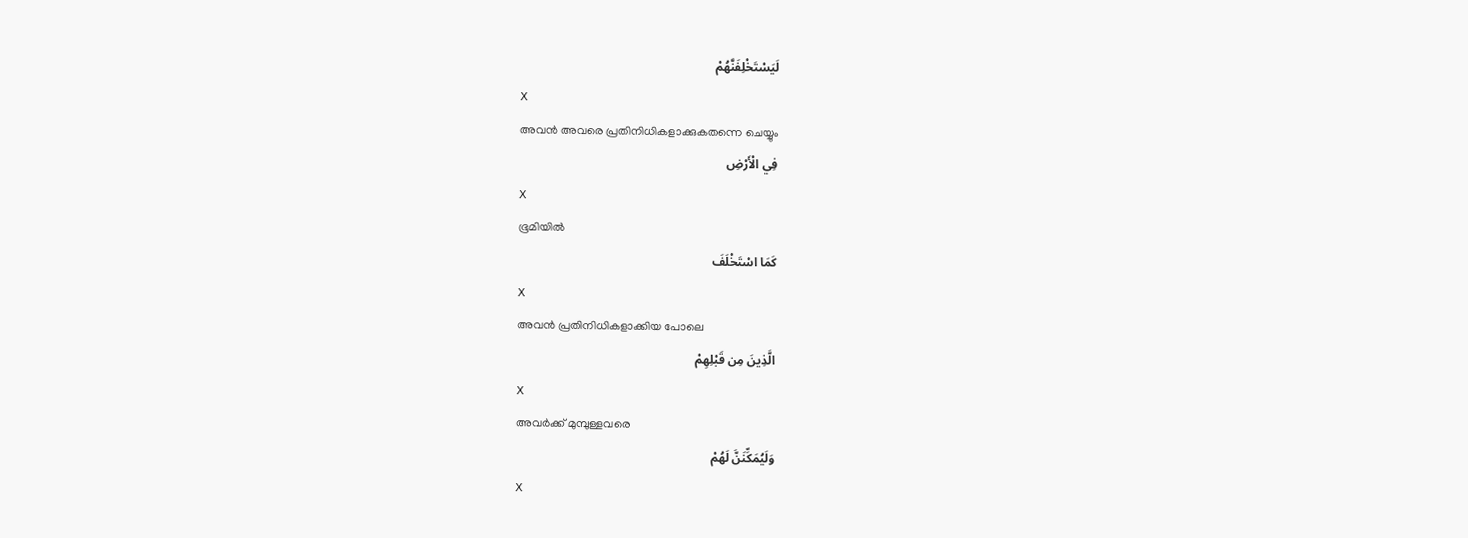لَيَسْتَخْلِفَنَّهُمْ
X
അവന്‍ അവരെ പ്രതിനിധികളാക്കുകതന്നെ ചെയ്യും
فِي الْأَرْضِ
X
ഭൂമിയില്‍
كَمَا اسْتَخْلَفَ
X
അവന്‍ പ്രതിനിധികളാക്കിയ പോലെ
الَّذِينَ مِن قَبْلِهِمْ
X
അവര്‍ക്ക് മുമ്പുള്ളവരെ
وَلَيُمَكِّنَنَّ لَهُمْ
X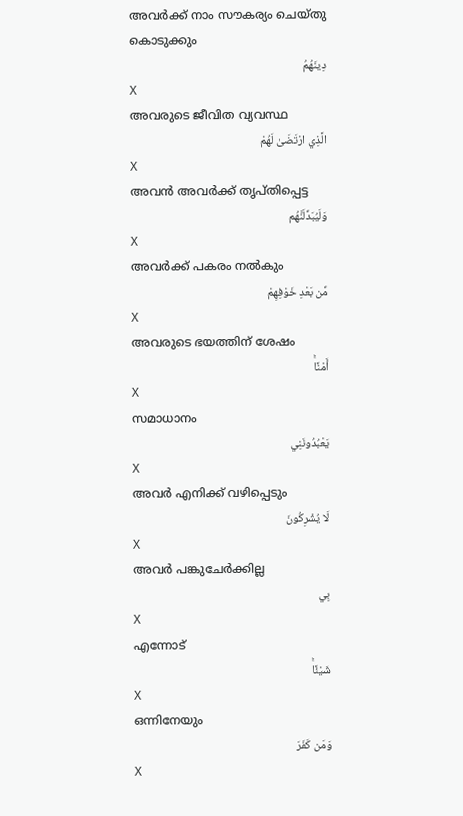അവര്‍ക്ക് നാം സൗകര്യം ചെയ്തു കൊടുക്കും
دِينَهُمُ
X
അവരുടെ ജീവിത വ്യവസ്ഥ
الَّذِي ارْتَضَىٰ لَهُمْ
X
അവന്‍ അവര്‍ക്ക് തൃപ്തിപ്പെട്ട
وَلَيُبَدِّلَنَّهُم
X
അവര്‍ക്ക് പകരം നല്‍കും
مِّن بَعْدِ خَوْفِهِمْ
X
അവരുടെ ഭയത്തിന് ശേഷം
أَمْنًاۚ
X
സമാധാനം
يَعْبُدُونَنِي
X
അവര്‍ എനിക്ക് വഴിപ്പെടും
لَا يُشْرِكُونَ
X
അവര്‍ പങ്കുചേര്‍ക്കില്ല
بِي
X
എന്നോട്
شَيْئًاۚ
X
ഒന്നിനേയും
وَمَن كَفَرَ
X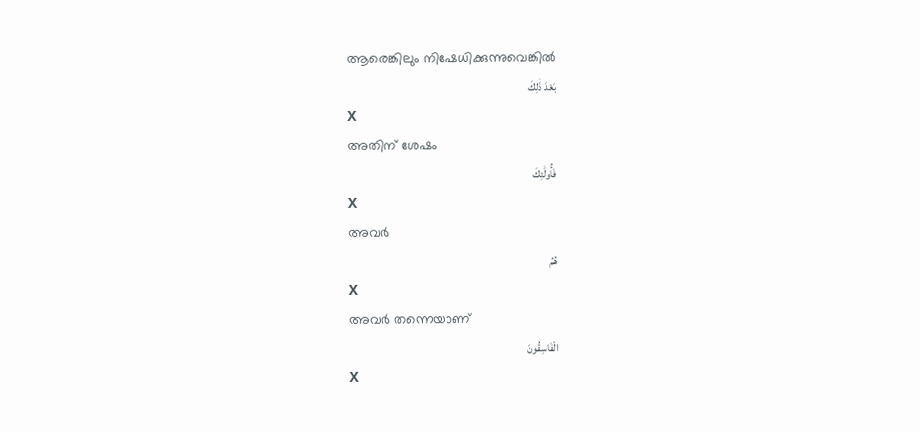ആരെങ്കിലും നിഷേധിക്കുന്നുവെങ്കില്‍
بَعْدَ ذَٰلِكَ
X
അതിന് ശേഷം
فَأُولَٰئِكَ
X
അവര്‍
هُمُ
X
അവര്‍ തന്നെയാണ്
الْفَاسِقُونَ
X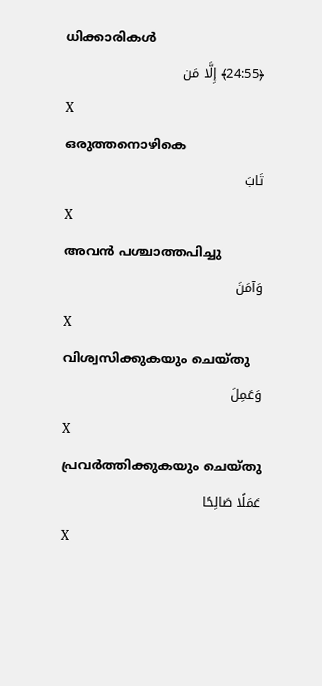ധിക്കാരികള്‍
﴿24:55﴾ إِلَّا مَن
X
ഒരുത്തനൊഴികെ
تَابَ
X
അവന്‍ പശ്ചാത്തപിച്ചു
وَآمَنَ
X
വിശ്വസിക്കുകയും ചെയ്തു
وَعَمِلَ
X
പ്രവര്‍ത്തിക്കുകയും ചെയ്തു
عَمَلًا صَالِحًا
X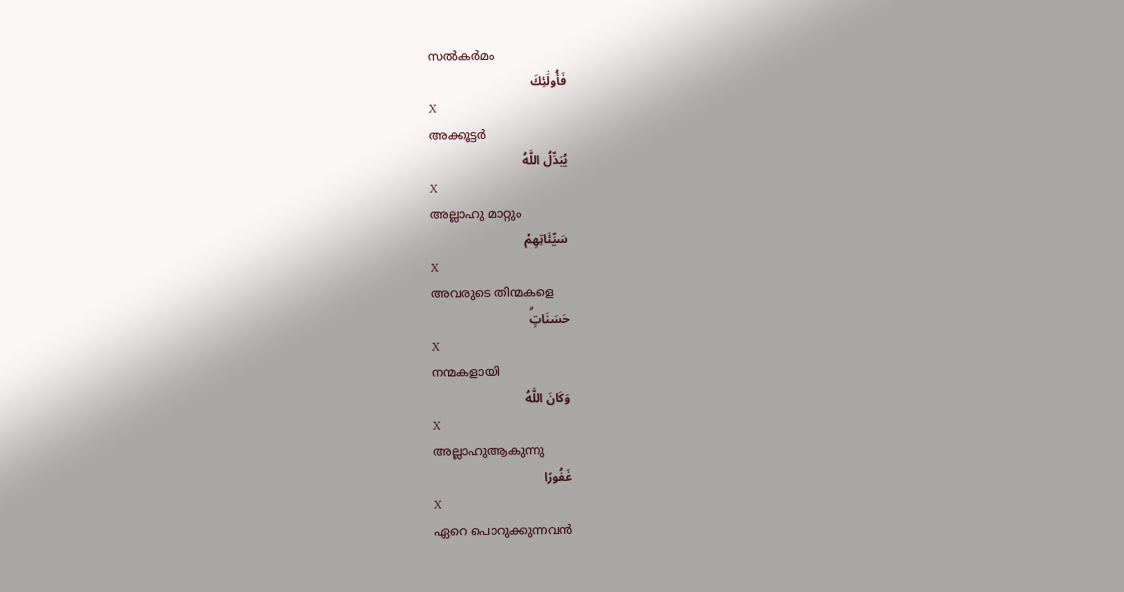സല്‍കര്‍മം
فَأُولَٰئِكَ
X
അക്കൂട്ടര്‍
يُبَدِّلُ اللَّهُ
X
അല്ലാഹു മാറ്റും
سَيِّئَاتِهِمْ
X
അവരുടെ തിന്മകളെ
حَسَنَاتٍۗ
X
നന്മകളായി
وَكَانَ اللَّهُ
X
അല്ലാഹുആകുന്നു
غَفُورًا
X
ഏറെ പൊറുക്കുന്നവന്‍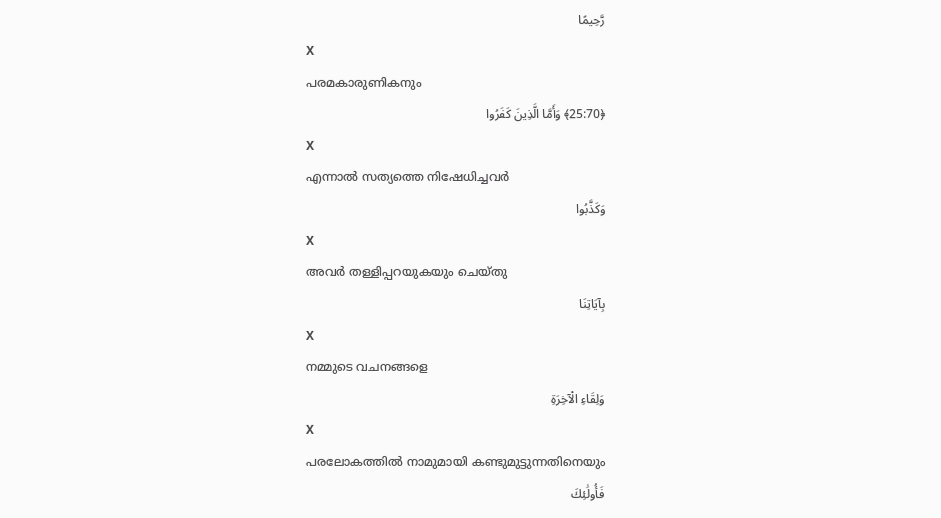رَّحِيمًا
X
പരമകാരുണികനും
﴿25:70﴾ وَأَمَّا الَّذِينَ كَفَرُوا
X
എന്നാല്‍ സത്യത്തെ നിഷേധിച്ചവര്‍
وَكَذَّبُوا
X
അവര്‍ തള്ളിപ്പറയുകയും ചെയ്തു
بِآيَاتِنَا
X
നമ്മുടെ വചനങ്ങളെ
وَلِقَاءِ الْآخِرَةِ
X
പരലോകത്തില്‍ നാമുമായി കണ്ടുമുട്ടുന്നതിനെയും
فَأُولَٰئِكَ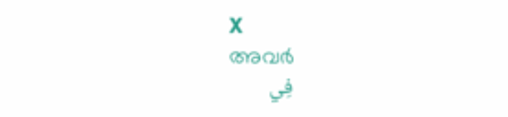X
അവര്‍
فِي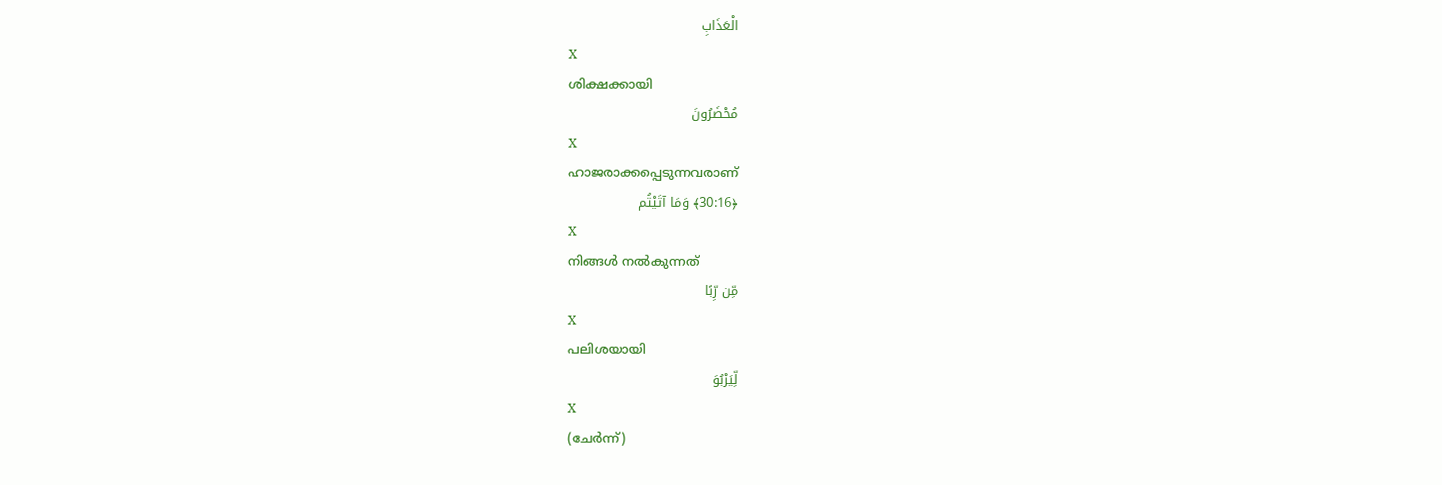الْعَذَابِ
X
ശിക്ഷക്കായി
مُحْضَرُونَ
X
ഹാജരാക്കപ്പെടുന്നവരാണ്
﴿30:16﴾ وَمَا آتَيْتُم
X
നിങ്ങള്‍ നല്‍കുന്നത്
مِّن رِّبًا
X
പലിശയായി
لِّيَرْبُوَ
X
(ചേര്‍ന്ന്)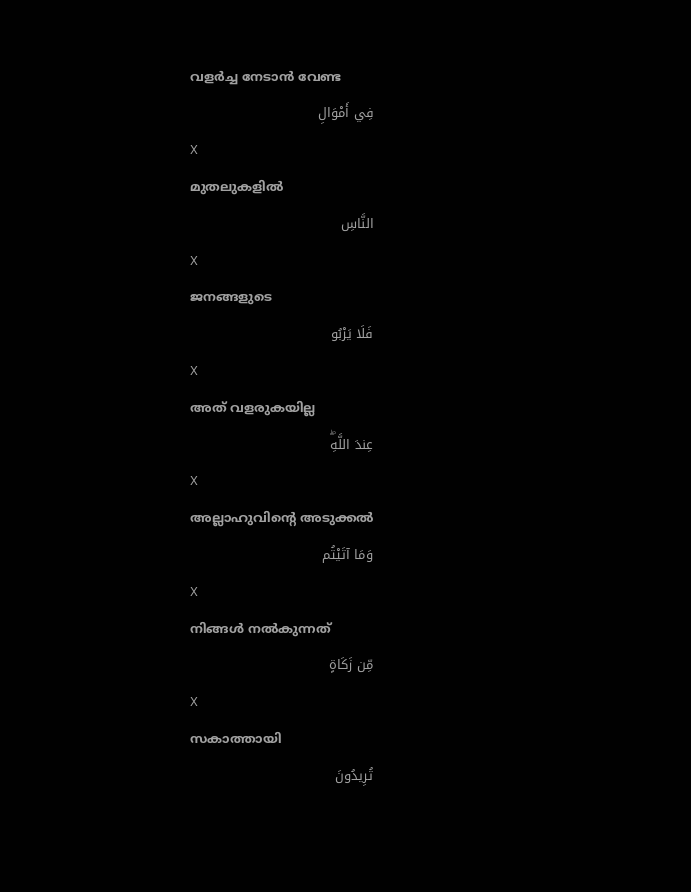വളര്‍ച്ച നേടാന്‍ വേണ്ട
فِي أَمْوَالِ
X
മുതലുകളില്‍
النَّاسِ
X
ജനങ്ങളുടെ
فَلَا يَرْبُو
X
അത് വളരുകയില്ല
عِندَ اللَّهِۖ
X
അല്ലാഹുവിന്റെ അടുക്കല്‍
وَمَا آتَيْتُم
X
നിങ്ങള്‍ നല്‍കുന്നത്
مِّن زَكَاةٍ
X
സകാത്തായി
تُرِيدُونَ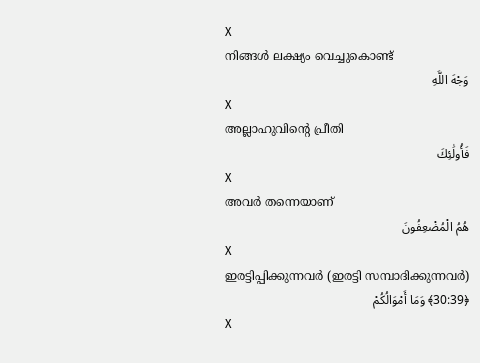X
നിങ്ങള്‍ ലക്ഷ്യം വെച്ചുകൊണ്ട്
وَجْهَ اللَّهِ
X
അല്ലാഹുവിന്റെ പ്രീതി
فَأُولَٰئِكَ
X
അവര്‍ തന്നെയാണ്
هُمُ الْمُضْعِفُونَ
X
ഇരട്ടിപ്പിക്കുന്നവര്‍ (ഇരട്ടി സമ്പാദിക്കുന്നവര്‍)
﴿30:39﴾ وَمَا أَمْوَالُكُمْ
X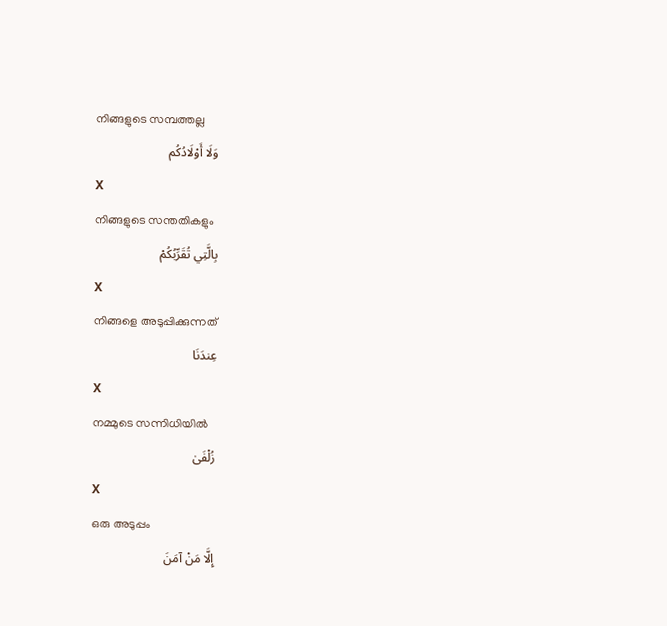നിങ്ങളുടെ സമ്പത്തല്ല
وَلَا أَوْلَادُكُم
X
നിങ്ങളുടെ സന്തതികളും
بِالَّتِي تُقَرِّبُكُمْ
X
നിങ്ങളെ അടുപ്പിക്കുന്നത്
عِندَنَا
X
നമ്മുടെ സന്നിധിയില്‍
زُلْفَىٰ
X
ഒരു അടുപ്പം
إِلَّا مَنْ آمَنَ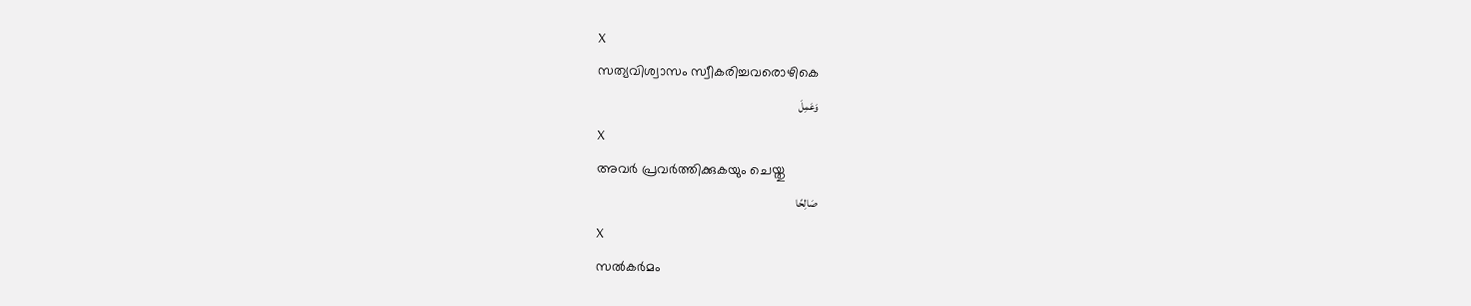X
സത്യവിശ്വാസം സ്വീകരിച്ചവരൊഴികെ
وَعَمِلَ
X
അവര്‍ പ്രവര്‍ത്തിക്കുകയും ചെയ്തു
صَالِحًا
X
സല്‍കര്‍മം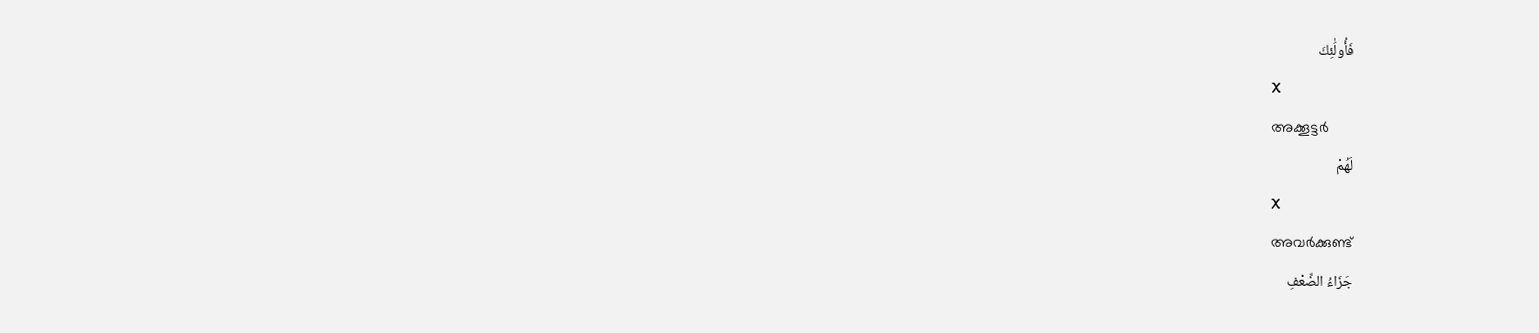فَأُولَٰئِكَ
X
അക്കൂട്ടര്‍
لَهُمْ
X
അവര്‍ക്കുണ്ട്
جَزَاءُ الضِّعْفِ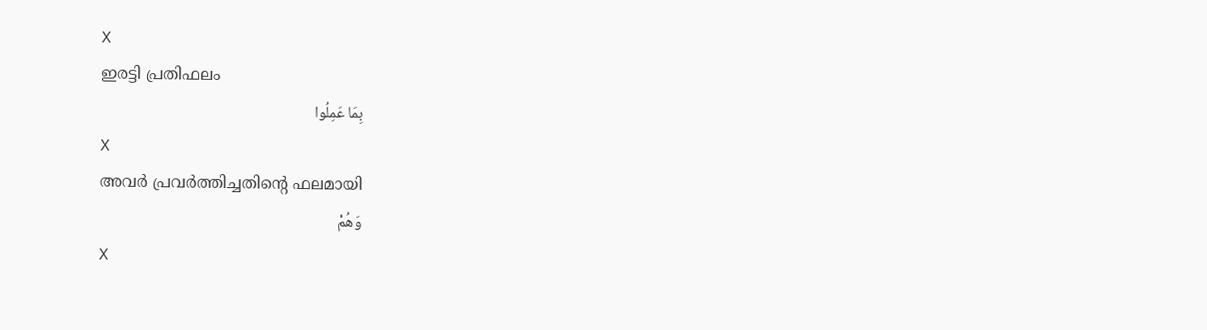X
ഇരട്ടി പ്രതിഫലം
بِمَا عَمِلُوا
X
അവര്‍ പ്രവര്‍ത്തിച്ചതിന്റെ ഫലമായി
وَهُمْ
X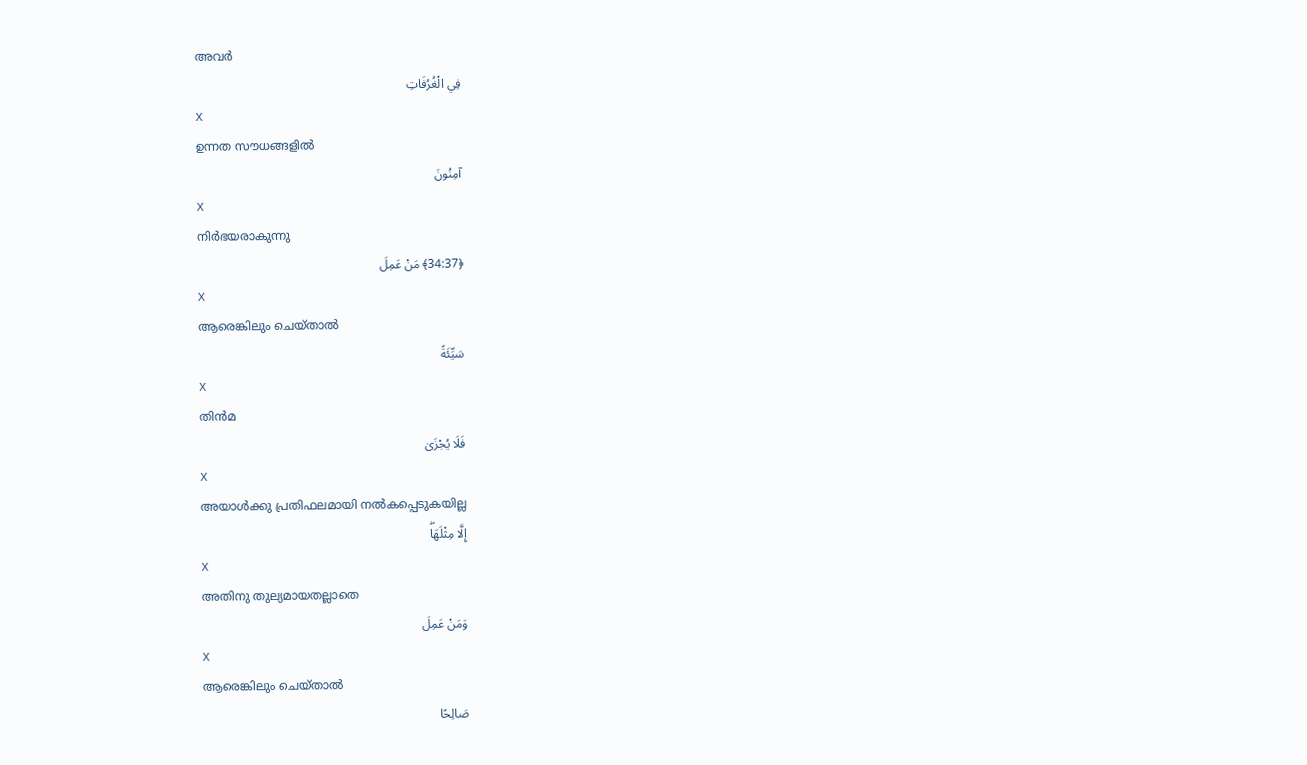അവര്‍
فِي الْغُرُفَاتِ
X
ഉന്നത സൗധങ്ങളില്‍
آمِنُونَ
X
നിര്‍ഭയരാകുന്നു
﴿34:37﴾ مَنْ عَمِلَ
X
ആരെങ്കിലും ചെയ്താല്‍
سَيِّئَةً
X
തിന്‍മ
فَلَا يُجْزَىٰ
X
അയാള്‍ക്കു പ്രതിഫലമായി നല്‍കപ്പെടുകയില്ല
إِلَّا مِثْلَهَاۖ
X
അതിനു തുല്യമായതല്ലാതെ
وَمَنْ عَمِلَ
X
ആരെങ്കിലും ചെയ്താല്‍
صَالِحًا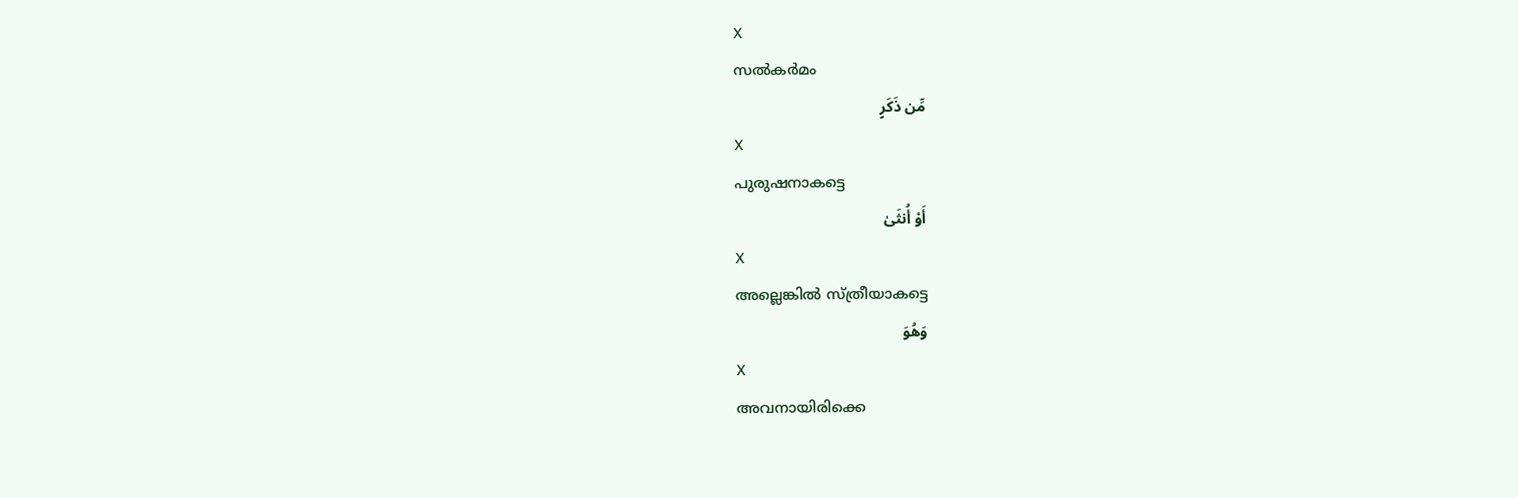X
സല്‍കര്‍മം
مِّن ذَكَرٍ
X
പുരുഷനാകട്ടെ
أَوْ أُنثَىٰ
X
അല്ലെങ്കില്‍ സ്ത്രീയാകട്ടെ
وَهُوَ
X
അവനായിരിക്കെ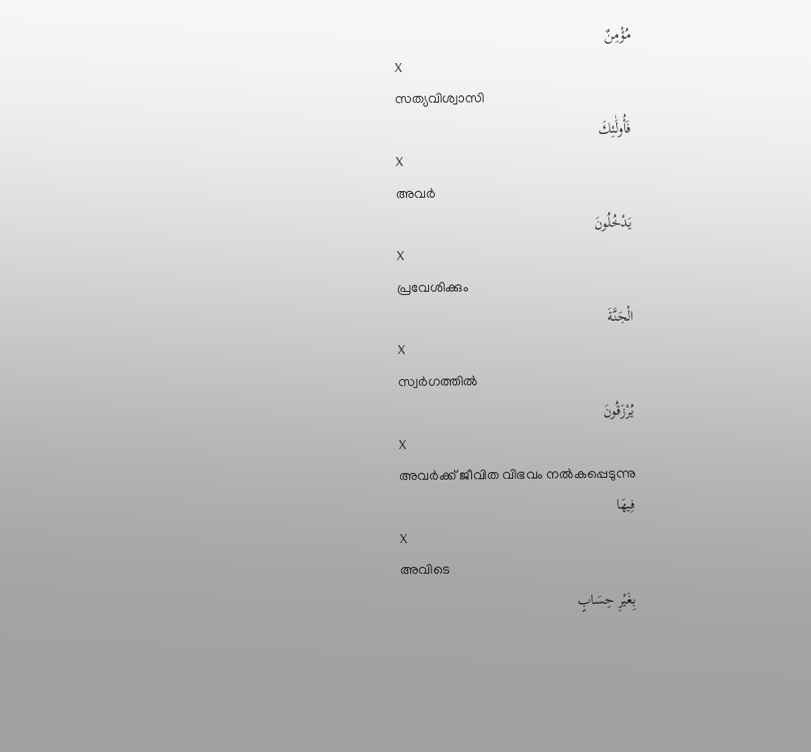مُؤْمِنٌ
X
സത്യവിശ്വാസി
فَأُولَٰئِكَ
X
അവര്‍
يَدْخُلُونَ
X
പ്രവേശിക്കും
الْجَنَّةَ
X
സ്വര്‍ഗത്തില്‍
يُرْزَقُونَ
X
അവര്‍ക്ക് ജീവിത വിഭവം നല്‍കപ്പെടുന്നു
فِيهَا
X
അവിടെ
بِغَيْرِ حِسَابٍ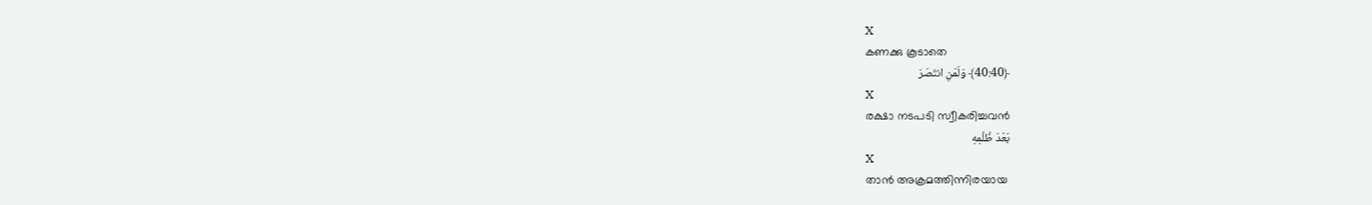X
കണക്കു കൂടാതെ
﴿40:40﴾ وَلَمَنِ انتَصَرَ
X
രക്ഷാ നടപടി സ്വീകരിച്ചവന്‍
بَعْدَ ظُلْمِهِ
X
താന്‍ അക്രമത്തിന്നിരയായ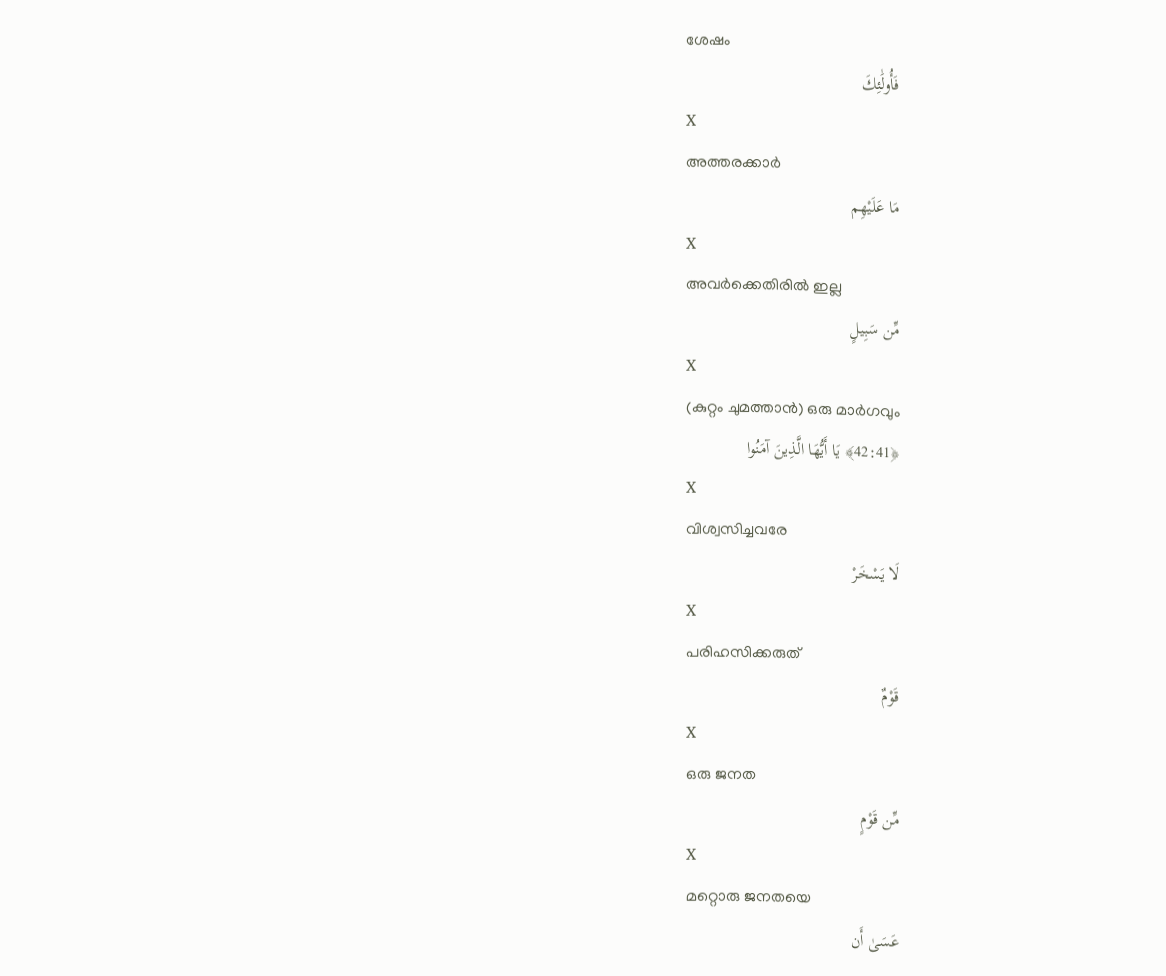ശേഷം
فَأُولَٰئِكَ
X
അത്തരക്കാര്‍
مَا عَلَيْهِم
X
അവര്‍ക്കെതിരില്‍ ഇല്ല
مِّن سَبِيلٍ
X
(കുറ്റം ചുമത്താന്‍) ഒരു മാര്‍ഗവും
﴿42:41﴾ يَا أَيُّهَا الَّذِينَ آمَنُوا
X
വിശ്വസിച്ചവരേ
لَا يَسْخَرْ
X
പരിഹസിക്കരുത്
قَوْمٌ
X
ഒരു ജനത
مِّن قَوْمٍ
X
മറ്റൊരു ജനതയെ
عَسَىٰ أَن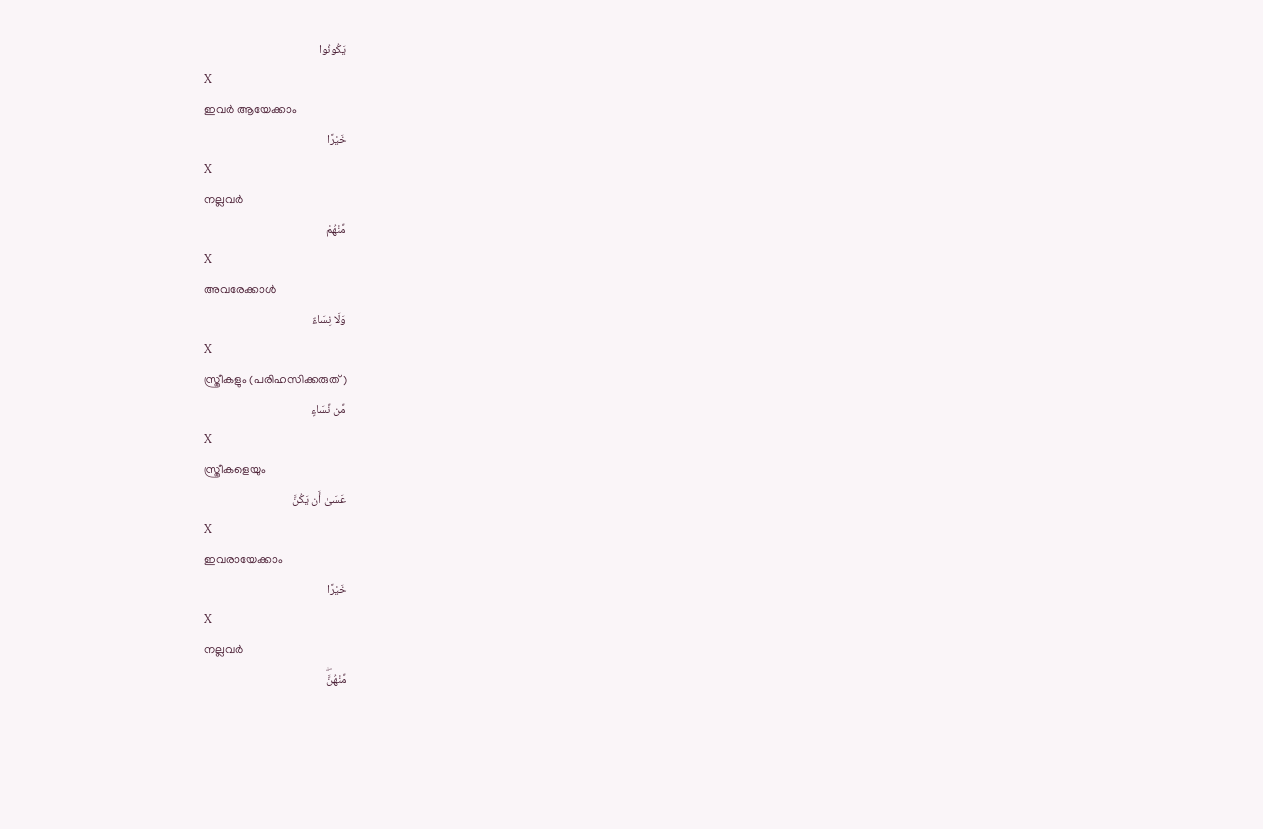يَكُونُوا
X
ഇവര്‍ ആയേക്കാം
خَيْرًا
X
നല്ലവര്‍
مِّنْهُمْ
X
അവരേക്കാള്‍
وَلَا نِسَاءٌ
X
സ്ത്രീകളും (പരിഹസിക്കരുത്)
مِّن نِّسَاءٍ
X
സ്ത്രീകളെയും
عَسَىٰ أَن يَكُنَّ
X
ഇവരായേക്കാം
خَيْرًا
X
നല്ലവര്‍
مِّنْهُنَّۖ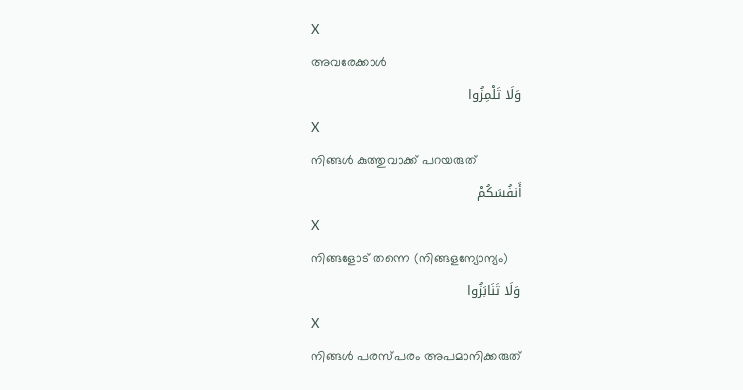X
അവരേക്കാള്‍
وَلَا تَلْمِزُوا
X
നിങ്ങള്‍ കുത്തുവാക്ക് പറയരുത്
أَنفُسَكُمْ
X
നിങ്ങളോട് തന്നെ (നിങ്ങളന്യോന്യം)
وَلَا تَنَابَزُوا
X
നിങ്ങള്‍ പരസ്പരം അപമാനിക്കരുത്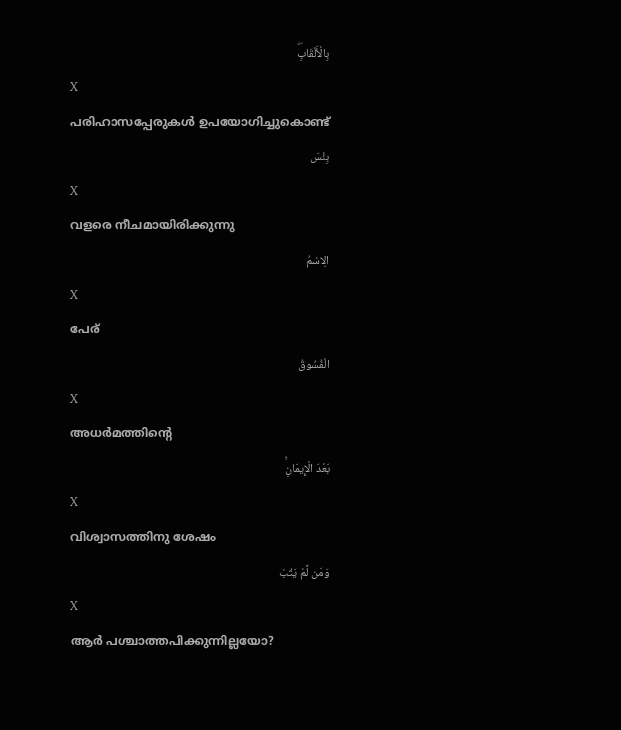بِالْأَلْقَابِۖ
X
പരിഹാസപ്പേരുകള്‍ ഉപയോഗിച്ചുകൊണ്ട്
بِئْسَ
X
വളരെ നീചമായിരിക്കുന്നു
الِاسْمُ
X
പേര്
الْفُسُوقُ
X
അധര്‍മത്തിന്റെ
بَعْدَ الْإِيمَانِۚ
X
വിശ്വാസത്തിനു ശേഷം
وَمَن لَّمْ يَتُبْ
X
ആര്‍ പശ്ചാത്തപിക്കുന്നില്ലയോ?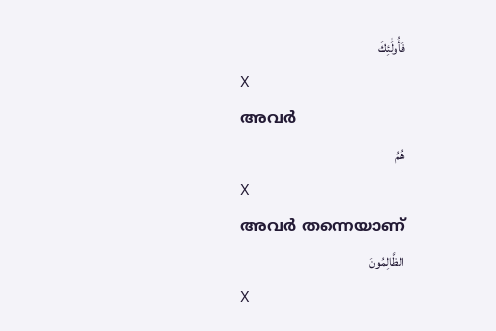فَأُولَٰئِكَ
X
അവര്‍
هُمُ
X
അവര്‍ തന്നെയാണ്
الظَّالِمُونَ
X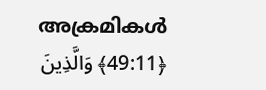അക്രമികള്‍
﴿49:11﴾ وَالَّذِينَ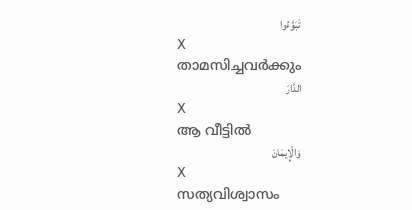تَبَوَّءُوا
X
താമസിച്ചവര്‍ക്കും
الدَّارَ
X
ആ വീട്ടില്‍
وَالْإِيمَانَ
X
സത്യവിശ്വാസം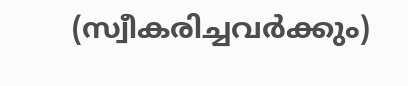(സ്വീകരിച്ചവര്‍ക്കും)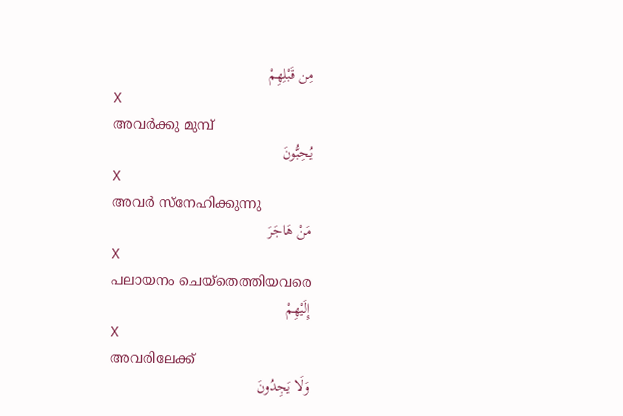مِن قَبْلِهِمْ
X
അവര്‍ക്കു മുമ്പ്
يُحِبُّونَ
X
അവര്‍ സ്നേഹിക്കുന്നു
مَنْ هَاجَرَ
X
പലായനം ചെയ്തെത്തിയവരെ
إِلَيْهِمْ
X
അവരിലേക്ക്
وَلَا يَجِدُونَ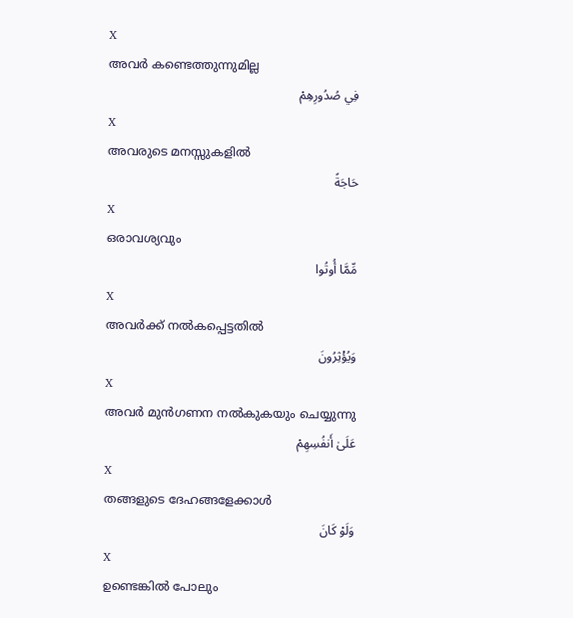X
അവര്‍ കണ്ടെത്തുന്നുമില്ല
فِي صُدُورِهِمْ
X
അവരുടെ മനസ്സുകളില്‍
حَاجَةً
X
ഒരാവശ്യവും
مِّمَّا أُوتُوا
X
അവര്‍ക്ക് നല്‍കപ്പെട്ടതില്‍
وَيُؤْثِرُونَ
X
അവര്‍ മുന്‍ഗണന നല്‍കുകയും ചെയ്യുന്നു
عَلَىٰ أَنفُسِهِمْ
X
തങ്ങളുടെ ദേഹങ്ങളേക്കാള്‍
وَلَوْ كَانَ
X
ഉണ്ടെങ്കില്‍ പോലും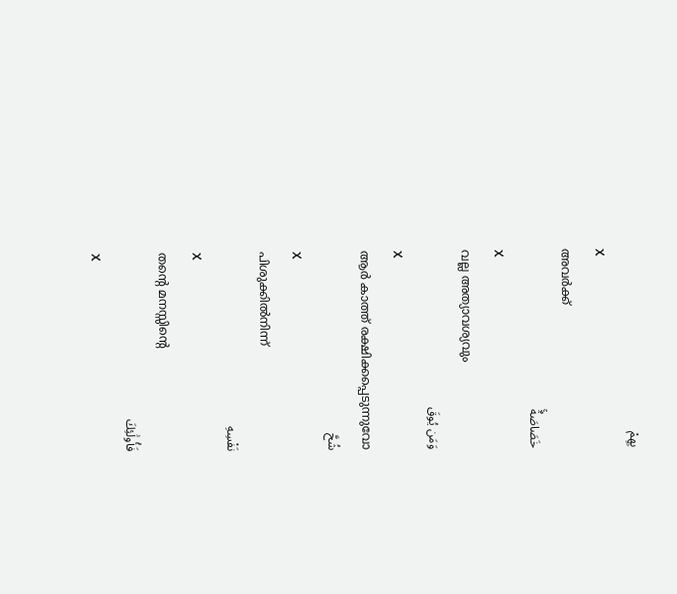بِهِمْ
X
അവര്‍ക്ക്
خَصَاصَةٌۚ
X
വല്ല അത്യാവശ്യവും
وَمَن يُوقَ
X
ആര്‍ കാത്ത് രക്ഷിക്കപ്പെടുന്നുവോ
شُحَّ
X
പിശുക്കില്‍നിന്ന്
نَفْسِهِ
X
തന്റെ മനസ്സിന്റെ
فَأُولَٰئِكَ
X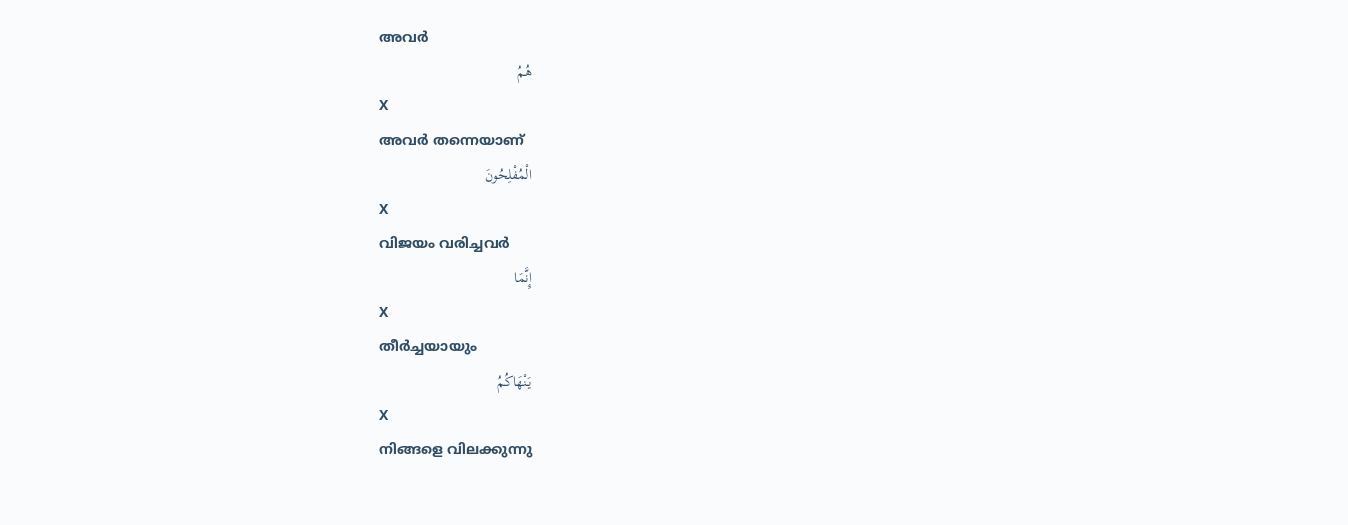അവര്‍
هُمُ
X
അവര്‍ തന്നെയാണ്
الْمُفْلِحُونَ
X
വിജയം വരിച്ചവര്‍
إِنَّمَا
X
തീര്‍ച്ചയായും
يَنْهَاكُمُ
X
നിങ്ങളെ വിലക്കുന്നു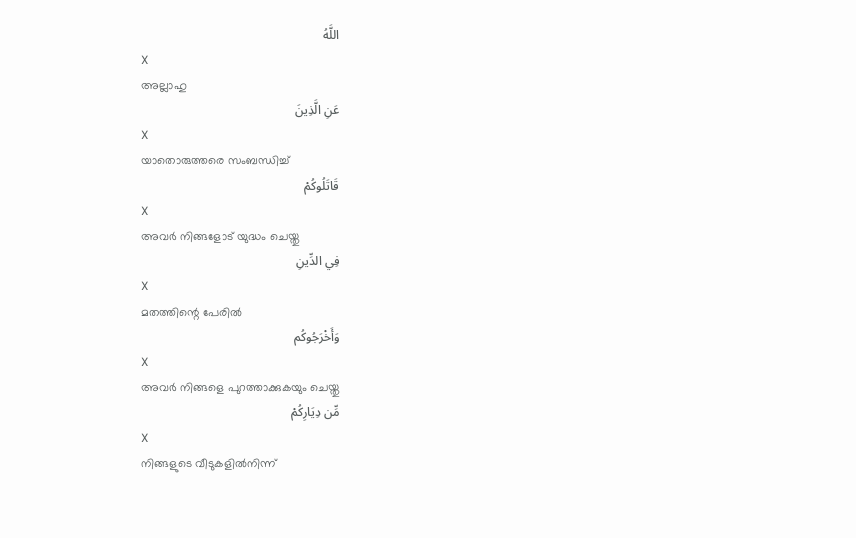اللَّهُ
X
അല്ലാഹു
عَنِ الَّذِينَ
X
യാതൊരുത്തരെ സംബന്ധിച്ച്
قَاتَلُوكُمْ
X
അവര്‍ നിങ്ങളോട് യുദ്ധം ചെയ്തു
فِي الدِّينِ
X
മതത്തിന്റെ പേരില്‍
وَأَخْرَجُوكُم
X
അവര്‍ നിങ്ങളെ പുറത്താക്കുകയും ചെയ്തു
مِّن دِيَارِكُمْ
X
നിങ്ങളുടെ വീടുകളില്‍നിന്ന്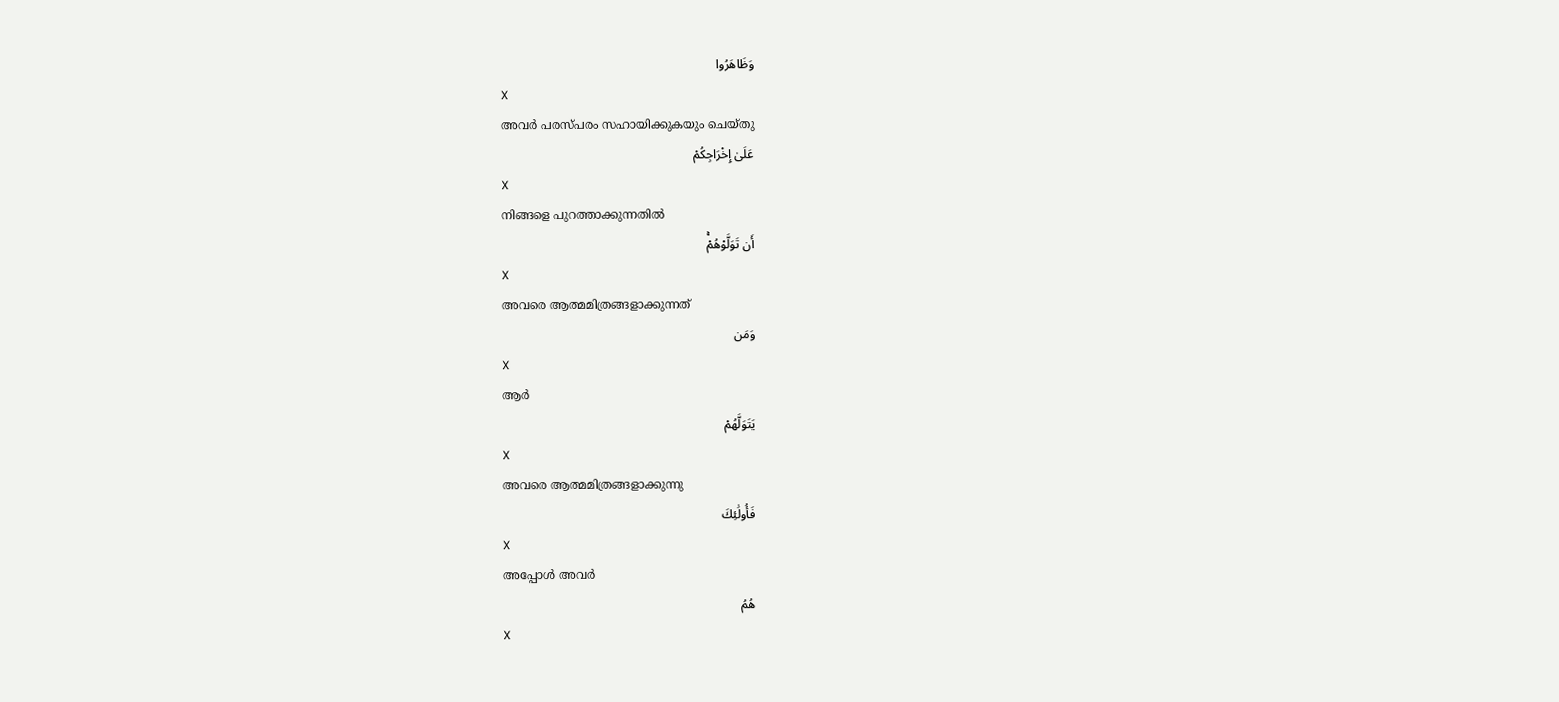وَظَاهَرُوا
X
അവര്‍ പരസ്പരം സഹായിക്കുകയും ചെയ്തു
عَلَىٰ إِخْرَاجِكُمْ
X
നിങ്ങളെ പുറത്താക്കുന്നതില്‍
أَن تَوَلَّوْهُمْۚ
X
അവരെ ആത്മമിത്രങ്ങളാക്കുന്നത്
وَمَن
X
ആര്‍
يَتَوَلَّهُمْ
X
അവരെ ആത്മമിത്രങ്ങളാക്കുന്നു
فَأُولَٰئِكَ
X
അപ്പോള്‍ അവര്‍
هُمُ
X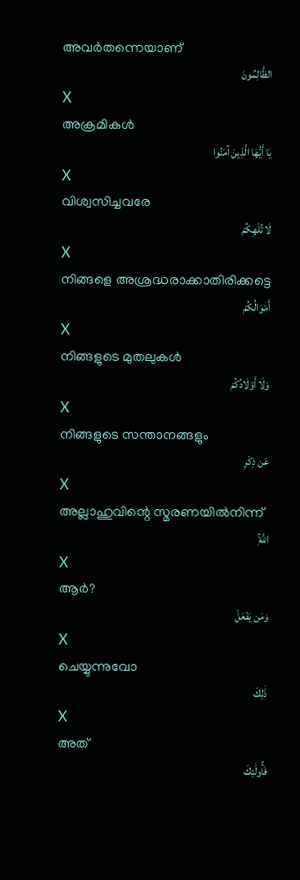അവര്‍തന്നെയാണ്
الظَّالِمُونَ
X
അക്രമികള്‍
يَا أَيُّهَا الَّذِينَ آمَنُوا
X
വിശ്വസിച്ചവരേ
لَا تُلْهِكُمْ
X
നിങ്ങളെ അശ്രദ്ധരാക്കാതിരിക്കട്ടെ
أَمْوَالُكُمْ
X
നിങ്ങളുടെ മുതലുകള്‍
وَلَا أَوْلَادُكُمْ
X
നിങ്ങളുടെ സന്താനങ്ങളും
عَن ذِكْرِ
X
അല്ലാഹുവിന്റെ സ്മരണയില്‍നിന്ന്
اللَّهِۚ
X
ആര്‍?
وَمَن يَفْعَلْ
X
ചെയ്യുന്നുവോ
ذَٰلِكَ
X
അത്
فَأُولَٰئِكَ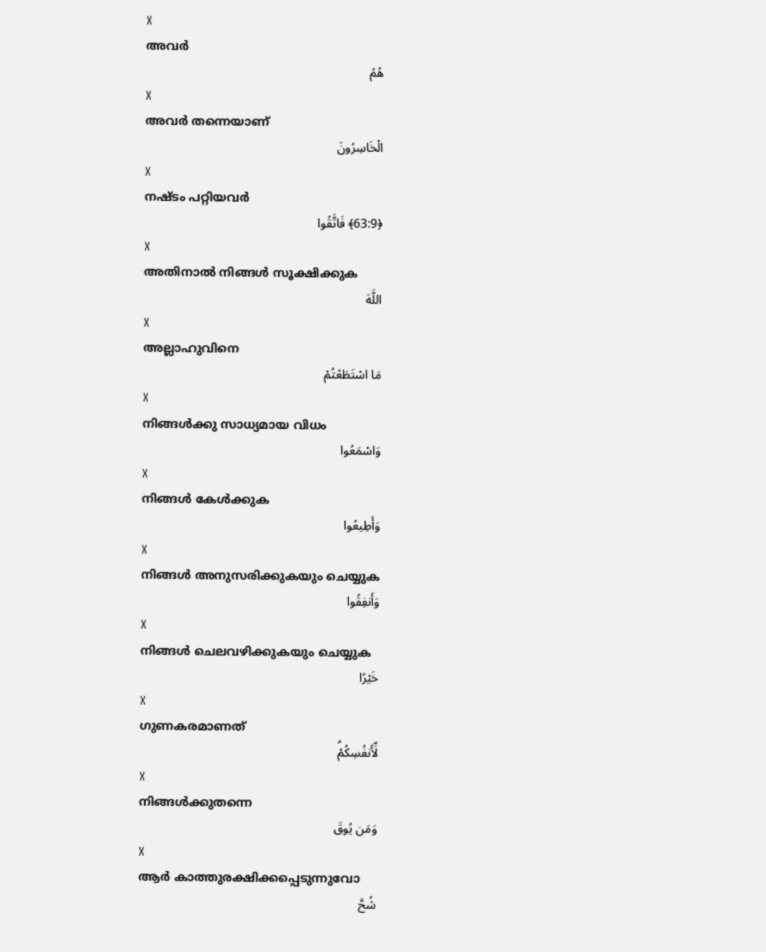X
അവര്‍
هُمُ
X
അവര്‍ തന്നെയാണ്
الْخَاسِرُونَ
X
നഷ്ടം പറ്റിയവര്‍
﴿63:9﴾ فَاتَّقُوا
X
അതിനാല്‍ നിങ്ങള്‍ സൂക്ഷിക്കുക
اللَّهَ
X
അല്ലാഹുവിനെ
مَا اسْتَطَعْتُمْ
X
നിങ്ങള്‍ക്കു സാധ്യമായ വിധം
وَاسْمَعُوا
X
നിങ്ങള്‍ കേള്‍ക്കുക
وَأَطِيعُوا
X
നിങ്ങള്‍ അനുസരിക്കുകയും ചെയ്യുക
وَأَنفِقُوا
X
നിങ്ങള്‍ ചെലവഴിക്കുകയും ചെയ്യുക
خَيْرًا
X
ഗുണകരമാണത്
لِّأَنفُسِكُمْۗ
X
നിങ്ങള്‍ക്കുതന്നെ
وَمَن يُوقَ
X
ആര്‍ കാത്തുരക്ഷിക്കപ്പെടുന്നുവോ
شُحَّ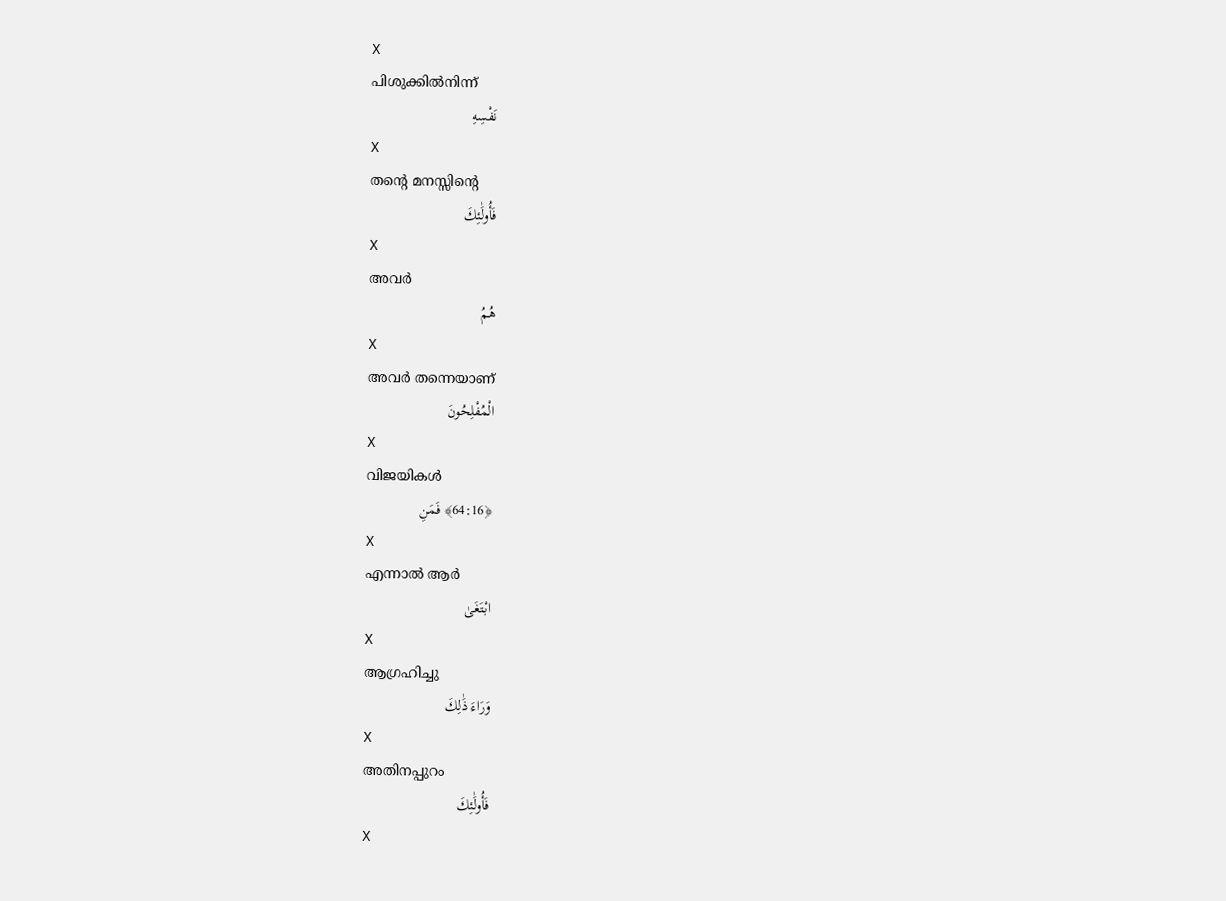X
പിശുക്കില്‍നിന്ന്
نَفْسِهِ
X
തന്റെ മനസ്സിന്റെ
فَأُولَٰئِكَ
X
അവര്‍
هُمُ
X
അവര്‍ തന്നെയാണ്
الْمُفْلِحُونَ
X
വിജയികള്‍
﴿64:16﴾ فَمَنِ
X
എന്നാല്‍ ആര്‍
ابْتَغَىٰ
X
ആഗ്രഹിച്ചു
وَرَاءَ ذَٰلِكَ
X
അതിനപ്പുറം
فَأُولَٰئِكَ
X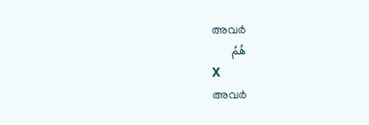അവര്‍
هُمُ
X
അവര്‍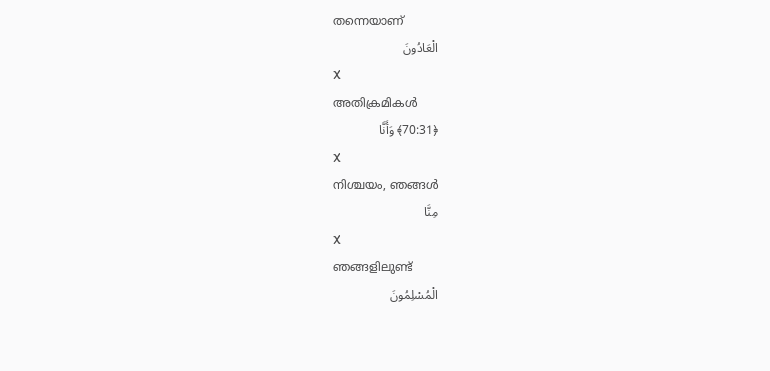തന്നെയാണ്
الْعَادُونَ
X
അതിക്രമികള്‍
﴿70:31﴾ وَأَنَّا
X
നിശ്ചയം, ഞങ്ങള്‍
مِنَّا
X
ഞങ്ങളിലുണ്ട്
الْمُسْلِمُونَ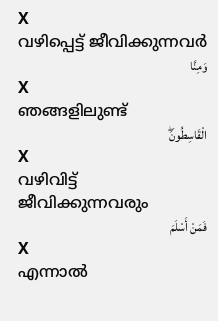X
വഴിപ്പെട്ട് ജീവിക്കുന്നവര്‍
وَمِنَّا
X
ഞങ്ങളിലുണ്ട്
الْقَاسِطُونَۖ
X
വഴിവിട്ട് ജീവിക്കുന്നവരും
فَمَنْ أَسْلَمَ
X
എന്നാല്‍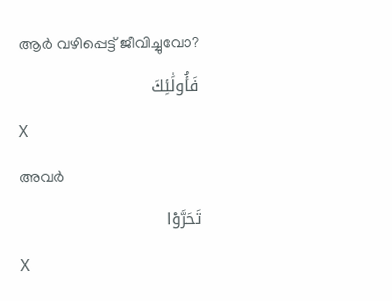ആര്‍ വഴിപ്പെട്ട് ജീവിച്ചുവോ?
فَأُولَٰئِكَ
X
അവര്‍
تَحَرَّوْا
X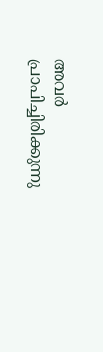അവര്‍ പ്രാപിച്ചിരിക്കുന്നു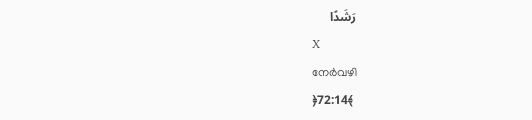رَشَدًا
X
നേര്‍വഴി
﴿72:14﴾